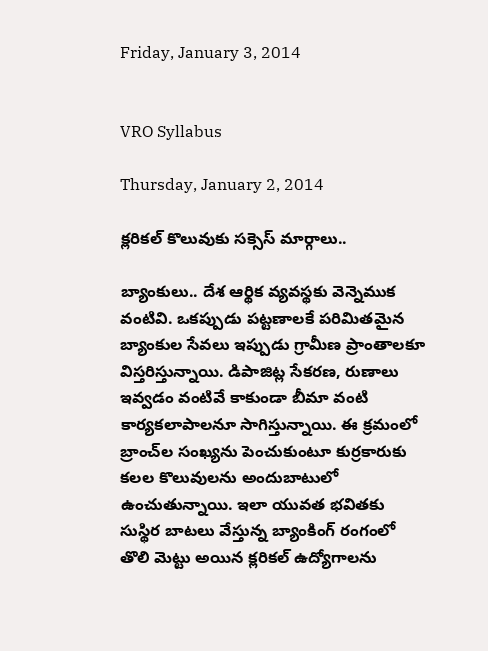Friday, January 3, 2014


VRO Syllabus

Thursday, January 2, 2014

క్లరికల్ కొలువుకు సక్సెస్ మార్గాలు..

బ్యాంకులు.. దేశ ఆర్థిక వ్యవస్థకు వెన్నెముక వంటివి. ఒకప్పుడు పట్టణాలకే పరిమితమైన బ్యాంకుల సేవలు ఇప్పుడు గ్రామీణ ప్రాంతాలకూ విస్తరిస్తున్నాయి. డిపాజిట్ల సేకరణ, రుణాలు ఇవ్వడం వంటివే కాకుండా బీమా వంటి కార్యకలాపాలనూ సాగిస్తున్నాయి. ఈ క్రమంలో బ్రాంచ్‌ల సంఖ్యను పెంచుకుంటూ కుర్రకారుకు కలల కొలువులను అందుబాటులో ఉంచుతున్నాయి. ఇలా యువత భవితకు సుస్థిర బాటలు వేస్తున్న బ్యాంకింగ్ రంగంలో తొలి మెట్టు అయిన క్లరికల్ ఉద్యోగాలను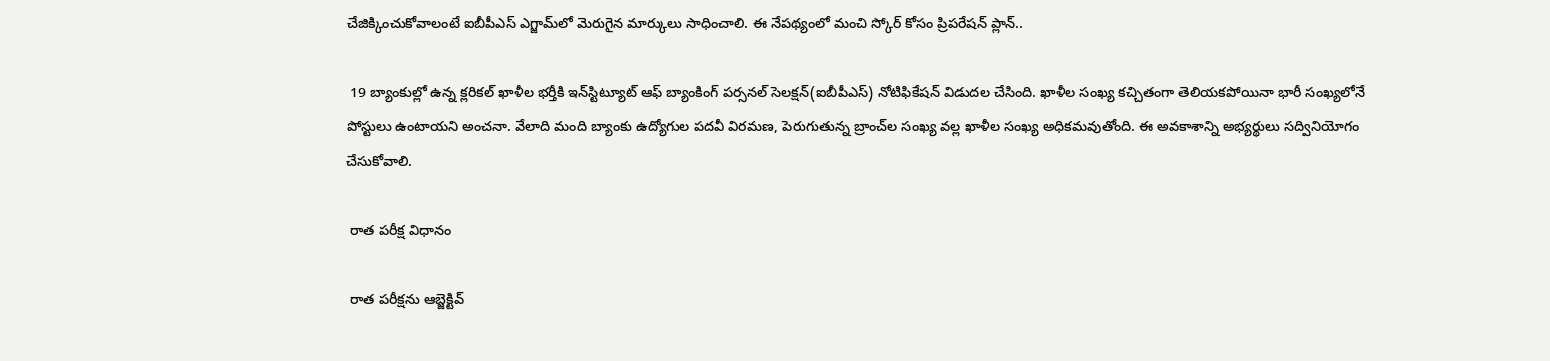చేజిక్కించుకోవాలంటే ఐబీపీఎస్ ఎగ్జామ్‌లో మెరుగైన మార్కులు సాధించాలి. ఈ నేపథ్యంలో మంచి స్కోర్ కోసం ప్రిపరేషన్ ప్లాన్..

 19 బ్యాంకుల్లో ఉన్న క్లరికల్ ఖాళీల భర్తీకి ఇన్‌స్టిట్యూట్ ఆఫ్ బ్యాంకింగ్ పర్సనల్ సెలక్షన్(ఐబీపీఎస్) నోటిఫికేషన్ విడుదల చేసింది. ఖాళీల సంఖ్య కచ్చితంగా తెలియకపోయినా భారీ సంఖ్యలోనే పోస్టులు ఉంటాయని అంచనా. వేలాది మంది బ్యాంకు ఉద్యోగుల పదవీ విరమణ, పెరుగుతున్న బ్రాంచ్‌ల సంఖ్య వల్ల ఖాళీల సంఖ్య అధికమవుతోంది. ఈ అవకాశాన్ని అభ్యర్థులు సద్వినియోగం చేసుకోవాలి.

 రాత పరీక్ష విధానం

 రాత పరీక్షను ఆబ్జెక్టివ్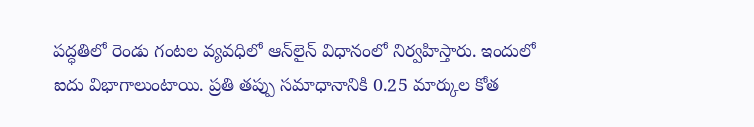పద్ధతిలో రెండు గంటల వ్యవధిలో ఆన్‌లైన్ విధానంలో నిర్వహిస్తారు. ఇందులో ఐదు విభాగాలుంటాయి. ప్రతి తప్పు సమాధానానికి 0.25 మార్కుల కోత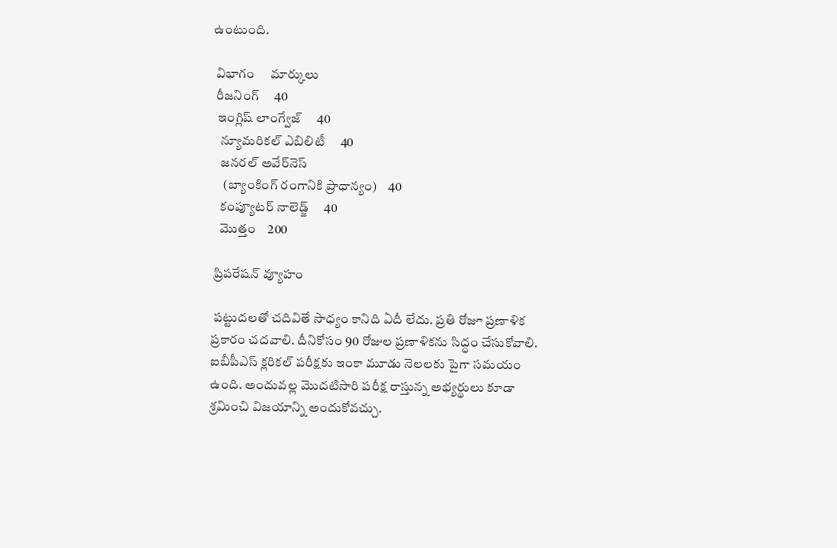ఉంటుంది.

 విభాగం     మార్కులు
 రీజనింగ్     40
  ఇంగ్లిష్ లాంగ్వేజ్     40
   న్యూమరికల్ ఎబిలిటీ     40
   జనరల్ అవేర్‌నెస్
    (బ్యాంకింగ్ రంగానికి ప్రాధాన్యం)    40
   కంప్యూటర్ నాలెడ్జ్     40
   మొత్తం    200

 ప్రిపరేషన్ వ్యూహం

 పట్టుదలతో చదివితే సాధ్యం కానిది ఏదీ లేదు. ప్రతి రోజూ ప్రణాళిక ప్రకారం చదవాలి. దీనికోసం 90 రోజుల ప్రణాళికను సిద్ధం చేసుకోవాలి. ఐబీపీఎస్ క్లరికల్ పరీక్షకు ఇంకా మూడు నెలలకు పైగా సమయం ఉంది. అందువల్ల మొదటిసారి పరీక్ష రాస్తున్న అభ్యర్థులు కూడా శ్రమించి విజయాన్ని అందుకోవచ్చు.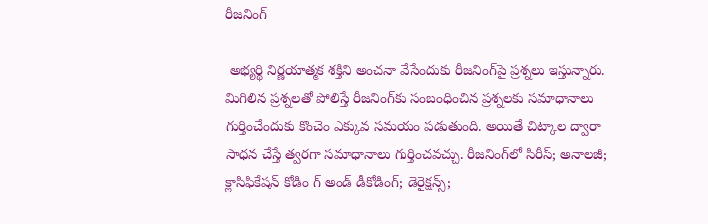రీజనింగ్

 అభ్యర్థి నిర్ణయాత్మక శక్తిని అంచనా వేసేందుకు రీజనింగ్‌పై ప్రశ్నలు ఇస్తున్నారు. మిగిలిన ప్రశ్నలతో పోలిస్తే రీజనింగ్‌కు సంబంధించిన ప్రశ్నలకు సమాధానాలు గుర్తించేందుకు కొంచెం ఎక్కువ సమయం పడుతుంది. అయితే చిట్కాల ద్వారా సాధన చేస్తే త్వరగా సమాధానాలు గుర్తించవచ్చు. రీజనింగ్‌లో సిరీస్; అనాలజీ; క్లాసిఫికేషన్ కోడిం గ్ అండ్ డీకోడింగ్; డెరైక్షన్స్;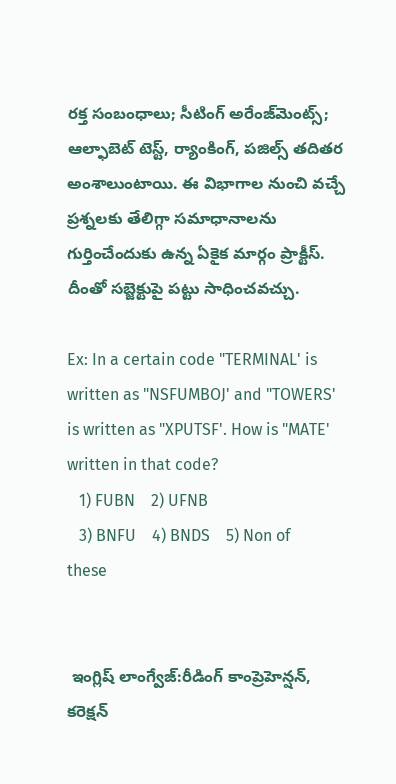రక్త సంబంధాలు; సీటింగ్ అరేంజ్‌మెంట్స్; ఆల్ఫాబెట్ టెస్ట్, ర్యాంకింగ్, పజిల్స్ తదితర అంశాలుంటాయి. ఈ విభాగాల నుంచి వచ్చే ప్రశ్నలకు తేలిగ్గా సమాధానాలను గుర్తించేందుకు ఉన్న ఏకైక మార్గం ప్రాక్టీస్. దీంతో సబ్జెక్టుపై పట్టు సాధించవచ్చు.

Ex: In a certain code "TERMINAL' is written as "NSFUMBOJ' and "TOWERS' is written as "XPUTSF'. How is "MATE' written in that code?
   1) FUBN    2) UFNB
   3) BNFU    4) BNDS    5) Non of these


 ఇంగ్లిష్ లాంగ్వేజ్:రీడింగ్ కాంప్రెహెన్షన్, కరెక్షన్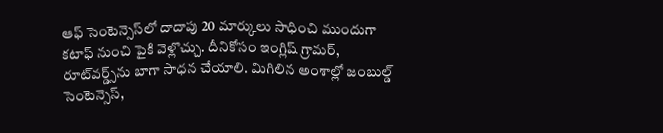ఆఫ్ సెంటెన్సెస్‌లో దాదాపు 20 మార్కులు సాధించి ముందుగా కటాఫ్ నుంచి పైకి వెళ్లొచ్చు. దీనికోసం ఇంగ్లిష్ గ్రామర్, రూట్‌వర్డ్స్‌ను బాగా సాధన చేయాలి. మిగిలిన అంశాల్లో జంబుల్డ్ సెంటెన్సెస్,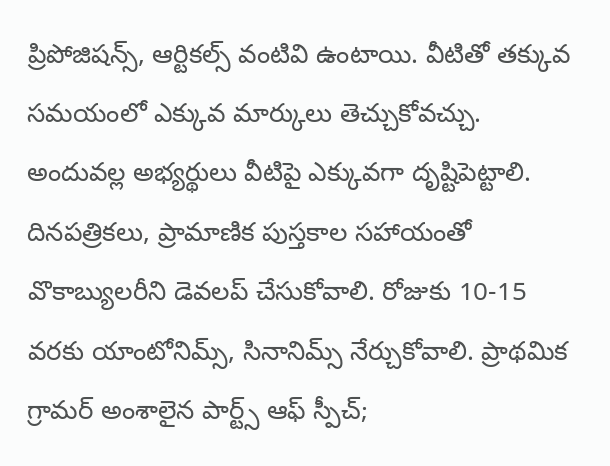ప్రిపోజిషన్స్, ఆర్టికల్స్ వంటివి ఉంటాయి. వీటితో తక్కువ సమయంలో ఎక్కువ మార్కులు తెచ్చుకోవచ్చు. అందువల్ల అభ్యర్థులు వీటిపై ఎక్కువగా దృష్టిపెట్టాలి. దినపత్రికలు, ప్రామాణిక పుస్తకాల సహాయంతో వొకాబ్యులరీని డెవలప్ చేసుకోవాలి. రోజుకు 10-15 వరకు యాంటోనిమ్స్, సినానిమ్స్ నేర్చుకోవాలి. ప్రాథమిక గ్రామర్ అంశాలైన పార్ట్స్ ఆఫ్ స్పీచ్;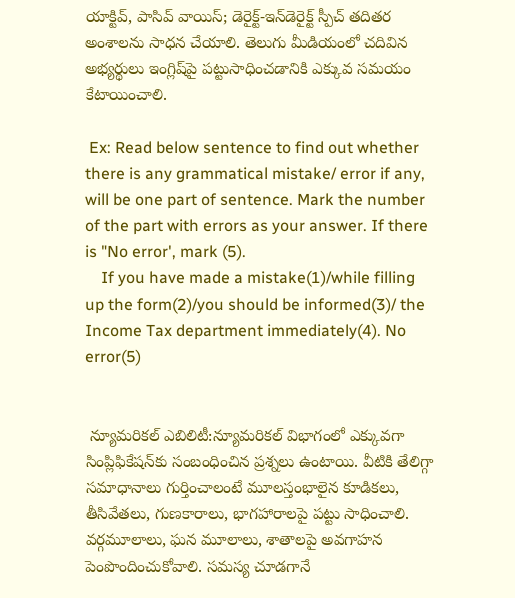యాక్టివ్, పాసివ్ వాయిస్; డెరైక్ట్-ఇన్‌డెరైక్ట్ స్పీచ్ తదితర అంశాలను సాధన చేయాలి. తెలుగు మీడియంలో చదివిన అభ్యర్థులు ఇంగ్లిష్‌పై పట్టుసాధించడానికి ఎక్కువ సమయం కేటాయించాలి.

 Ex: Read below sentence to find out whether there is any grammatical mistake/ error if any, will be one part of sentence. Mark the number of the part with errors as your answer. If there is "No error', mark (5).
    If you have made a mistake(1)/while filling up the form(2)/you should be informed(3)/ the Income Tax department immediately(4). No error(5)


 న్యూమరికల్ ఎబిలిటీ:న్యూమరికల్ విభాగంలో ఎక్కువగా సింప్లిఫికేషన్‌కు సంబంధించిన ప్రశ్నలు ఉంటాయి. వీటికి తేలిగ్గా సమాధానాలు గుర్తించాలంటే మూలస్తంభాలైన కూడికలు, తీసివేతలు, గుణకారాలు, భాగహారాలపై పట్టు సాధించాలి. వర్గమూలాలు, ఘన మూలాలు, శాతాలపై అవగాహన పెంపొందించుకోవాలి. సమస్య చూడగానే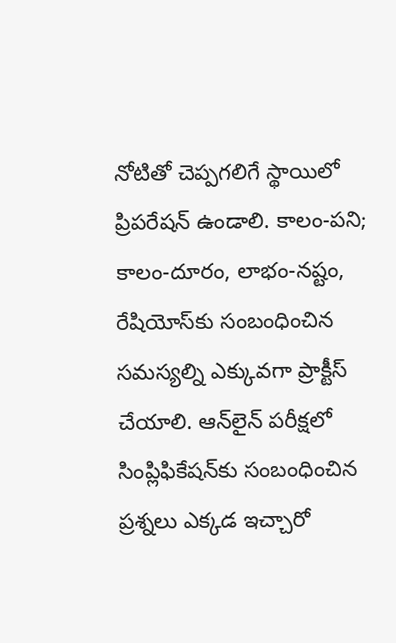నోటితో చెప్పగలిగే స్థాయిలో ప్రిపరేషన్ ఉండాలి. కాలం-పని; కాలం-దూరం, లాభం-నష్టం, రేషియోస్‌కు సంబంధించిన సమస్యల్ని ఎక్కువగా ప్రాక్టీస్ చేయాలి. ఆన్‌లైన్ పరీక్షలో సింప్లిఫికేషన్‌కు సంబంధించిన ప్రశ్నలు ఎక్కడ ఇచ్చారో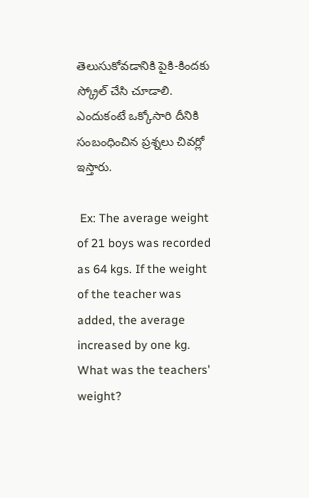తెలుసుకోవడానికి పైకి-కిందకు స్క్రోల్ చేసి చూడాలి. ఎందుకంటే ఒక్కోసారి దీనికి సంబంధించిన ప్రశ్నలు చివర్లో ఇస్తారు.

 Ex: The average weight of 21 boys was recorded as 64 kgs. If the weight of the teacher was added, the average increased by one kg. What was the teachers' weight?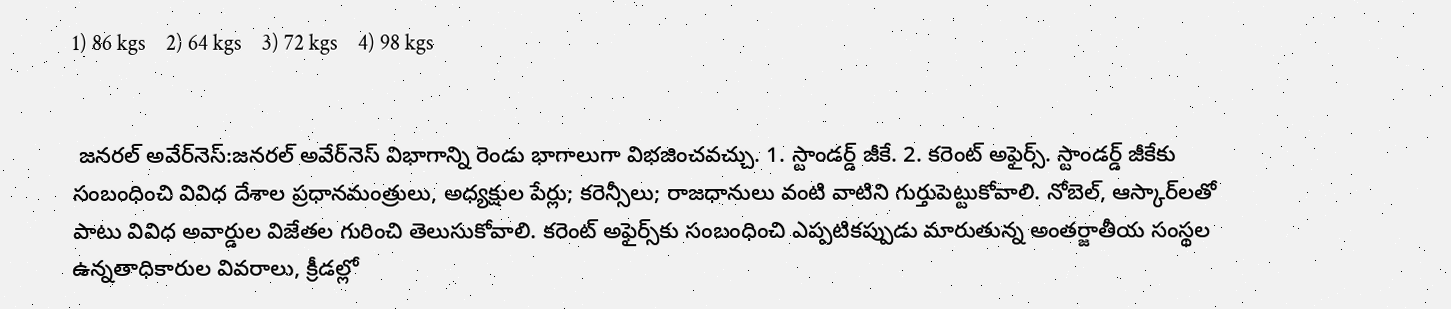1) 86 kgs    2) 64 kgs    3) 72 kgs    4) 98 kgs


 జనరల్ అవేర్‌నెస్:జనరల్ అవేర్‌నెస్ విభాగాన్ని రెండు భాగాలుగా విభజించవచ్చు. 1. స్టాండర్డ్ జీకే. 2. కరెంట్ అఫైర్స్. స్టాండర్డ్ జీకేకు సంబంధించి వివిధ దేశాల ప్రధానమంత్రులు, అధ్యక్షుల పేర్లు; కరెన్సీలు; రాజధానులు వంటి వాటిని గుర్తుపెట్టుకోవాలి. నోబెల్, ఆస్కార్‌లతో పాటు వివిధ అవార్డుల విజేతల గురించి తెలుసుకోవాలి. కరెంట్ అఫైర్స్‌కు సంబంధించి ఎప్పటికప్పుడు మారుతున్న అంతర్జాతీయ సంస్థల ఉన్నతాధికారుల వివరాలు, క్రీడల్లో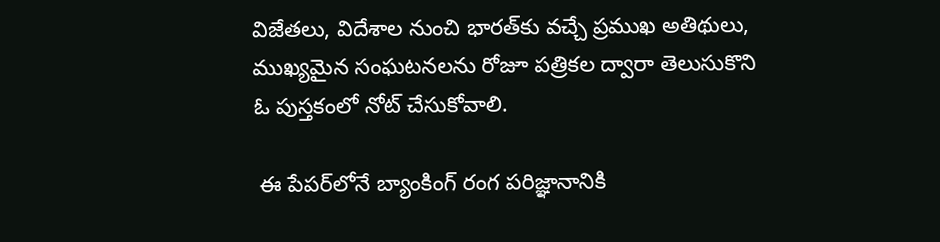విజేతలు, విదేశాల నుంచి భారత్‌కు వచ్చే ప్రముఖ అతిథులు, ముఖ్యమైన సంఘటనలను రోజూ పత్రికల ద్వారా తెలుసుకొని ఓ పుస్తకంలో నోట్ చేసుకోవాలి.

 ఈ పేపర్‌లోనే బ్యాంకింగ్ రంగ పరిజ్ఞానానికి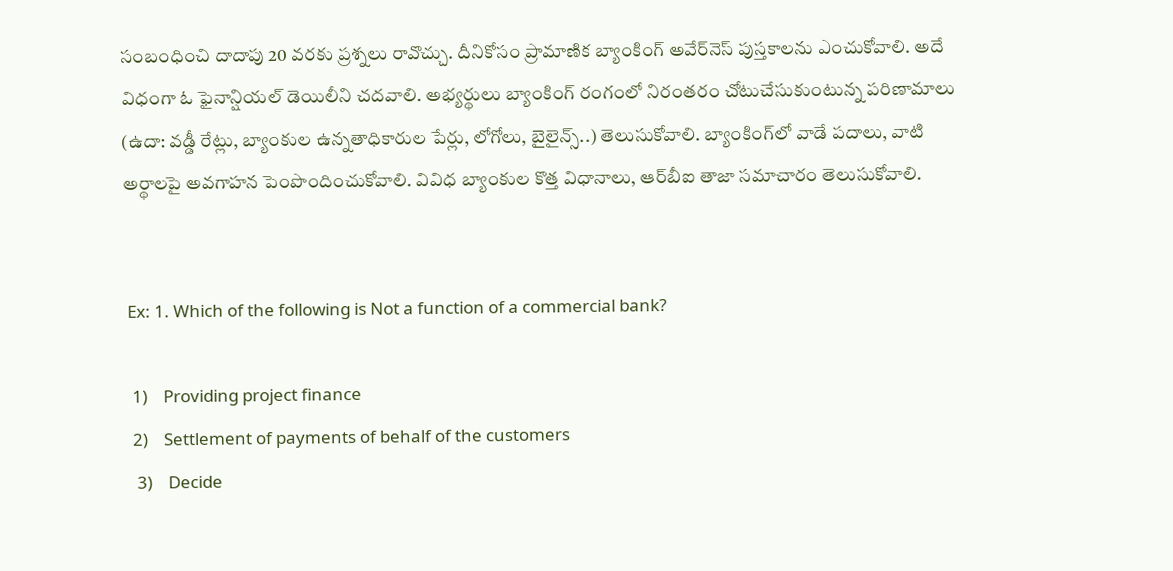సంబంధించి దాదాపు 20 వరకు ప్రశ్నలు రావొచ్చు. దీనికోసం ప్రామాణిక బ్యాంకింగ్ అవేర్‌నెస్ పుస్తకాలను ఎంచుకోవాలి. అదే విధంగా ఓ ఫైనాన్షియల్ డెయిలీని చదవాలి. అభ్యర్థులు బ్యాంకింగ్ రంగంలో నిరంతరం చోటుచేసుకుంటున్న పరిణామాలు (ఉదా: వడ్డీ రేట్లు, బ్యాంకుల ఉన్నతాధికారుల పేర్లు, లోగోలు, బైలైన్స్..) తెలుసుకోవాలి. బ్యాంకింగ్‌లో వాడే పదాలు, వాటి అర్థాలపై అవగాహన పెంపొందించుకోవాలి. వివిధ బ్యాంకుల కొత్త విధానాలు, ఆర్‌బీఐ తాజా సమాచారం తెలుసుకోవాలి.


 Ex: 1. Which of the following is Not a function of a commercial bank?

  1)    Providing project finance
  2)    Settlement of payments of behalf of the customers
   3)    Decide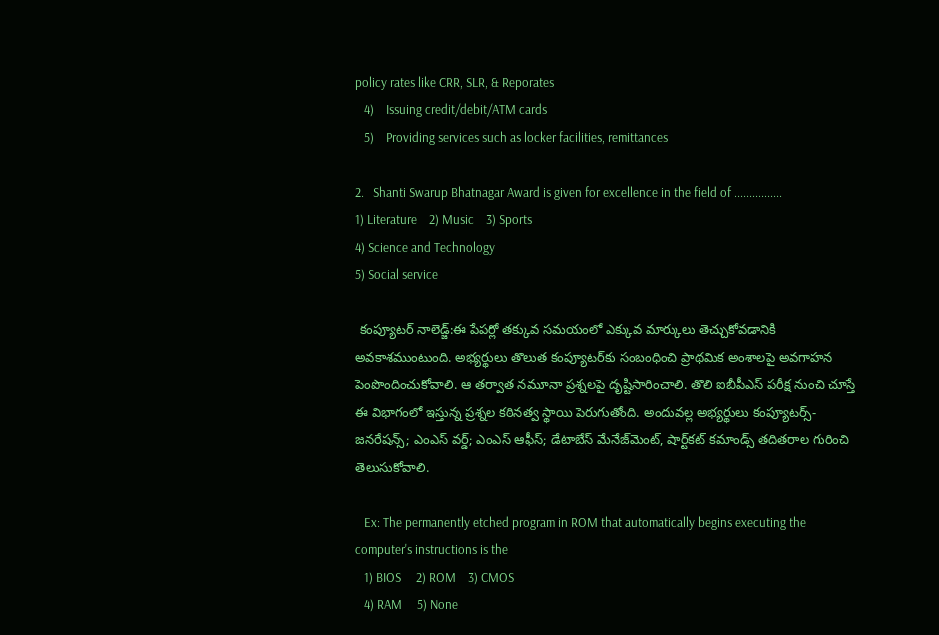policy rates like CRR, SLR, & Reporates
   4)    Issuing credit/debit/ATM cards
   5)    Providing services such as locker facilities, remittances

2.   Shanti Swarup Bhatnagar Award is given for excellence in the field of ................
1) Literature    2) Music    3) Sports
4) Science and Technology
5) Social service

 కంప్యూటర్ నాలెడ్జ్:ఈ పేపర్లో తక్కువ సమయంలో ఎక్కువ మార్కులు తెచ్చుకోవడానికి అవకాశముంటుంది. అభ్యర్థులు తొలుత కంప్యూటర్‌కు సంబంధించి ప్రాథమిక అంశాలపై అవగాహన పెంపొందించుకోవాలి. ఆ తర్వాత నమూనా ప్రశ్నలపై దృష్టిసారించాలి. తొలి ఐబీపీఎస్ పరీక్ష నుంచి చూస్తే ఈ విభాగంలో ఇస్తున్న ప్రశ్నల కఠినత్వ స్థాయి పెరుగుతోంది. అందువల్ల అభ్యర్థులు కంప్యూటర్స్-జనరేషన్స్; ఎంఎస్ వర్డ్; ఎంఎస్ ఆఫీస్; డేటాబేస్ మేనేజ్‌మెంట్, షార్ట్‌కట్ కమాండ్స్ తదితరాల గురించి తెలుసుకోవాలి.

   Ex: The permanently etched program in ROM that automatically begins executing the computer's instructions is the
   1) BIOS     2) ROM    3) CMOS
   4) RAM     5) None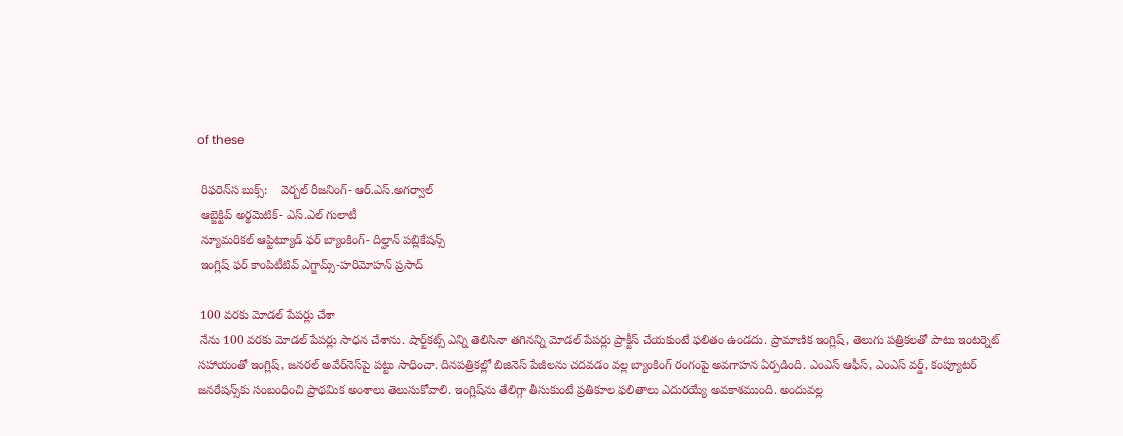of these

 రిఫరెన్‌‌స బుక్స్:    వెర్బల్ రీజనింగ్- ఆర్.ఎస్.అగర్వాల్
 ఆబ్జెక్టివ్ అర్థమెటిక్- ఎస్.ఎల్ గులాటీ
 న్యూమరికల్ ఆప్టిట్యూడ్ ఫర్ బ్యాంకింగ్- దిల్హాన్ పబ్లికేషన్స్
 ఇంగ్లిష్ ఫర్ కాంపిటీటివ్ ఎగ్జామ్స్-హరిమోహన్ ప్రసాద్

 100 వరకు మోడల్ పేపర్లు చేశా
 నేను 100 వరకు మోడల్ పేపర్లు సాధన చేశాను. షార్ట్‌కట్స్ ఎన్ని తెలిసినా తగినన్ని మోడల్ పేపర్లు ప్రాక్టీస్ చేయకుంటే ఫలితం ఉండదు. ప్రామాణిక ఇంగ్లిష్, తెలుగు పత్రికలతో పాటు ఇంటర్నెట్ సహాయంతో ఇంగ్లిష్, జనరల్ అవేర్‌నెస్‌పై పట్టు సాధించా. దినపత్రికల్లో బిజినెస్ పేజీలను చదవడం వల్ల బ్యాంకింగ్ రంగంపై అవగాహన ఏర్పడింది. ఎంఎస్ ఆఫీస్, ఎంఎస్ వర్డ్, కంప్యూటర్ జనరేషన్స్‌కు సంబంధించి ప్రాథమిక అంశాలు తెలుసుకోవాలి. ఇంగ్లిష్‌ను తేలిగ్గా తీసుకుంటే ప్రతికూల ఫలితాలు ఎదురయ్యే అవకాశముంది. అందువల్ల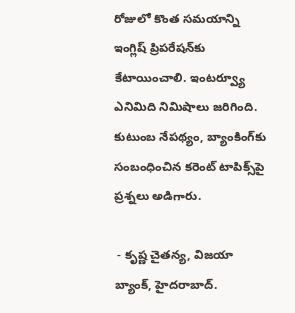రోజులో కొంత సమయాన్ని ఇంగ్లిష్ ప్రిపరేషన్‌కు కేటాయించాలి. ఇంటర్వ్యూ ఎనిమిది నిమిషాలు జరిగింది. కుటుంబ నేపథ్యం, బ్యాంకింగ్‌కు సంబంధించిన కరెంట్ టాపిక్స్‌పై ప్రశ్నలు అడిగారు.

 - కృష్ణ చైతన్య, విజయా బ్యాంక్, హైదరాబాద్.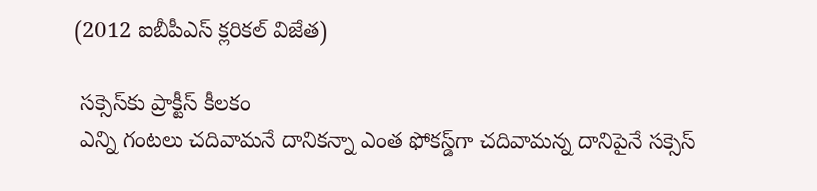(2012 ఐబీపీఎస్ క్లరికల్ విజేత)

 సక్సెస్‌కు ప్రాక్టీస్ కీలకం
 ఎన్ని గంటలు చదివామనే దానికన్నా ఎంత ఫోకస్డ్‌గా చదివామన్న దానిపైనే సక్సెస్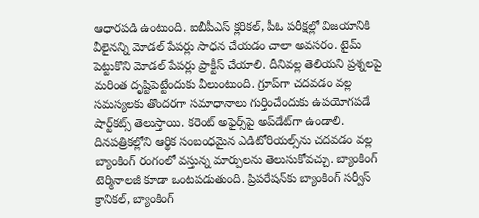ఆధారపడి ఉంటుంది. ఐబీపీఎస్ క్లరికల్, పీఓ పరీక్షల్లో విజయానికి వీలైనన్ని మోడల్ పేపర్లు సాధన చేయడం చాలా అవసరం. టైమ్ పెట్టుకొని మోడల్ పేపర్లు ప్రాక్టీస్ చేయాలి. దీనివల్ల తెలియని ప్రశ్నలపై మరింత దృష్టిపెట్టేందుకు వీలుంటుంది. గ్రూప్‌గా చదవడం వల్ల సమస్యలకు తొందరగా సమాధానాలు గుర్తించేందుకు ఉపయోగపడే షార్ట్‌కట్స్ తెలుస్తాయి. కరెంట్ అఫైర్స్‌పై అప్‌డేట్‌గా ఉండాలి. దినపత్రికల్లోని ఆర్థిక సంబంధమైన ఎడిటోరియల్స్‌ను చదవడం వల్ల బ్యాంకింగ్ రంగంలో వస్తున్న మార్పులను తెలుసుకోవచ్చు. బ్యాంకింగ్ టెర్మినాలజీ కూడా ఒంటపడుతుంది. ప్రిపరేషన్‌కు బ్యాంకింగ్ సర్వీస్ క్రానికల్, బ్యాంకింగ్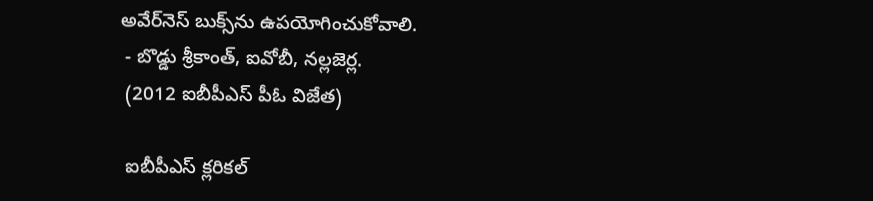అవేర్‌నెస్ బుక్స్‌ను ఉపయోగించుకోవాలి.
 - బొడ్డు శ్రీకాంత్, ఐవోబీ, నల్లజెర్ల.
 (2012 ఐబీపీఎస్ పీఓ విజేత)

 ఐబీపీఎస్ క్లరికల్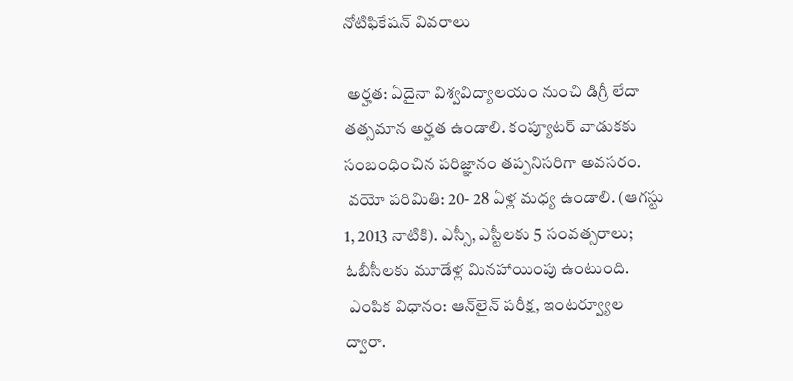నోటిఫికేషన్ వివరాలు

 అర్హత: ఏదైనా విశ్వవిద్యాలయం నుంచి డిగ్రీ లేదా తత్సమాన అర్హత ఉండాలి. కంప్యూటర్ వాడుకకు సంబంధించిన పరిజ్ఞానం తప్పనిసరిగా అవసరం.
 వయో పరిమితి: 20- 28 ఏళ్ల మధ్య ఉండాలి. (ఆగస్టు 1, 2013 నాటికి). ఎస్సీ, ఎస్టీలకు 5 సంవత్సరాలు; ఓబీసీలకు మూడేళ్ల మినహాయింపు ఉంటుంది.
 ఎంపిక విధానం: ఆన్‌లైన్ పరీక్ష, ఇంటర్వ్యూల ద్వారా.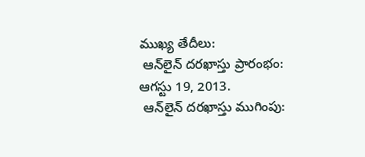ముఖ్య తేదీలు:
 ఆన్‌లైన్ దరఖాస్తు ప్రారంభం: ఆగస్టు 19, 2013.
 ఆన్‌లైన్ దరఖాస్తు ముగింపు: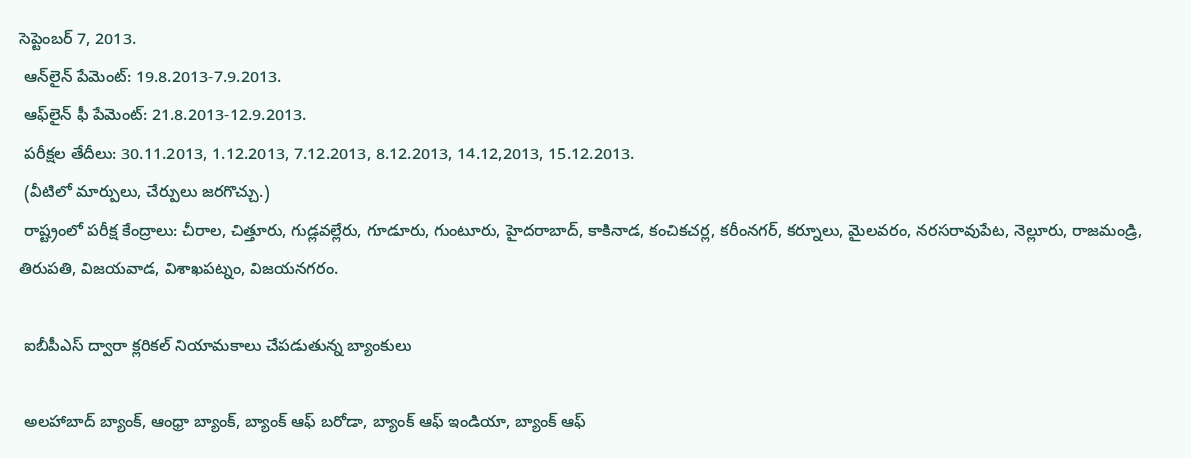సెప్టెంబర్ 7, 2013.
 ఆన్‌లైన్ పేమెంట్: 19.8.2013-7.9.2013.
 ఆఫ్‌లైన్ ఫీ పేమెంట్: 21.8.2013-12.9.2013.
 పరీక్షల తేదీలు: 30.11.2013, 1.12.2013, 7.12.2013, 8.12.2013, 14.12,2013, 15.12.2013.
 (వీటిలో మార్పులు, చేర్పులు జరగొచ్చు.)
 రాష్ట్రంలో పరీక్ష కేంద్రాలు: చీరాల, చిత్తూరు, గుడ్లవల్లేరు, గూడూరు, గుంటూరు, హైదరాబాద్, కాకినాడ, కంచికచర్ల, కరీంనగర్, కర్నూలు, మైలవరం, నరసరావుపేట, నెల్లూరు, రాజమండ్రి, తిరుపతి, విజయవాడ, విశాఖపట్నం, విజయనగరం.

 ఐబీపీఎస్ ద్వారా క్లరికల్ నియామకాలు చేపడుతున్న బ్యాంకులు

 అలహాబాద్ బ్యాంక్, ఆంధ్రా బ్యాంక్, బ్యాంక్ ఆఫ్ బరోడా, బ్యాంక్ ఆఫ్ ఇండియా, బ్యాంక్ ఆఫ్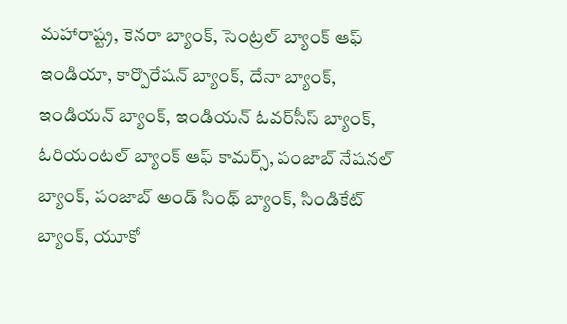మహారాష్ట్ర, కెనరా బ్యాంక్, సెంట్రల్ బ్యాంక్ ఆఫ్ ఇండియా, కార్పొరేషన్ బ్యాంక్, దేనా బ్యాంక్, ఇండియన్ బ్యాంక్, ఇండియన్ ఓవర్‌సీస్ బ్యాంక్, ఓరియంటల్ బ్యాంక్ ఆఫ్ కామర్స్, పంజాబ్ నేషనల్ బ్యాంక్, పంజాబ్ అండ్ సింథ్ బ్యాంక్, సిండికేట్ బ్యాంక్, యూకో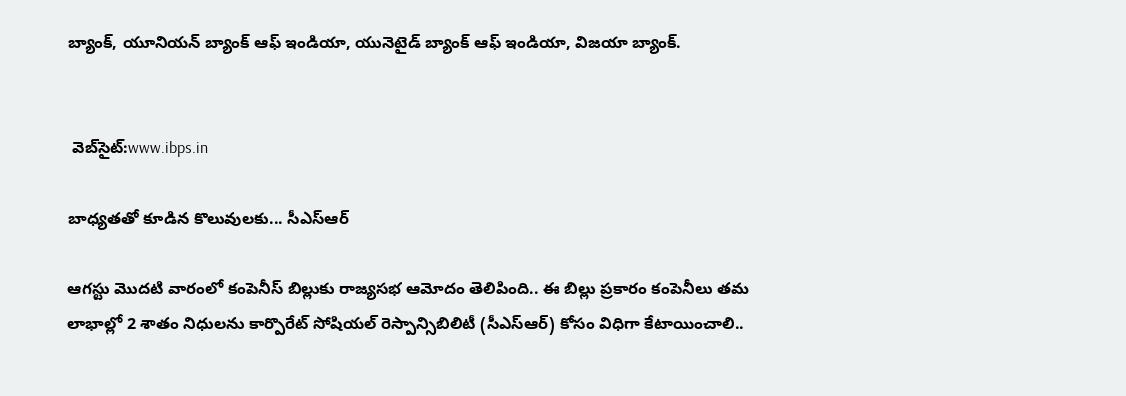బ్యాంక్, యూనియన్ బ్యాంక్ ఆఫ్ ఇండియా, యునెటైడ్ బ్యాంక్ ఆఫ్ ఇండియా, విజయా బ్యాంక్.


 వెబ్‌సైట్:www.ibps.in

బాధ్యతతో కూడిన కొలువులకు... సీఎస్‌ఆర్

ఆగస్టు మొదటి వారంలో కంపెనీస్ బిల్లుకు రాజ్యసభ ఆమోదం తెలిపింది.. ఈ బిల్లు ప్రకారం కంపెనీలు తమ లాభాల్లో 2 శాతం నిధులను కార్పొరేట్ సోషియల్ రెస్పాన్సిబిలిటీ (సీఎస్‌ఆర్) కోసం విధిగా కేటాయించాలి..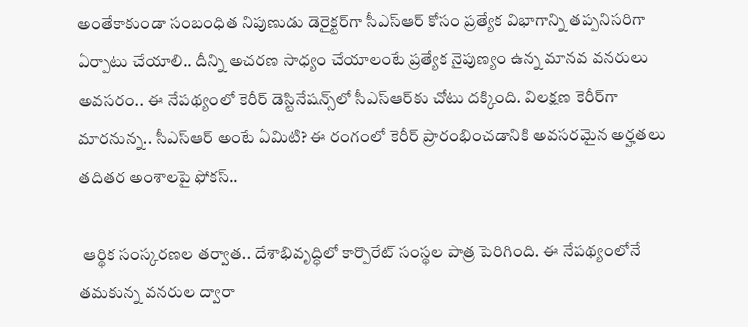అంతేకాకుండా సంబంధిత నిపుణుడు డెరైక్టర్‌గా సీఎస్‌ఆర్ కోసం ప్రత్యేక విభాగాన్ని తప్పనిసరిగా ఏర్పాటు చేయాలి.. దీన్ని అచరణ సాధ్యం చేయాలంటే ప్రత్యేక నైపుణ్యం ఉన్న మానవ వనరులు అవసరం.. ఈ నేపథ్యంలో కెరీర్ డెస్టినేషన్స్‌లో సీఎస్‌ఆర్‌కు చోటు దక్కింది. విలక్షణ కెరీర్‌గా మారనున్న.. సీఎస్‌ఆర్ అంటే ఏమిటి? ఈ రంగంలో కెరీర్ ప్రారంభించడానికి అవసరమైన అర్హతలు తదితర అంశాలపై ఫోకస్..

 ఆర్థిక సంస్కరణల తర్వాత.. దేశాభివృద్ధిలో కార్పొరేట్ సంస్థల పాత్ర పెరిగింది. ఈ నేపథ్యంలోనే తమకున్న వనరుల ద్వారా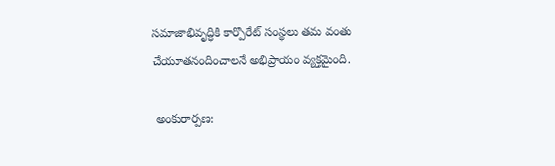సమాజాభివృద్ధికి కార్పొరేట్ సంస్థలు తమ వంతు చేయూతనందించాలనే అభిప్రాయం వ్యక్తమైంది.

 అంకురార్పణ: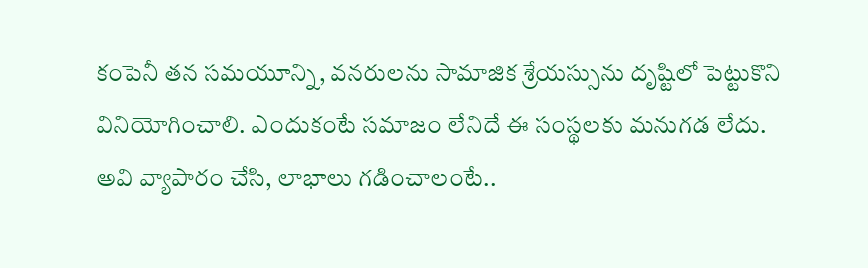కంపెనీ తన సమయూన్ని, వనరులను సామాజిక శ్రేయస్సును దృష్టిలో పెట్టుకొని వినియోగించాలి. ఎందుకంటే సమాజం లేనిదే ఈ సంస్థలకు మనుగడ లేదు. అవి వ్యాపారం చేసి, లాభాలు గడించాలంటే..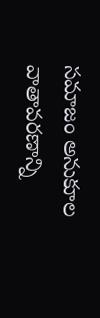సమాజం అనుకూల వాతావరణాన్ని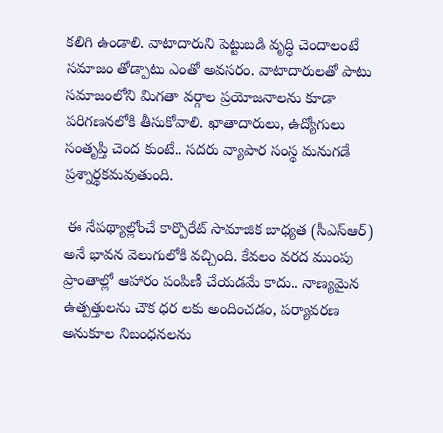కలిగి ఉండాలి. వాటాదారుని పెట్టుబడి వృద్ధి చెందాలంటే సమాజం తోడ్పాటు ఎంతో అవసరం. వాటాదారులతో పాటు సమాజంలోని మిగతా వర్గాల ప్రయోజనాలను కూడా పరిగణనలోకి తీసుకోవాలి. ఖాతాదారులు, ఉద్యోగులు సంతృప్తి చెంద కుంటే.. సదరు వ్యాపార సంస్థ మనుగడే ప్రశ్నార్థకమవుతుంది.

 ఈ నేపథ్యాల్లోంచే కార్పొరేట్ సామాజిక బాధ్యత (సీఎస్‌ఆర్) అనే భావన వెలుగులోకి వచ్చింది. కేవలం వరద ముంపు ప్రాంతాల్లో ఆహారం పంపిణీ చేయడమే కాదు.. నాణ్యమైన ఉత్పత్తులను చౌక ధర లకు అందించడం, పర్యావరణ అనుకూల నిబంధనలను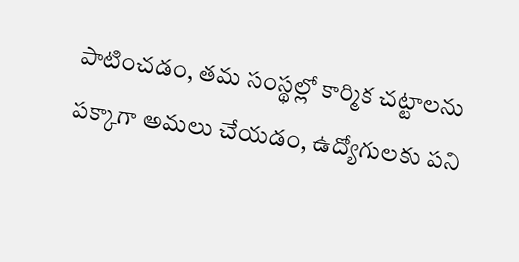పాటించడం, తమ సంస్థల్లో కార్మిక చట్టాలను పక్కాగా అమలు చేయడం, ఉద్యోగులకు పని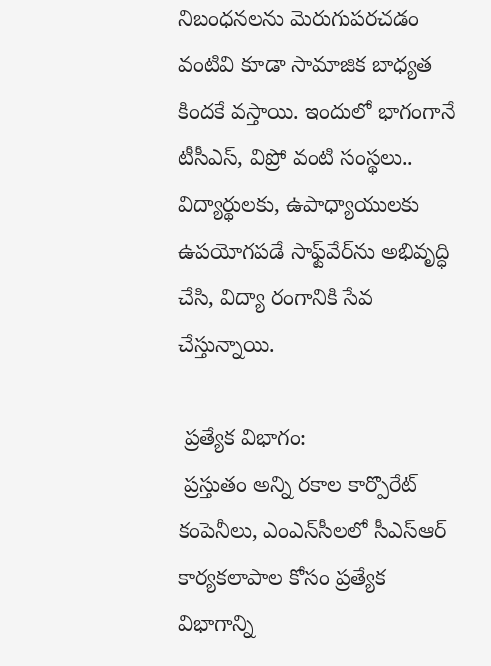నిబంధనలను మెరుగుపరచడం వంటివి కూడా సామాజిక బాధ్యత కిందకే వస్తాయి. ఇందులో భాగంగానే టీసీఎస్, విప్రో వంటి సంస్థలు.. విద్యార్థులకు, ఉపాధ్యాయులకు ఉపయోగపడే సాఫ్ట్‌వేర్‌ను అభివృద్ధి చేసి, విద్యా రంగానికి సేవ చేస్తున్నాయి.

 ప్రత్యేక విభాగం:
 ప్రస్తుతం అన్ని రకాల కార్పొరేట్ కంపెనీలు, ఎంఎన్‌సీలలో సీఎస్‌ఆర్ కార్యకలాపాల కోసం ప్రత్యేక విభాగాన్ని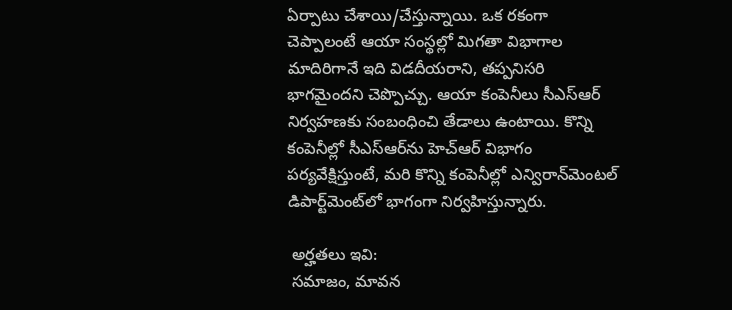ఏర్పాటు చేశాయి/చేస్తున్నాయి. ఒక రకంగా చెప్పాలంటే ఆయా సంస్థల్లో మిగతా విభాగాల మాదిరిగానే ఇది విడదీయరాని, తప్పనిసరి భాగమైందని చెప్పొచ్చు. ఆయా కంపెనీలు సీఎస్‌ఆర్ నిర్వహణకు సంబంధించి తేడాలు ఉంటాయి. కొన్ని కంపెనీల్లో సీఎస్‌ఆర్‌ను హెచ్‌ఆర్ విభాగం పర్యవేక్షిస్తుంటే, మరి కొన్ని కంపెనీల్లో ఎన్విరాన్‌మెంటల్ డిపార్ట్‌మెంట్‌లో భాగంగా నిర్వహిస్తున్నారు.

 అర్హతలు ఇవి:
 సమాజం, మావన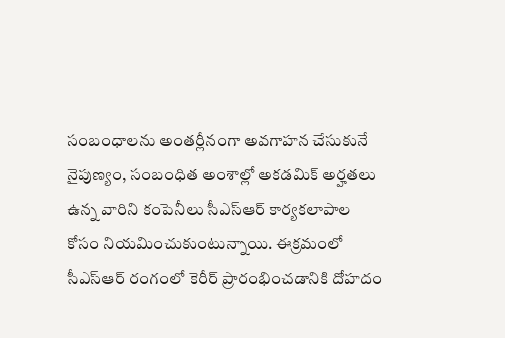సంబంధాలను అంతర్లీనంగా అవగాహన చేసుకునే నైపుణ్యం, సంబంధిత అంశాల్లో అకడమిక్ అర్హతలు ఉన్న వారిని కంపెనీలు సీఎస్‌ఆర్ కార్యకలాపాల కోసం నియమించుకుంటున్నాయి. ఈక్రమంలో సీఎస్‌ఆర్ రంగంలో కెరీర్ ప్రారంభించడానికి దోహదం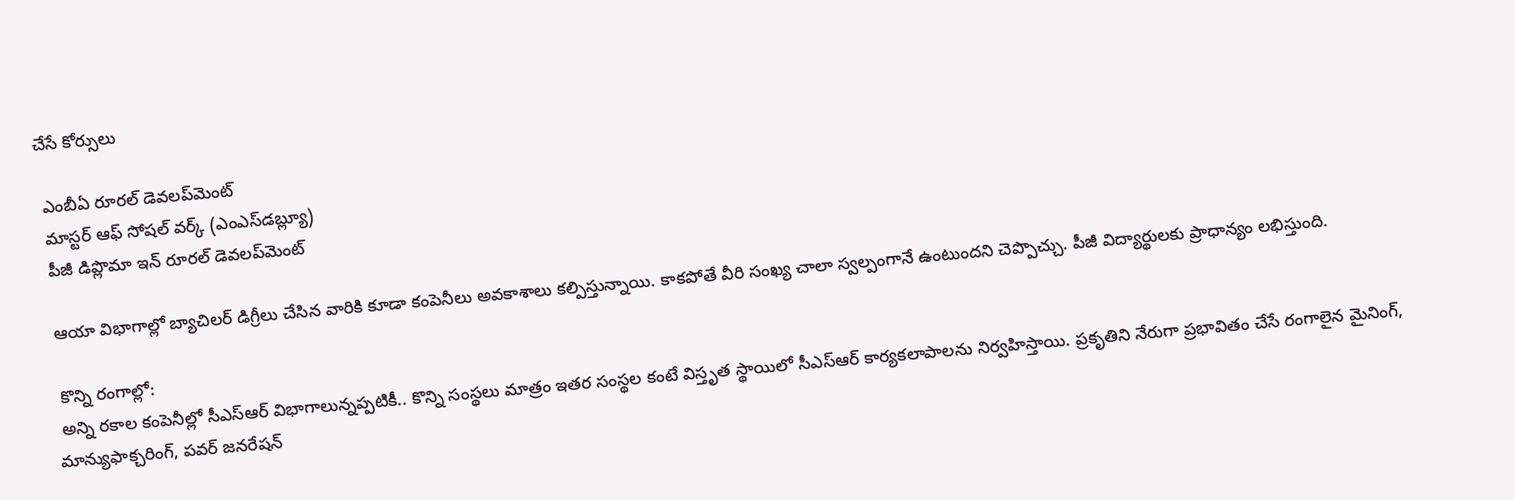చేసే కోర్సులు

 ఎంబీఏ రూరల్ డెవలప్‌మెంట్
 మాస్టర్ ఆఫ్ సోషల్ వర్క్ (ఎంఎస్‌డబ్ల్యూ)
 పీజీ డిప్లొమా ఇన్ రూరల్ డెవలప్‌మెంట్

 ఆయా విభాగాల్లో బ్యాచిలర్ డిగ్రీలు చేసిన వారికి కూడా కంపెనీలు అవకాశాలు కల్పిస్తున్నాయి. కాకపోతే వీరి సంఖ్య చాలా స్వల్పంగానే ఉంటుందని చెప్పొచ్చు. పీజీ విద్యార్థులకు ప్రాధాన్యం లభిస్తుంది.

 కొన్ని రంగాల్లో:
 అన్ని రకాల కంపెనీల్లో సీఎస్‌ఆర్ విభాగాలున్నప్పటికీ.. కొన్ని సంస్థలు మాత్రం ఇతర సంస్థల కంటే విస్తృత స్థాయిలో సీఎస్‌ఆర్ కార్యకలాపాలను నిర్వహిస్తాయి. ప్రకృతిని నేరుగా ప్రభావితం చేసే రంగాలైన మైనింగ్, మాన్యుఫాక్చరింగ్, పవర్ జనరేషన్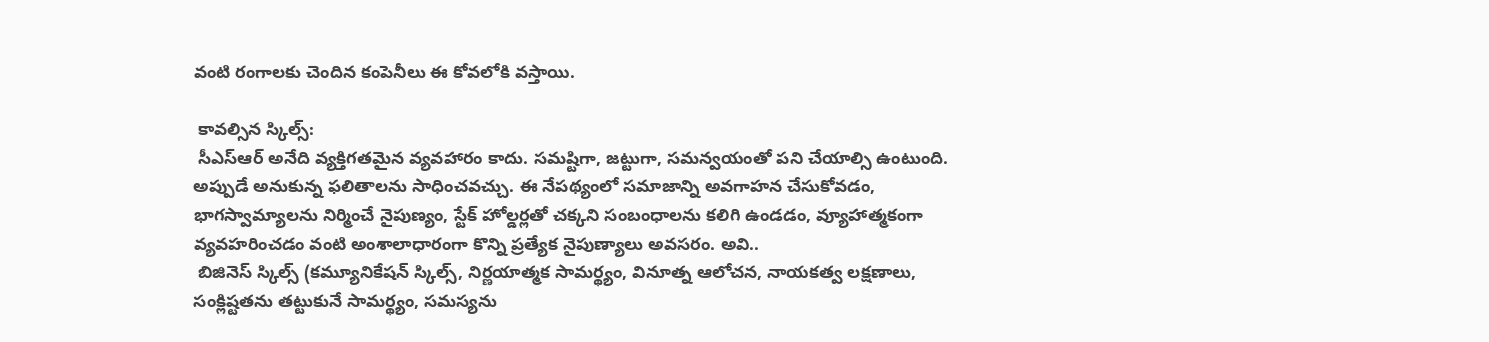వంటి రంగాలకు చెందిన కంపెనీలు ఈ కోవలోకి వస్తాయి.

 కావల్సిన స్కిల్స్:
 సీఎస్‌ఆర్ అనేది వ్యక్తిగతమైన వ్యవహారం కాదు. సమష్టిగా, జట్టుగా, సమన్వయంతో పని చేయాల్సి ఉంటుంది. అప్పుడే అనుకున్న ఫలితాలను సాధించవచ్చు. ఈ నేపథ్యంలో సమాజాన్ని అవగాహన చేసుకోవడం, భాగస్వామ్యాలను నిర్మించే నైపుణ్యం, స్టేక్ హోల్డర్లతో చక్కని సంబంధాలను కలిగి ఉండడం, వ్యూహాత్మకంగా వ్యవహరించడం వంటి అంశాలాధారంగా కొన్ని ప్రత్యేక నైపుణ్యాలు అవసరం. అవి..
 బిజినెస్ స్కిల్స్ (కమ్యూనికేషన్ స్కిల్స్, నిర్ణయాత్మక సామర్థ్యం, వినూత్న ఆలోచన, నాయకత్వ లక్షణాలు, సంక్లిష్టతను తట్టుకునే సామర్థ్యం, సమస్యను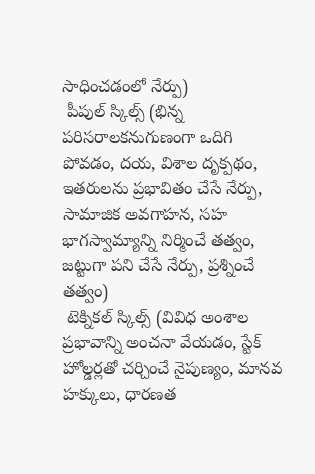సాధించడంలో నేర్పు)
 పీపుల్ స్కిల్స్ (భిన్న పరిసరాలకనుగుణంగా ఒదిగి పోవడం, దయ, విశాల దృక్పథం, ఇతరులను ప్రభావితం చేసే నేర్పు, సామాజిక అవగాహన, సహ భాగస్వామ్యాన్ని నిర్మించే తత్వం, జట్టుగా పని చేసే నేర్పు, ప్రశ్నించే తత్వం)
 టెక్నికల్ స్కిల్స్ (వివిధ అంశాల ప్రభావాన్ని అంచనా వేయడం, స్టేక్ హోల్డర్లతో చర్చించే నైపుణ్యం, మానవ హక్కులు, ధారణత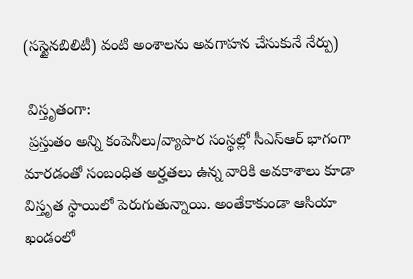(సస్టైనబిలిటీ) వంటి అంశాలను అవగాహన చేసుకునే నేర్పు)

 విస్తృతంగా:
 ప్రస్తుతం అన్ని కంపెనీలు/వ్యాపార సంస్థల్లో సీఎస్‌ఆర్ భాగంగా మారడంతో సంబంధిత అర్హతలు ఉన్న వారికి అవకాశాలు కూడా విస్తృత స్థాయిలో పెరుగుతున్నాయి. అంతేకాకుండా ఆసియా ఖండంలో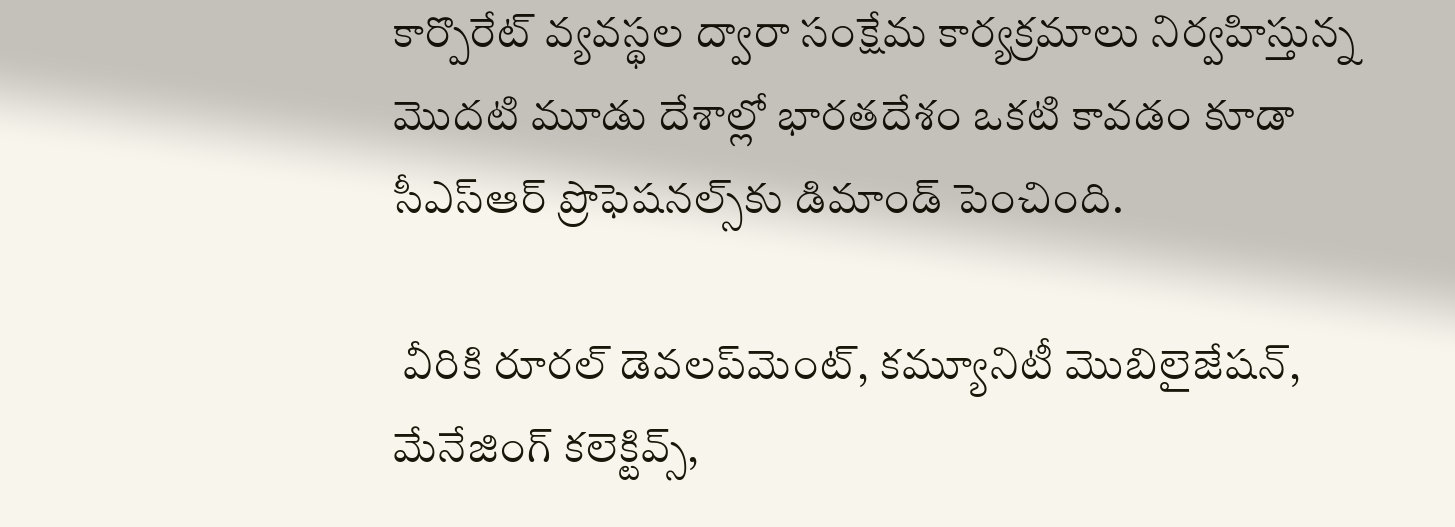కార్పొరేట్ వ్యవస్థల ద్వారా సంక్షేమ కార్యక్రమాలు నిర్వహిస్తున్న మొదటి మూడు దేశాల్లో భారతదేశం ఒకటి కావడం కూడా సీఎస్‌ఆర్ ప్రొఫెషనల్స్‌కు డిమాండ్ పెంచింది.

 వీరికి రూరల్ డెవలప్‌మెంట్, కమ్యూనిటీ మొబిలైజేషన్, మేనేజింగ్ కలెక్టివ్స్,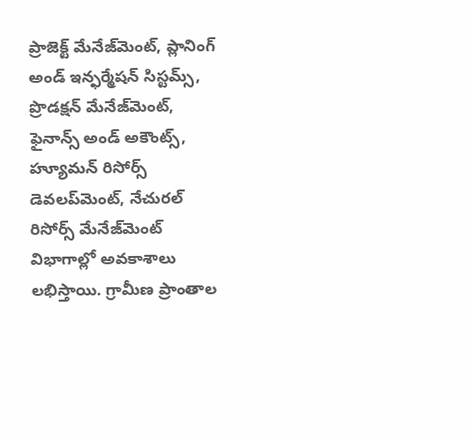ప్రాజెక్ట్ మేనేజ్‌మెంట్, ప్లానింగ్ అండ్ ఇన్ఫర్మేషన్ సిస్టమ్స్, ప్రొడక్షన్ మేనేజ్‌మెంట్, ఫైనాన్స్ అండ్ అకౌంట్స్, హ్యూమన్ రిసోర్స్ డెవలప్‌మెంట్, నేచురల్ రిసోర్స్ మేనేజ్‌మెంట్ విభాగాల్లో అవకాశాలు లభిస్తాయి. గ్రామీణ ప్రాంతాల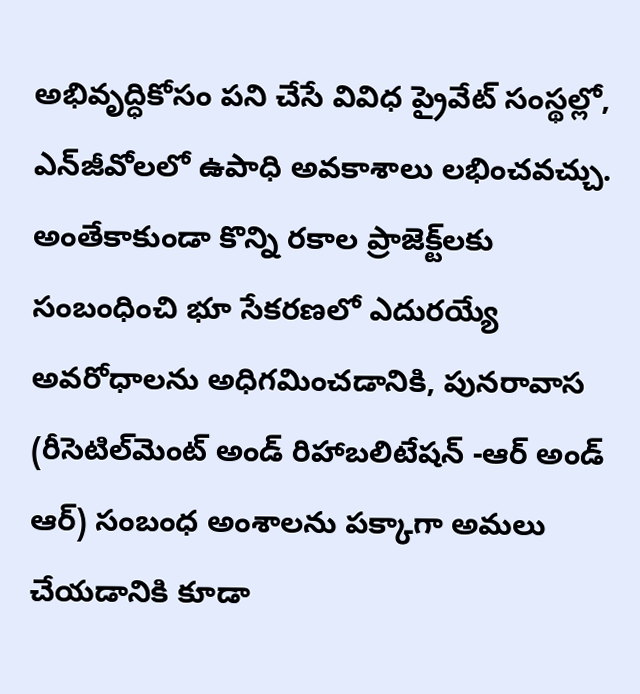అభివృద్ధికోసం పని చేసే వివిధ ప్రైవేట్ సంస్థల్లో, ఎన్‌జీవోలలో ఉపాధి అవకాశాలు లభించవచ్చు. అంతేకాకుండా కొన్ని రకాల ప్రాజెక్ట్‌లకు సంబంధించి భూ సేకరణలో ఎదురయ్యే అవరోధాలను అధిగమించడానికి, పునరావాస (రీసెటిల్‌మెంట్ అండ్ రిహాబలిటేషన్ -ఆర్ అండ్ ఆర్) సంబంధ అంశాలను పక్కాగా అమలు చేయడానికి కూడా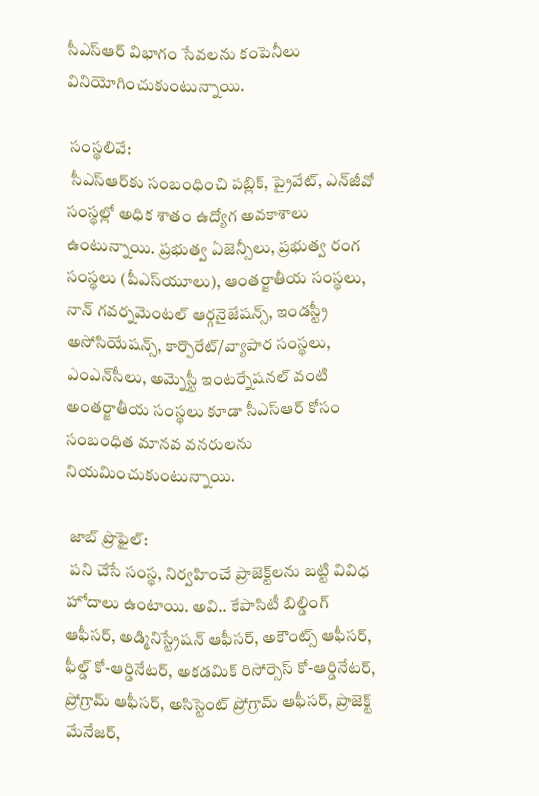సీఎస్‌ఆర్ విభాగం సేవలను కంపెనీలు వినియోగించుకుంటున్నాయి.

 సంస్థలివే:
 సీఎస్‌ఆర్‌కు సంబంధించి పబ్లిక్, ప్రైవేట్, ఎన్‌జీవో సంస్థల్లో అధిక శాతం ఉద్యోగ అవకాశాలు ఉంటున్నాయి. ప్రభుత్వ ఏజెన్సీలు, ప్రభుత్వ రంగ సంస్థలు (పీఎస్‌యూలు), ఆంతర్జాతీయ సంస్థలు, నాన్ గవర్నమెంటల్ ఆర్గనైజేషన్స్, ఇండస్ట్రీ అసోసియేషన్స్, కార్పొరేట్/వ్యాపార సంస్థలు, ఎంఎన్‌సీలు, అమ్నెస్టీ ఇంటర్నేషనల్ వంటి అంతర్జాతీయ సంస్థలు కూడా సీఎస్‌ఆర్ కోసం సంబంధిత మానవ వనరులను నియమించుకుంటున్నాయి.

 జాబ్ ప్రొఫైల్:
 పని చేసే సంస్థ, నిర్వహించే ప్రాజెక్ట్‌లను బట్టి వివిధ హోదాలు ఉంటాయి. అవి.. కేపాసిటీ బిల్డింగ్ ఆఫీసర్, అడ్మినిస్ట్రేషన్ ఆఫీసర్, అకౌంట్స్ ఆఫీసర్, ఫీల్డ్ కో-ఆర్డినేటర్, అకడమిక్ రిసోర్సెస్ కో-ఆర్డినేటర్, ప్రోగ్రామ్ ఆఫీసర్, అసిస్టెంట్ ప్రోగ్రామ్ ఆఫీసర్, ప్రాజెక్ట్ మేనేజర్,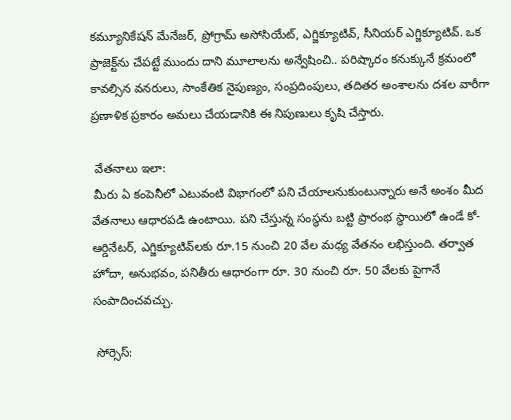కమ్యూనికేషన్ మేనేజర్, ప్రోగ్రామ్ అసోసియేట్, ఎగ్జిక్యూటివ్, సీనియర్ ఎగ్జిక్యూటివ్. ఒక ప్రాజెక్ట్‌ను చేపట్టే ముందు దాని మూలాలను అన్వేషించి.. పరిష్కారం కనుక్కునే క్రమంలో కావల్సిన వనరులు, సాంకేతిక నైపుణ్యం, సంప్రదింపులు, తదితర అంశాలను దశల వారీగా ప్రణాళిక ప్రకారం అమలు చేయడానికి ఈ నిపుణులు కృషి చేస్తారు.

 వేతనాలు ఇలా:
 మీరు ఏ కంపెనీలో ఎటువంటి విభాగంలో పని చేయాలనుకుంటున్నారు అనే అంశం మీద వేతనాలు ఆధారపడి ఉంటాయి. పని చేస్తున్న సంస్థను బట్టి ప్రారంభ స్థాయిలో ఉండే కో-ఆర్డినేటర్, ఎగ్జిక్యూటివ్‌లకు రూ.15 నుంచి 20 వేల మధ్య వేతనం లభిస్తుంది. తర్వాత హోదా, అనుభవం, పనితీరు ఆధారంగా రూ. 30 నుంచి రూ. 50 వేలకు పైగానే సంపాదించవచ్చు.

 సోర్సెస్: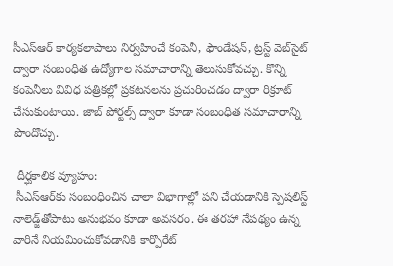సీఎస్‌ఆర్ కార్యకలాపాలు నిర్వహించే కంపెనీ, ఫౌండేషన్, ట్రస్ట్ వెబ్‌సైట్ ద్వారా సంబంధిత ఉద్యోగాల సమాచారాన్ని తెలుసుకోవచ్చు. కొన్ని కంపెనీలు వివిధ పత్రికల్లో ప్రకటనలను ప్రచురించడం ద్వారా రిక్రూట్ చేసుకుంటాయి. జాబ్ పోర్టల్స్ ద్వారా కూడా సంబంధిత సమాచారాన్ని పొందొచ్చు.

 దీర్ఘకాలిక వ్యూహం:
 సీఎస్‌ఆర్‌కు సంబంధించిన చాలా విభాగాల్లో పని చేయడానికి స్పెషలిస్ట్ నాలెడ్జ్‌తోపాటు అనుభవం కూడా అవసరం. ఈ తరహా నేపథ్యం ఉన్న వారినే నియమించుకోవడానికి కార్పొరేట్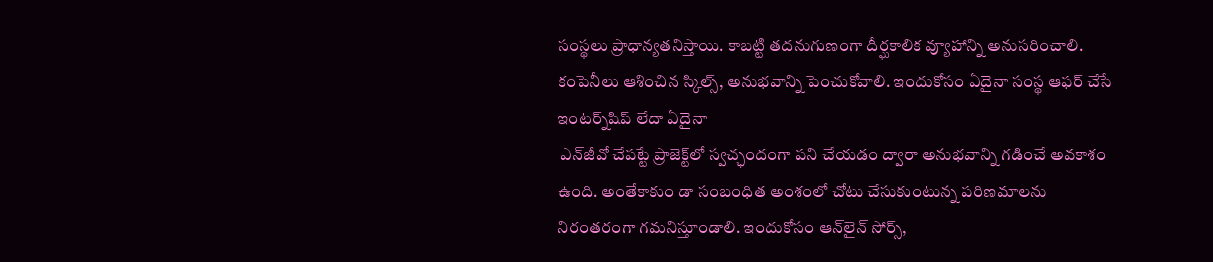సంస్థలు ప్రాధాన్యతనిస్తాయి. కాబట్టి తదనుగుణంగా దీర్ఘకాలిక వ్యూహాన్ని అనుసరించాలి. కంపెనీలు ఆశించిన స్కిల్స్, అనుభవాన్ని పెంచుకోవాలి. ఇందుకోసం ఏదైనా సంస్థ ఆఫర్ చేసే ఇంటర్న్‌షిప్ లేదా ఏదైనా
 ఎన్‌జీవో చేపట్టే ప్రాజెక్ట్‌లో స్వచ్ఛందంగా పని చేయడం ద్వారా అనుభవాన్ని గడించే అవకాశం ఉంది. అంతేకాకుం డా సంబంధిత అంశంలో చోటు చేసుకుంటున్న పరిణమాలను నిరంతరంగా గమనిస్తూండాలి. ఇందుకోసం ఆన్‌లైన్ సోర్స్,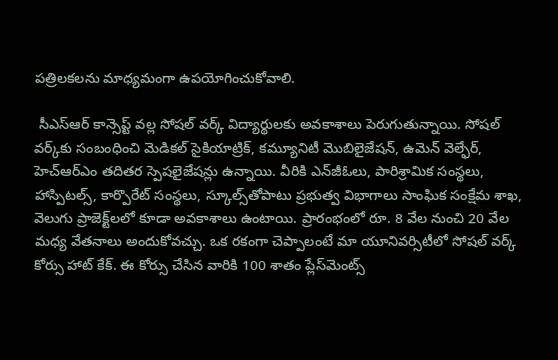పత్రిలకలను మాధ్యమంగా ఉపయోగించుకోవాలి.

 సీఎస్‌ఆర్ కాన్సెప్ట్ వల్ల సోషల్ వర్క్ విద్యార్థులకు అవకాశాలు పెరుగుతున్నాయి. సోషల్ వర్క్‌కు సంబంధించి మెడికల్ సైకియాట్రిక్, కమ్యూనిటీ మొబిలైజేషన్, ఉమెన్ వెల్ఫేర్, హెచ్‌ఆర్‌ఎం తదితర స్పెషలైజేషన్లు ఉన్నాయి. వీరికి ఎన్‌జీఓలు, పారిశ్రామిక సంస్థలు, హాస్పిటల్స్, కార్పొరేట్ సంస్థలు, స్కూల్స్‌తోపాటు ప్రభుత్వ విభాగాలు సాంఘిక సంక్షేమ శాఖ, వెలుగు ప్రాజెక్ట్‌లలో కూడా అవకాశాలు ఉంటాయి. ప్రారంభంలో రూ. 8 వేల నుంచి 20 వేల మధ్య వేతనాలు అందుకోవచ్చు. ఒక రకంగా చెప్పాలంటే మా యూనివర్సిటీలో సోషల్ వర్క్ కోర్సు హాట్ కేక్. ఈ కోర్సు చేసిన వారికి 100 శాతం ప్లేస్‌మెంట్స్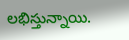లభిస్తున్నాయి.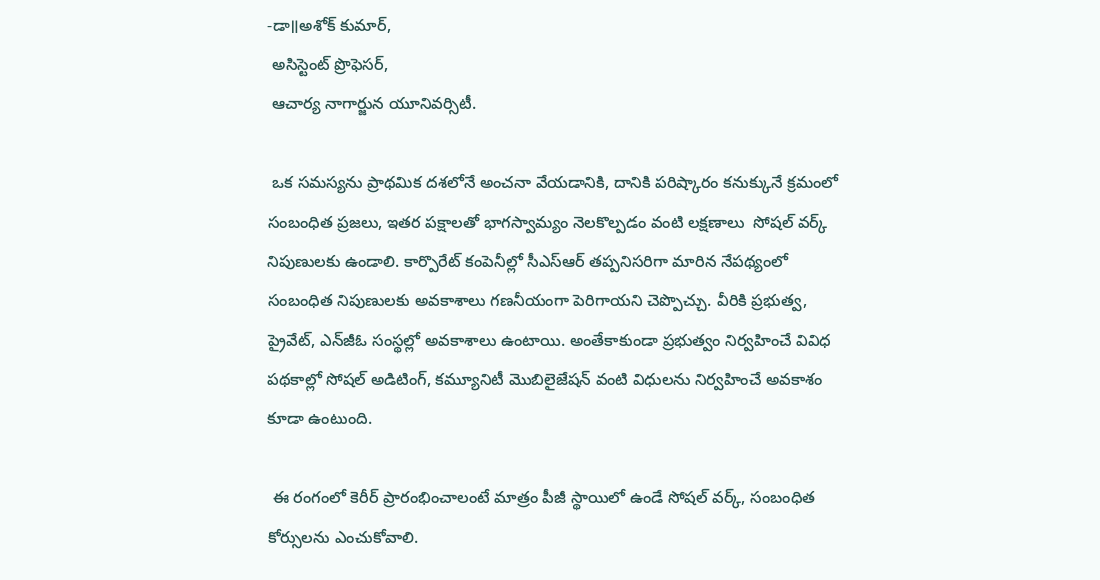-డా॥అశోక్ కుమార్,
 అసిస్టెంట్ ప్రొఫెసర్,
 ఆచార్య నాగార్జున యూనివర్సిటీ.

 ఒక సమస్యను ప్రాథమిక దశలోనే అంచనా వేయడానికి, దానికి పరిష్కారం కనుక్కునే క్రమంలో సంబంధిత ప్రజలు, ఇతర పక్షాలతో భాగస్వామ్యం నెలకొల్పడం వంటి లక్షణాలు  సోషల్ వర్క్ నిపుణులకు ఉండాలి. కార్పొరేట్ కంపెనీల్లో సీఎస్‌ఆర్ తప్పనిసరిగా మారిన నేపథ్యంలో సంబంధిత నిపుణులకు అవకాశాలు గణనీయంగా పెరిగాయని చెప్పొచ్చు. వీరికి ప్రభుత్వ, ప్రైవేట్, ఎన్‌జీఓ సంస్థల్లో అవకాశాలు ఉంటాయి. అంతేకాకుండా ప్రభుత్వం నిర్వహించే వివిధ పథకాల్లో సోషల్ అడిటింగ్, కమ్యూనిటీ మొబిలైజేషన్ వంటి విధులను నిర్వహించే అవకాశం కూడా ఉంటుంది.

 ఈ రంగంలో కెరీర్ ప్రారంభించాలంటే మాత్రం పీజీ స్థాయిలో ఉండే సోషల్ వర్క్, సంబంధిత కోర్సులను ఎంచుకోవాలి.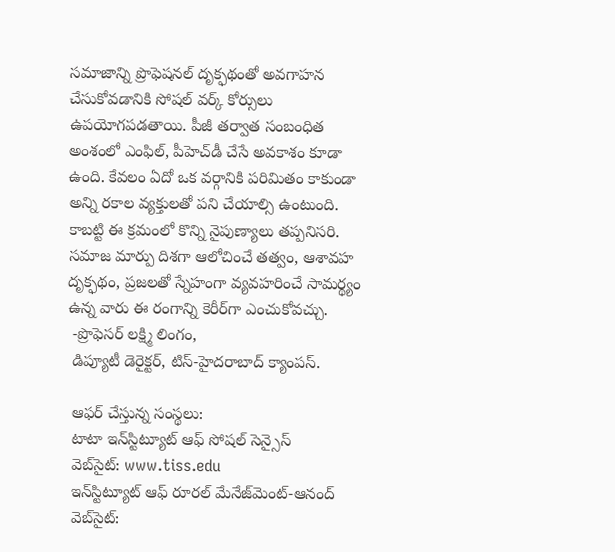సమాజాన్ని ప్రొఫెషనల్ దృక్ఫథంతో అవగాహన చేసుకోవడానికి సోషల్ వర్క్ కోర్సులు ఉపయోగపడతాయి. పీజీ తర్వాత సంబంధిత అంశంలో ఎంఫిల్, పీహెచ్‌డీ చేసే అవకాశం కూడా ఉంది. కేవలం ఏదో ఒక వర్గానికి పరిమితం కాకుండా అన్ని రకాల వ్యక్తులతో పని చేయాల్సి ఉంటుంది. కాబట్టి ఈ క్రమంలో కొన్ని నైపుణ్యాలు తప్పనిసరి. సమాజ మార్పు దిశగా ఆలోచించే తత్వం, ఆశావహ దృక్ఫథం, ప్రజలతో స్నేహంగా వ్యవహరించే సామర్థ్యం ఉన్న వారు ఈ రంగాన్ని కెరీర్‌గా ఎంచుకోవచ్చు.
 -ప్రొఫెసర్ లక్ష్మి లింగం,
 డిప్యూటీ డెరైక్టర్, టిస్-హైదరాబాద్ క్యాంపస్.

 ఆఫర్ చేస్తున్న సంస్థలు:
 టాటా ఇన్‌స్టిట్యూట్ ఆఫ్ సోషల్ సెన్సైస్
 వెబ్‌సైట్: www.tiss.edu
 ఇన్‌స్టిట్యూట్ ఆఫ్ రూరల్ మేనేజ్‌మెంట్-ఆనంద్
 వెబ్‌సైట్: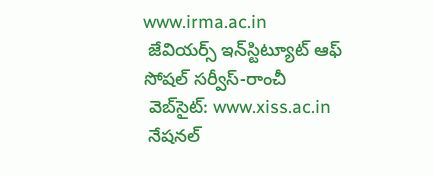www.irma.ac.in
 జేవియర్స్ ఇన్‌స్టిట్యూట్ ఆఫ్ సోషల్ సర్వీస్-రాంచీ
 వెబ్‌సైట్: www.xiss.ac.in
 నేషనల్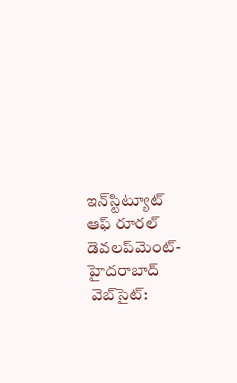ఇన్‌స్టిట్యూట్ ఆఫ్ రూరల్ డెవలప్‌మెంట్-హైదరాబాద్
 వెబ్‌సైట్: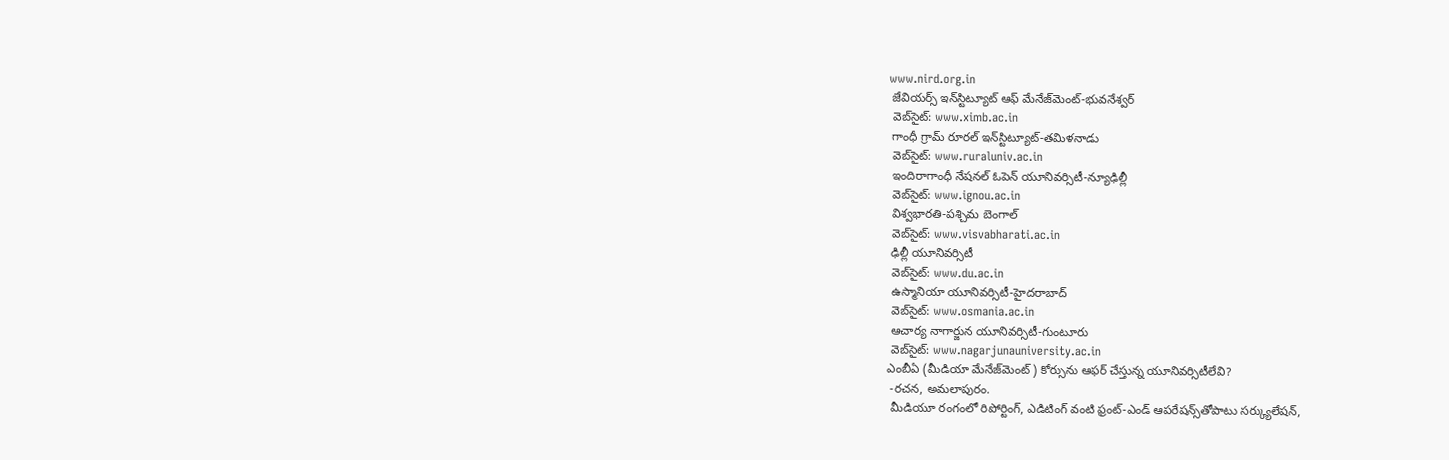www.nird.org.in
 జేవియర్స్ ఇన్‌స్టిట్యూట్ ఆఫ్ మేనేజ్‌మెంట్-భువనేశ్వర్
 వెబ్‌సైట్: www.ximb.ac.in
 గాంధీ గ్రామ్ రూరల్ ఇన్‌స్టిట్యూట్-తమిళనాడు
 వెబ్‌సైట్: www.ruraluniv.ac.in
 ఇందిరాగాంధీ నేషనల్ ఓపెన్ యూనివర్సిటీ-న్యూఢిల్లీ
 వెబ్‌సైట్: www.ignou.ac.in
 విశ్వభారతి-పశ్చిమ బెంగాల్
 వెబ్‌సైట్: www.visvabharati.ac.in
 ఢిల్లీ యూనివర్సిటీ
 వెబ్‌సైట్: www.du.ac.in
 ఉస్మానియా యూనివర్సిటీ-హైదరాబాద్
 వెబ్‌సైట్: www.osmania.ac.in
 ఆచార్య నాగార్జున యూనివర్సిటీ-గుంటూరు
 వెబ్‌సైట్: www.nagarjunauniversity.ac.in
ఎంబీఏ (మీడియా మేనేజ్‌మెంట్) కోర్సును ఆఫర్ చేస్తున్న యూనివర్సిటీలేవి?
 -రచన, అమలాపురం.
 మీడియూ రంగంలో రిపోర్టింగ్, ఎడిటింగ్ వంటి ఫ్రంట్-ఎండ్ ఆపరేషన్స్‌తోపాటు సర్క్యులేషన్,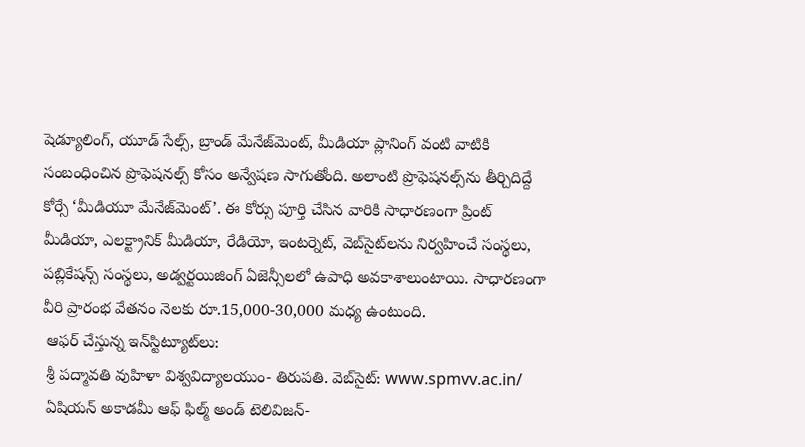షెడ్యూలింగ్, యూడ్ సేల్స్, బ్రాండ్ మేనేజ్‌మెంట్, మీడియా ప్లానింగ్ వంటి వాటికి సంబంధించిన ప్రొఫెషనల్స్ కోసం అన్వేషణ సాగుతోంది. అలాంటి ప్రొఫెషనల్స్‌ను తీర్చిదిద్దే కోర్సే ‘మీడియూ మేనేజ్‌మెంట్’. ఈ కోర్సు పూర్తి చేసిన వారికి సాధారణంగా ప్రింట్ మీడియా, ఎలక్ట్రానిక్ మీడియా, రేడియో, ఇంటర్నెట్, వెబ్‌సైట్‌లను నిర్వహించే సంస్థలు, పబ్లికేషన్స్ సంస్థలు, అడ్వర్టయిజింగ్ ఏజెన్సీలలో ఉపాధి అవకాశాలుంటాయి. సాధారణంగా వీరి ప్రారంభ వేతనం నెలకు రూ.15,000-30,000 మధ్య ఉంటుంది.
 ఆఫర్ చేస్తున్న ఇన్‌స్టిట్యూట్‌లు:
 శ్రీ పద్మావతి వుహిళా విశ్వవిద్యాలయుం- తిరుపతి. వెబ్‌సైట్: www.spmvv.ac.in/
 ఏషియన్ అకాడమీ ఆఫ్ ఫిల్మ్ అండ్ టెలివిజన్-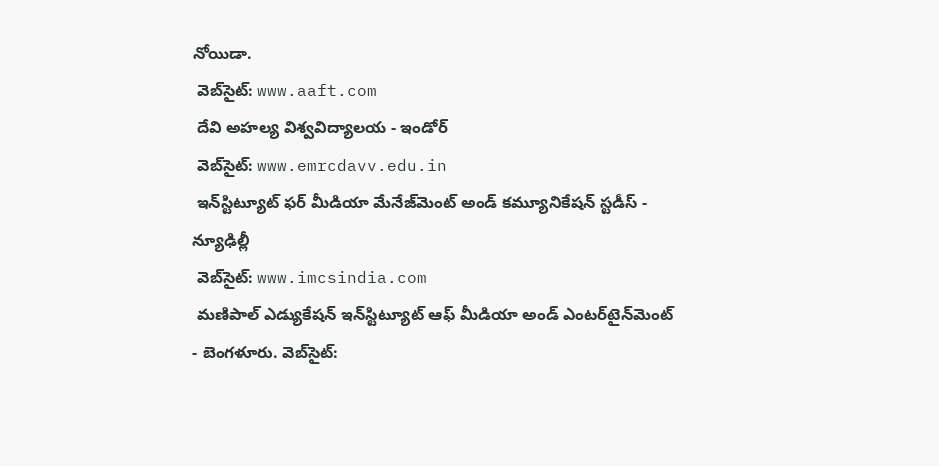నోయిడా.
 వెబ్‌సైట్: www.aaft.com
 దేవి అహల్య విశ్వవిద్యాలయ - ఇండోర్
 వెబ్‌సైట్: www.emrcdavv.edu.in
 ఇన్‌స్టిట్యూట్ ఫర్ మీడియా మేనేజ్‌మెంట్ అండ్ కమ్యూనికేషన్ స్టడీస్ - న్యూఢిల్లీ
 వెబ్‌సైట్: www.imcsindia.com
 మణిపాల్ ఎడ్యుకేషన్ ఇన్‌స్టిట్యూట్ ఆఫ్ మీడియా అండ్ ఎంటర్‌టైన్‌మెంట్ - బెంగళూరు. వెబ్‌సైట్: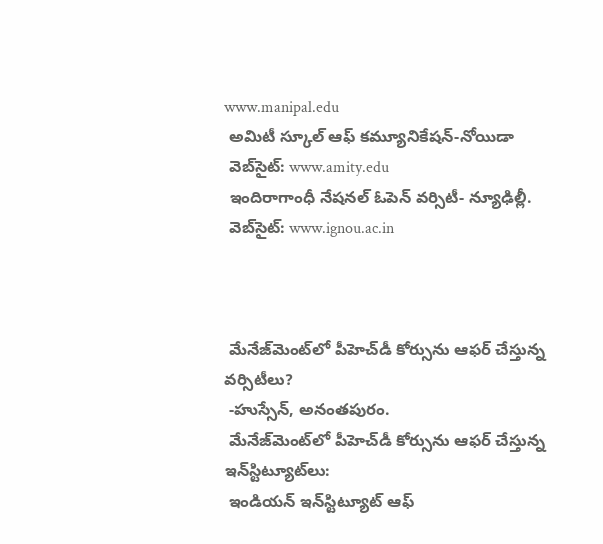www.manipal.edu
 అమిటీ స్కూల్ ఆఫ్ కమ్యూనికేషన్-నోయిడా
 వెబ్‌సైట్: www.amity.edu
 ఇందిరాగాంధీ నేషనల్ ఓపెన్ వర్సిటీ- న్యూఢిల్లీ.
 వెబ్‌సైట్: www.ignou.ac.in



 మేనేజ్‌మెంట్‌లో పీహెచ్‌డీ కోర్సును ఆఫర్ చేస్తున్న వర్సిటీలు?
 -హుస్సేన్, అనంతపురం.
 మేనేజ్‌మెంట్‌లో పీహెచ్‌డీ కోర్సును ఆఫర్ చేస్తున్న ఇన్‌స్టిట్యూట్‌లు:
 ఇండియన్ ఇన్‌స్టిట్యూట్ ఆఫ్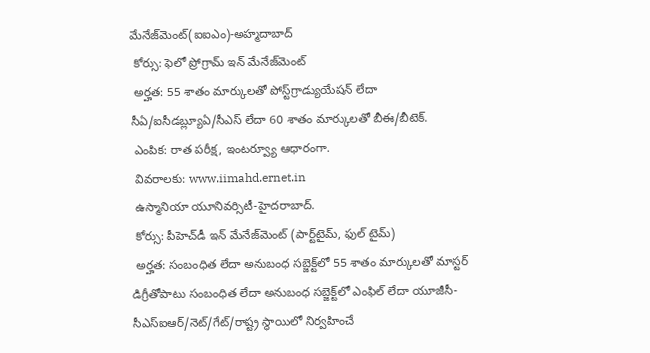మేనేజ్‌మెంట్(ఐఐఎం)-అహ్మదాబాద్
 కోర్సు: ఫెలో ప్రోగ్రామ్ ఇన్ మేనేజ్‌మెంట్
 అర్హత: 55 శాతం మార్కులతో పోస్ట్‌గ్రాడ్యుయేషన్ లేదా సీఏ/ఐసీడబ్ల్యూఏ/సీఎస్ లేదా 60 శాతం మార్కులతో బీఈ/బీటెక్.
 ఎంపిక: రాత పరీక్ష, ఇంటర్వ్యూ ఆధారంగా.
 వివరాలకు: www.iimahd.ernet.in
 ఉస్మానియా యూనివర్సిటీ-హైదరాబాద్.
 కోర్సు: పీహెచ్‌డీ ఇన్ మేనేజ్‌మెంట్ (పార్ట్‌టైమ్, ఫుల్ టైమ్)
 అర్హత: సంబంధిత లేదా అనుబంధ సబ్జెక్ట్‌లో 55 శాతం మార్కులతో మాస్టర్ డిగ్రీతోపాటు సంబంధిత లేదా అనుబంధ సబ్జెక్ట్‌లో ఎంఫిల్ లేదా యూజీసీ-సీఎస్‌ఐఆర్/నెట్/గేట్/రాష్ట్ర స్థాయిలో నిర్వహించే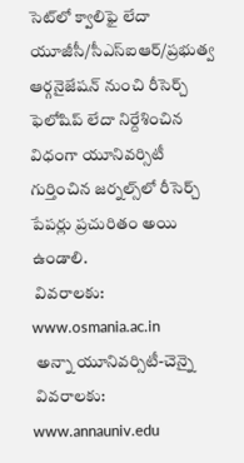సెట్‌లో క్వాలిఫై లేదా యూజీసీ/సీఎస్‌ఐఆర్/ప్రభుత్వ ఆర్గనైజేషన్ నుంచి రీసెర్చ్ ఫెలోషిప్ లేదా నిర్దేశించిన విధంగా యూనివర్సిటీ గుర్తించిన జర్నల్స్‌లో రీసెర్చ్ పేపర్లు ప్రచురితం అయి ఉండాలి.
 వివరాలకు: www.osmania.ac.in
 అన్నా యూనివర్సిటీ-చెన్నై
 వివరాలకు: www.annauniv.edu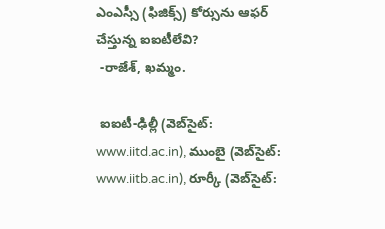ఎంఎస్సీ (ఫిజిక్స్) కోర్సును ఆఫర్ చేస్తున్న ఐఐటీలేవి?
 -రాజేశ్, ఖమ్మం.

 ఐఐటీ-ఢిల్లీ (వెబ్‌సైట్: www.iitd.ac.in), ముంబై (వెబ్‌సైట్: www.iitb.ac.in), రూర్కీ (వెబ్‌సైట్: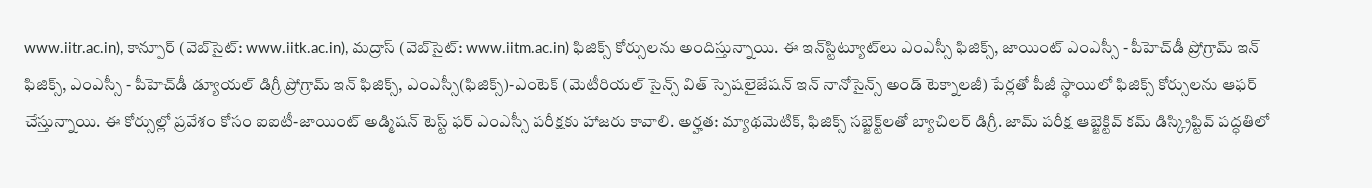www.iitr.ac.in), కాన్పూర్ (వెబ్‌సైట్: www.iitk.ac.in), మద్రాస్ (వెబ్‌సైట్: www.iitm.ac.in) ఫిజిక్స్ కోర్సులను అందిస్తున్నాయి. ఈ ఇన్‌స్టిట్యూట్‌లు ఎంఎస్సీ ఫిజిక్స్, జాయింట్ ఎంఎస్సీ - పీహెచ్‌డీ ప్రోగ్రామ్ ఇన్ ఫిజిక్స్, ఎంఎస్సీ - పీహెచ్‌డీ డ్యూయల్ డిగ్రీ ప్రోగ్రామ్ ఇన్ ఫిజిక్స్, ఎంఎస్సీ(ఫిజిక్స్)-ఎంటెక్ (మెటీరియల్ సైన్స్ విత్ స్పెషలైజేషన్ ఇన్ నానోసైన్స్ అండ్ టెక్నాలజీ) పేర్లతో పీజీ స్థాయిలో ఫిజిక్స్ కోర్సులను ఆఫర్ చేస్తున్నాయి. ఈ కోర్సుల్లో ప్రవేశం కోసం ఐఐటీ-జాయింట్ అడ్మిషన్ టెస్ట్ ఫర్ ఎంఎస్సీ పరీక్షకు హాజరు కావాలి. అర్హత: మ్యాథమెటిక్, ఫిజిక్స్ సబ్జెక్ట్‌లతో బ్యాచిలర్ డిగ్రీ. జామ్ పరీక్ష ఆబ్జెక్టివ్ కమ్ డిస్క్రిప్టివ్ పద్ధతిలో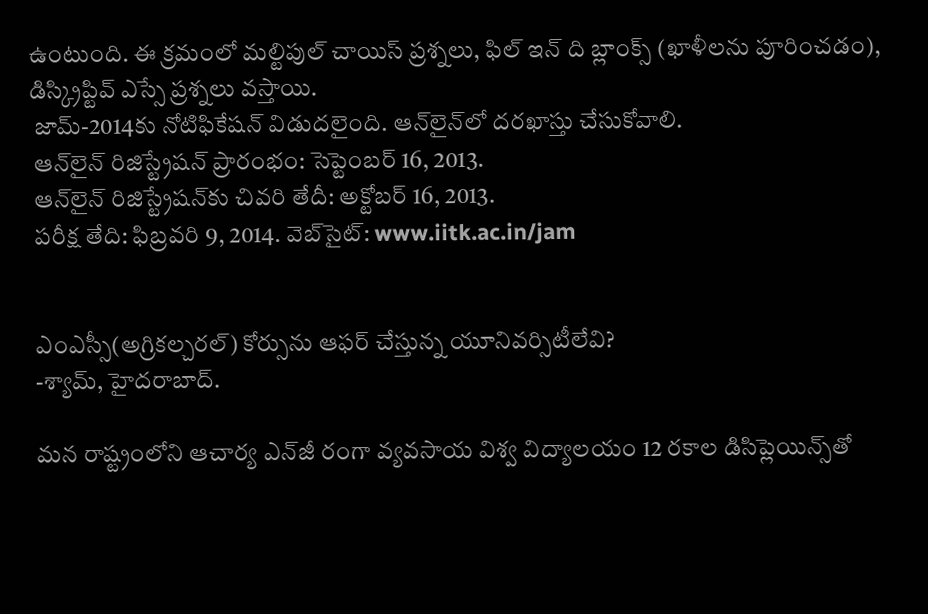ఉంటుంది. ఈ క్రమంలో మల్టిపుల్ చాయిస్ ప్రశ్నలు, ఫిల్ ఇన్ ది బ్లాంక్స్ (ఖాళీలను పూరించడం), డిస్క్రిప్టివ్ ఎస్సే ప్రశ్నలు వస్తాయి.
 జామ్-2014కు నోటిఫికేషన్ విడుదలైంది. ఆన్‌లైన్‌లో దరఖాస్తు చేసుకోవాలి.
 ఆన్‌లైన్ రిజిస్ట్రేషన్ ప్రారంభం: సెప్టెంబర్ 16, 2013.
 ఆన్‌లైన్ రిజిస్ట్రేషన్‌కు చివరి తేదీ: అక్టోబర్ 16, 2013.
 పరీక్ష తేది: ఫిబ్రవరి 9, 2014. వెబ్‌సైట్: www.iitk.ac.in/jam


 ఎంఎస్సీ(అగ్రికల్చరల్) కోర్సును ఆఫర్ చేస్తున్న యూనివర్సిటీలేవి?
 -శ్యామ్, హైదరాబాద్.

 మన రాష్ట్రంలోని ఆచార్య ఎన్‌జీ రంగా వ్యవసాయ విశ్వ విద్యాలయం 12 రకాల డిసిప్లెయిన్స్‌తో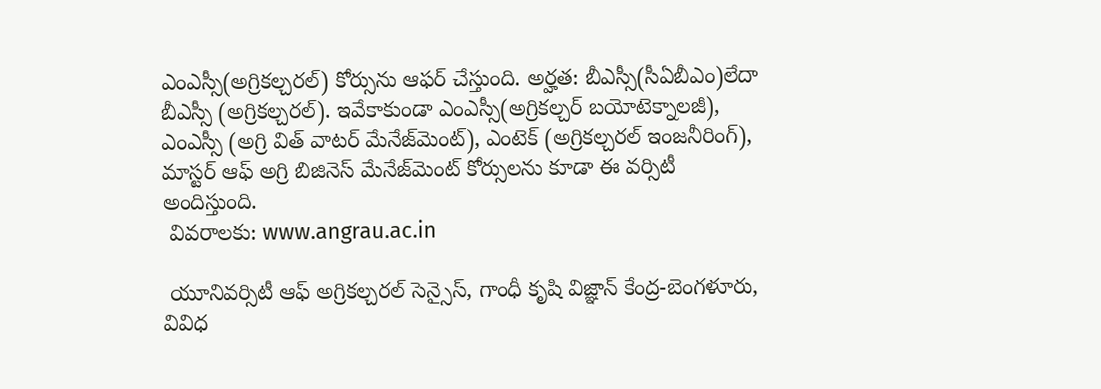ఎంఎస్సీ(అగ్రికల్చరల్) కోర్సును ఆఫర్ చేస్తుంది. అర్హత: బీఎస్సీ(సీఏబీఎం)లేదా బీఎస్సీ (అగ్రికల్చరల్). ఇవేకాకుండా ఎంఎస్సీ(అగ్రికల్చర్ బయోటెక్నాలజీ), ఎంఎస్సీ (అగ్రి విత్ వాటర్ మేనేజ్‌మెంట్), ఎంటెక్ (అగ్రికల్చరల్ ఇంజనీరింగ్), మాస్టర్ ఆఫ్ అగ్రి బిజినెస్ మేనేజ్‌మెంట్ కోర్సులను కూడా ఈ వర్సిటీ అందిస్తుంది.
 వివరాలకు: www.angrau.ac.in

 యూనివర్సిటీ ఆఫ్ అగ్రికల్చరల్ సెన్సైస్, గాంధీ కృషి విజ్ఞాన్ కేంద్ర-బెంగళూరు, వివిధ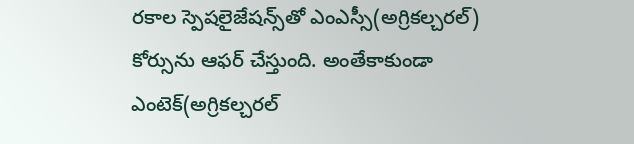రకాల స్పెషలైజేషన్స్‌తో ఎంఎస్సీ(అగ్రికల్చరల్) కోర్సును ఆఫర్ చేస్తుంది. అంతేకాకుండా ఎంటెక్(అగ్రికల్చరల్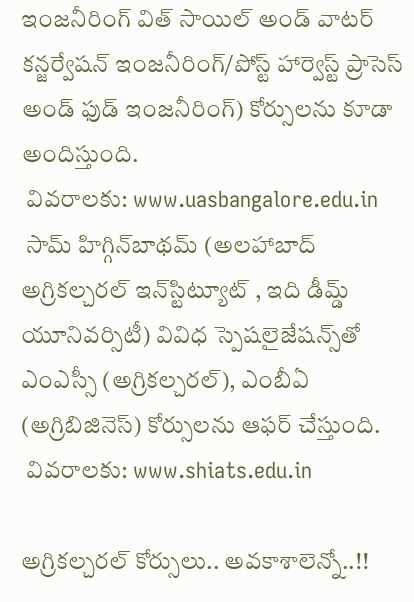ఇంజనీరింగ్ విత్ సాయిల్ అండ్ వాటర్ కన్జర్వేషన్ ఇంజనీరింగ్/పోస్ట్ హార్వెస్ట్ ప్రాసెస్ అండ్ ఫుడ్ ఇంజనీరింగ్) కోర్సులను కూడా అందిస్తుంది.
 వివరాలకు: www.uasbangalore.edu.in
 సామ్ హిగ్గిన్‌బాథమ్ (అలహాబాద్ అగ్రికల్చరల్ ఇన్‌స్టిట్యూట్ , ఇది డీమ్డ్ యూనివర్సిటీ) వివిధ స్పెషలైజేషన్స్‌తో ఎంఎస్సీ (అగ్రికల్చరల్), ఎంబీఏ (అగ్రిబిజినెస్) కోర్సులను ఆఫర్ చేస్తుంది.
 వివరాలకు: www.shiats.edu.in

అగ్రికల్చరల్ కోర్సులు.. అవకాశాలెన్నో..!!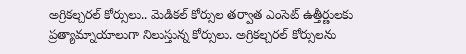అగ్రికల్చరల్ కోర్సులు.. మెడికల్ కోర్సుల తర్వాత ఎంసెట్ ఉత్తీర్ణులకు ప్రత్యామ్నాయాలుగా నిలుస్తున్న కోర్సులు. అగ్రికల్చరల్ కోర్సులను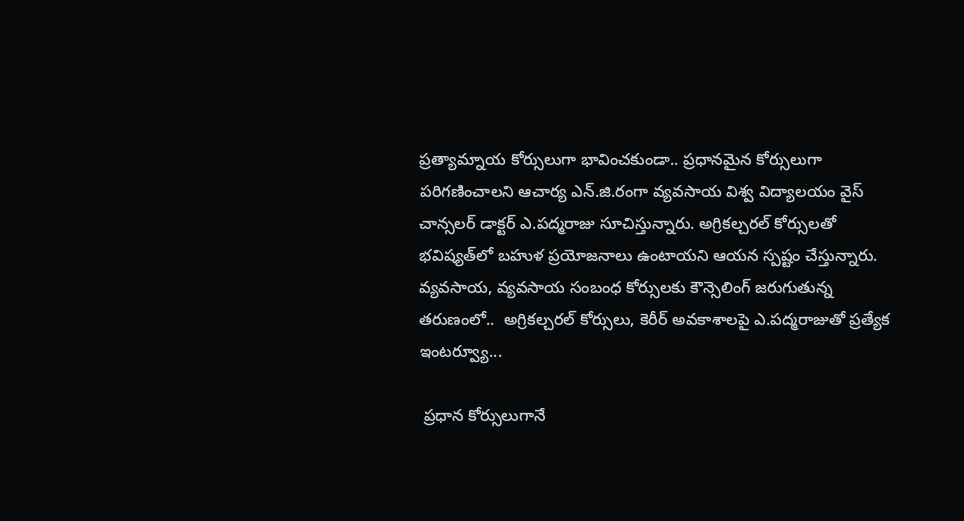ప్రత్యామ్నాయ కోర్సులుగా భావించకుండా.. ప్రధానమైన కోర్సులుగా పరిగణించాలని ఆచార్య ఎన్.జి.రంగా వ్యవసాయ విశ్వ విద్యాలయం వైస్ చాన్సలర్ డాక్టర్ ఎ.పద్మరాజు సూచిస్తున్నారు. అగ్రికల్చరల్ కోర్సులతో భవిష్యత్‌లో బహుళ ప్రయోజనాలు ఉంటాయని ఆయన స్పష్టం చేస్తున్నారు. వ్యవసాయ, వ్యవసాయ సంబంధ కోర్సులకు కౌన్సెలింగ్ జరుగుతున్న తరుణంలో..  అగ్రికల్చరల్ కోర్సులు, కెరీర్ అవకాశాలపై ఎ.పద్మరాజుతో ప్రత్యేక ఇంటర్వ్యూ...

 ప్రధాన కోర్సులుగానే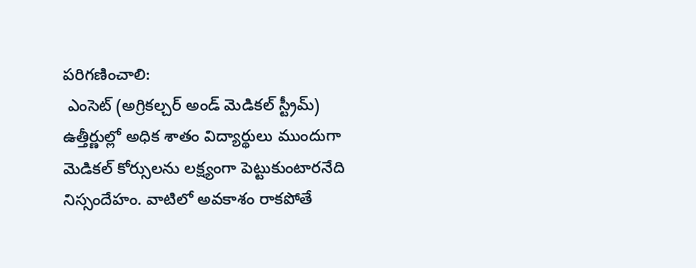పరిగణించాలి:
 ఎంసెట్ (అగ్రికల్చర్ అండ్ మెడికల్ స్ట్రీమ్) ఉత్తీర్ణుల్లో అధిక శాతం విద్యార్థులు ముందుగా మెడికల్ కోర్సులను లక్ష్యంగా పెట్టుకుంటారనేది నిస్సందేహం. వాటిలో అవకాశం రాకపోతే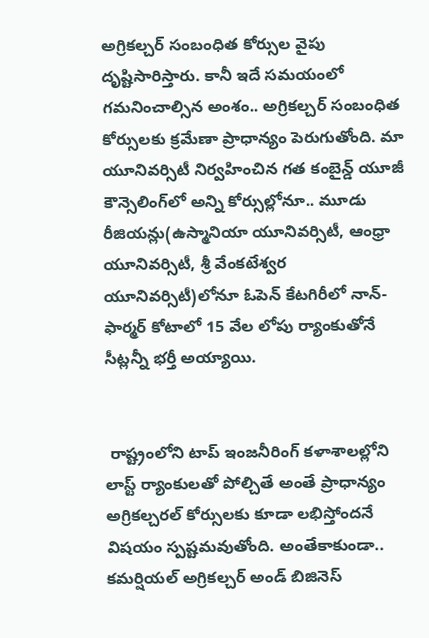అగ్రికల్చర్ సంబంధిత కోర్సుల వైపు దృష్టిసారిస్తారు. కానీ ఇదే సమయంలో గమనించాల్సిన అంశం.. అగ్రికల్చర్ సంబంధిత కోర్సులకు క్రమేణా ప్రాధాన్యం పెరుగుతోంది. మా యూనివర్సిటీ నిర్వహించిన గత కంబైన్డ్ యూజీ కౌన్సెలింగ్‌లో అన్ని కోర్సుల్లోనూ.. మూడు రీజియన్లు(ఉస్మానియా యూనివర్సిటీ, ఆంధ్రా యూనివర్సిటీ, శ్రీ వేంకటేశ్వర యూనివర్సిటీ)లోనూ ఓపెన్ కేటగిరీలో నాన్-ఫార్మర్ కోటాలో 15 వేల లోపు ర్యాంకుతోనే సీట్లన్నీ భర్తీ అయ్యాయి.


 రాష్ట్రంలోని టాప్ ఇంజనీరింగ్ కళాశాలల్లోని లాస్ట్ ర్యాంకులతో పోల్చితే అంతే ప్రాధాన్యం అగ్రికల్చరల్ కోర్సులకు కూడా లభిస్తోందనే విషయం స్పష్టమవుతోంది. అంతేకాకుండా.. కమర్షియల్ అగ్రికల్చర్ అండ్ బిజినెస్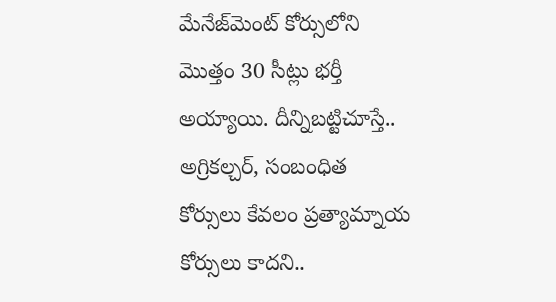మేనేజ్‌మెంట్ కోర్సులోని మొత్తం 30 సీట్లు భర్తీ అయ్యాయి. దీన్నిబట్టిచూస్తే.. అగ్రికల్చర్, సంబంధిత కోర్సులు కేవలం ప్రత్యామ్నాయ కోర్సులు కాదని..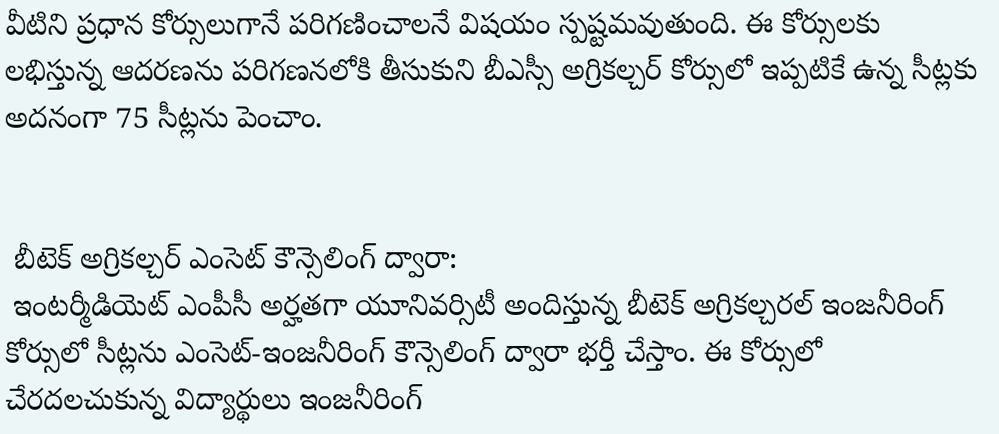వీటిని ప్రధాన కోర్సులుగానే పరిగణించాలనే విషయం స్పష్టమవుతుంది. ఈ కోర్సులకు లభిస్తున్న ఆదరణను పరిగణనలోకి తీసుకుని బీఎస్సీ అగ్రికల్చర్ కోర్సులో ఇప్పటికే ఉన్న సీట్లకు అదనంగా 75 సీట్లను పెంచాం.


 బీటెక్ అగ్రికల్చర్ ఎంసెట్ కౌన్సెలింగ్ ద్వారా:
 ఇంటర్మీడియెట్ ఎంపీసీ అర్హతగా యూనివర్సిటీ అందిస్తున్న బీటెక్ అగ్రికల్చరల్ ఇంజనీరింగ్ కోర్సులో సీట్లను ఎంసెట్-ఇంజనీరింగ్ కౌన్సెలింగ్ ద్వారా భర్తీ చేస్తాం. ఈ కోర్సులో చేరదలచుకున్న విద్యార్థులు ఇంజనీరింగ్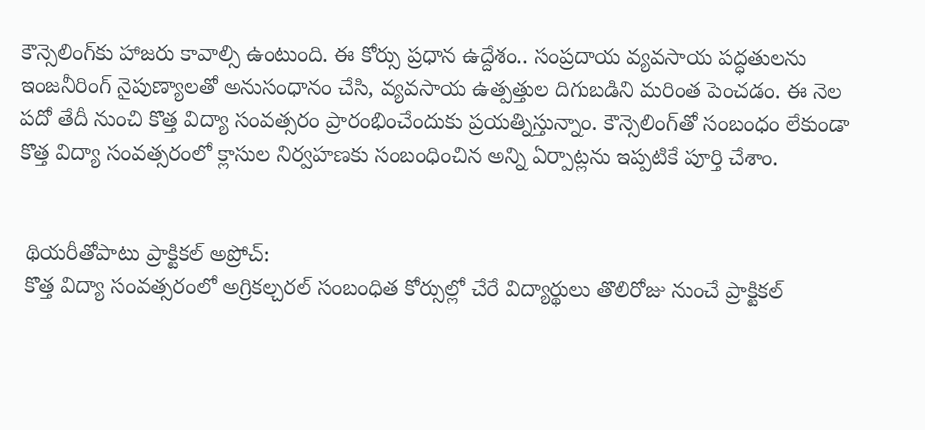కౌన్సెలింగ్‌కు హాజరు కావాల్సి ఉంటుంది. ఈ కోర్సు ప్రధాన ఉద్దేశం.. సంప్రదాయ వ్యవసాయ పద్ధతులను ఇంజనీరింగ్ నైపుణ్యాలతో అనుసంధానం చేసి, వ్యవసాయ ఉత్పత్తుల దిగుబడిని మరింత పెంచడం. ఈ నెల పదో తేదీ నుంచి కొత్త విద్యా సంవత్సరం ప్రారంభించేందుకు ప్రయత్నిస్తున్నాం. కౌన్సెలింగ్‌తో సంబంధం లేకుండా కొత్త విద్యా సంవత్సరంలో క్లాసుల నిర్వహణకు సంబంధించిన అన్ని ఏర్పాట్లను ఇప్పటికే పూర్తి చేశాం.


 థియరీతోపాటు ప్రాక్టికల్ అప్రోచ్:
 కొత్త విద్యా సంవత్సరంలో అగ్రికల్చరల్ సంబంధిత కోర్సుల్లో చేరే విద్యార్థులు తొలిరోజు నుంచే ప్రాక్టికల్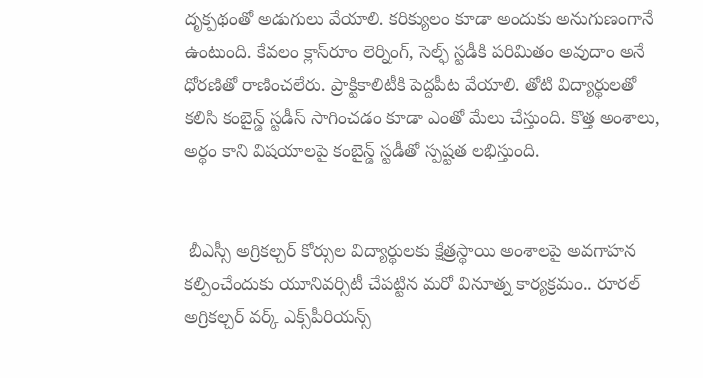దృక్పథంతో అడుగులు వేయాలి. కరిక్యులం కూడా అందుకు అనుగుణంగానే ఉంటుంది. కేవలం క్లాస్‌రూం లెర్నింగ్, సెల్ఫ్ స్టడీకి పరిమితం అవుదాం అనే ధోరణితో రాణించలేరు. ప్రాక్టికాలిటీకి పెద్దపీట వేయాలి. తోటి విద్యార్థులతో కలిసి కంబైన్డ్ స్టడీస్ సాగించడం కూడా ఎంతో మేలు చేస్తుంది. కొత్త అంశాలు, అర్థం కాని విషయాలపై కంబైన్డ్ స్టడీతో స్పష్టత లభిస్తుంది.


 బీఎస్సీ అగ్రికల్చర్ కోర్సుల విద్యార్థులకు క్షేత్రస్థాయి అంశాలపై అవగాహన కల్పించేందుకు యూనివర్సిటీ చేపట్టిన మరో వినూత్న కార్యక్రమం.. రూరల్ అగ్రికల్చర్ వర్క్ ఎక్స్‌పీరియన్స్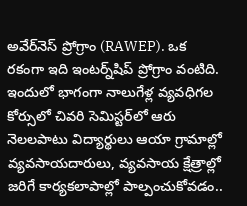అవేర్‌నెస్ ప్రోగ్రాం (RAWEP). ఒక రకంగా ఇది ఇంటర్న్‌షిప్ ప్రోగ్రాం వంటిది. ఇందులో భాగంగా నాలుగేళ్ల వ్యవధిగల కోర్సులో చివరి సెమిస్టర్‌లో ఆరు నెలలపాటు విద్యార్థులు ఆయా గ్రామాల్లో వ్యవసాయదారులు, వ్యవసాయ క్షేత్రాల్లో జరిగే కార్యకలాపాల్లో పాల్పంచుకోవడం..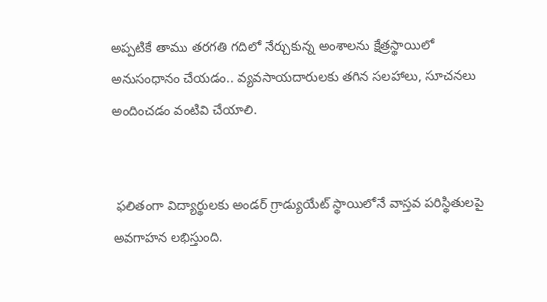అప్పటికే తాము తరగతి గదిలో నేర్చుకున్న అంశాలను క్షేత్రస్థాయిలో అనుసంధానం చేయడం.. వ్యవసాయదారులకు తగిన సలహాలు, సూచనలు అందించడం వంటివి చేయాలి.


 ఫలితంగా విద్యార్థులకు అండర్ గ్రాడ్యుయేట్ స్థాయిలోనే వాస్తవ పరిస్థితులపై అవగాహన లభిస్తుంది.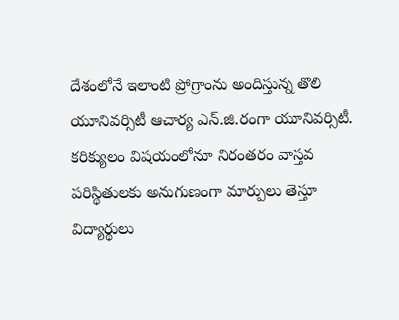దేశంలోనే ఇలాంటి ప్రోగ్రాంను అందిస్తున్న తొలి యూనివర్సిటీ ఆచార్య ఎన్.జి.రంగా యూనివర్సిటీ. కరిక్యులం విషయంలోనూ నిరంతరం వాస్తవ పరిస్థితులకు అనుగుణంగా మార్పులు తెస్తూ విద్యార్థులు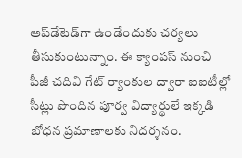అప్‌డేటెడ్‌గా ఉండేందుకు చర్యలు తీసుకుంటున్నాం. ఈ క్యాంపస్ నుంచి పీజీ చదివి గేట్ ర్యాంకుల ద్వారా ఐఐటీల్లో సీట్లు పొందిన పూర్వ విద్యార్థులే ఇక్కడి బోధన ప్రమాణాలకు నిదర్శనం.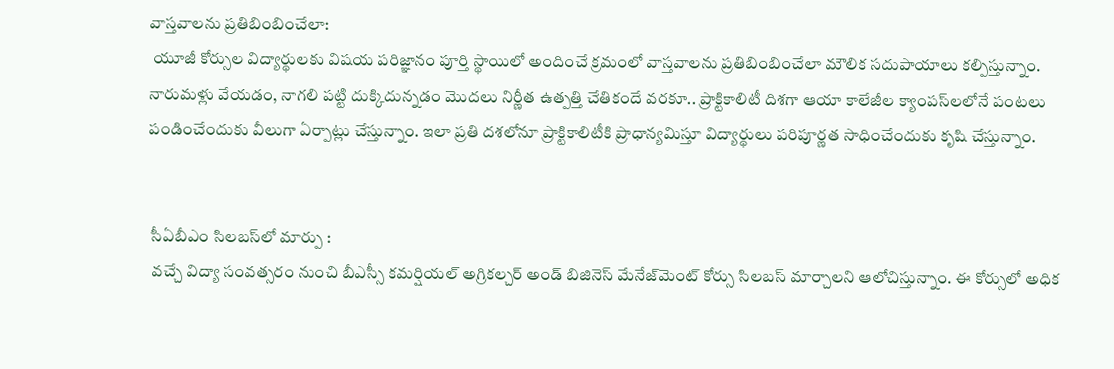వాస్తవాలను ప్రతిబింబించేలా:
 యూజీ కోర్సుల విద్యార్థులకు విషయ పరిజ్ఞానం పూర్తి స్థాయిలో అందించే క్రమంలో వాస్తవాలను ప్రతిబింబించేలా మౌలిక సదుపాయాలు కల్పిస్తున్నాం. నారుమళ్లు వేయడం, నాగలి పట్టి దుక్కిదున్నడం మొదలు నిర్ణీత ఉత్పత్తి చేతికందే వరకూ.. ప్రాక్టికాలిటీ దిశగా ఆయా కాలేజీల క్యాంపస్‌లలోనే పంటలు పండించేందుకు వీలుగా ఏర్పాట్లు చేస్తున్నాం. ఇలా ప్రతి దశలోనూ ప్రాక్టికాలిటీకి ప్రాధాన్యమిస్తూ విద్యార్థులు పరిపూర్ణత సాధించేందుకు కృషి చేస్తున్నాం.


 సీఏబీఎం సిలబస్‌లో మార్పు :
 వచ్చే విద్యా సంవత్సరం నుంచి బీఎస్సీ కమర్షియల్ అగ్రికల్చర్ అండ్ బిజినెస్ మేనేజ్‌మెంట్ కోర్సు సిలబస్ మార్చాలని ఆలోచిస్తున్నాం. ఈ కోర్సులో అధిక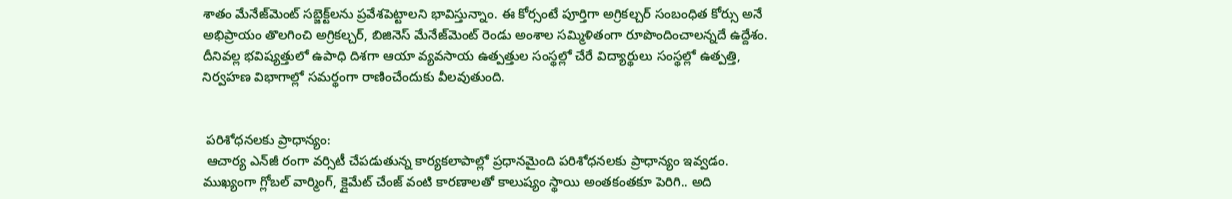శాతం మేనేజ్‌మెంట్ సబ్జెక్ట్‌లను ప్రవేశపెట్టాలని భావిస్తున్నాం. ఈ కోర్సంటే పూర్తిగా అగ్రికల్చర్ సంబంధిత కోర్సు అనే అభిప్రాయం తొలగించి అగ్రికల్చర్, బిజినెస్ మేనేజ్‌మెంట్ రెండు అంశాల సమ్మిళితంగా రూపొందించాలన్నదే ఉద్దేశం. దీనివల్ల భవిష్యత్తులో ఉపాధి దిశగా ఆయా వ్యవసాయ ఉత్పత్తుల సంస్థల్లో చేరే విద్యార్థులు సంస్థల్లో ఉత్పత్తి, నిర్వహణ విభాగాల్లో సమర్థంగా రాణించేందుకు వీలవుతుంది.


 పరిశోధనలకు ప్రాధాన్యం:
 ఆచార్య ఎన్‌జీ రంగా వర్సిటీ చేపడుతున్న కార్యకలాపాల్లో ప్రధానమైంది పరిశోధనలకు ప్రాధాన్యం ఇవ్వడం. ముఖ్యంగా గ్లోబల్ వార్మింగ్, క్లైమేట్ చేంజ్ వంటి కారణాలతో కాలుష్యం స్థాయి అంతకంతకూ పెరిగి.. అది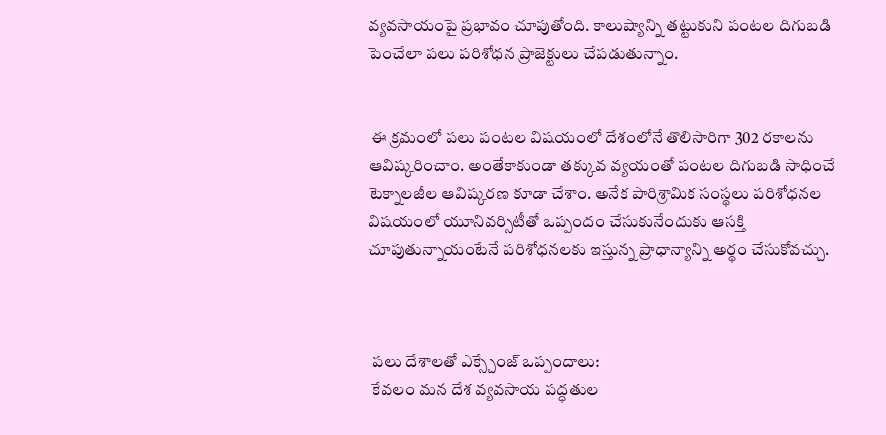వ్యవసాయంపై ప్రభావం చూపుతోంది. కాలుష్యాన్ని తట్టుకుని పంటల దిగుబడి పెంచేలా పలు పరిశోధన ప్రాజెక్టులు చేపడుతున్నాం.


 ఈ క్రమంలో పలు పంటల విషయంలో దేశంలోనే తొలిసారిగా 302 రకాలను ఆవిష్కరించాం. అంతేకాకుండా తక్కువ వ్యయంతో పంటల దిగుబడి సాధించే టెక్నాలజీల ఆవిష్కరణ కూడా చేశాం. అనేక పారిశ్రామిక సంస్థలు పరిశోధనల విషయంలో యూనివర్సిటీతో ఒప్పందం చేసుకునేందుకు ఆసక్తి చూపుతున్నాయంటేనే పరిశోధనలకు ఇస్తున్న ప్రాధాన్యాన్ని అర్థం చేసుకోవచ్చు.



 పలు దేశాలతో ఎక్స్చేంజ్ ఒప్పందాలు:
 కేవలం మన దేశ వ్యవసాయ పద్ధతుల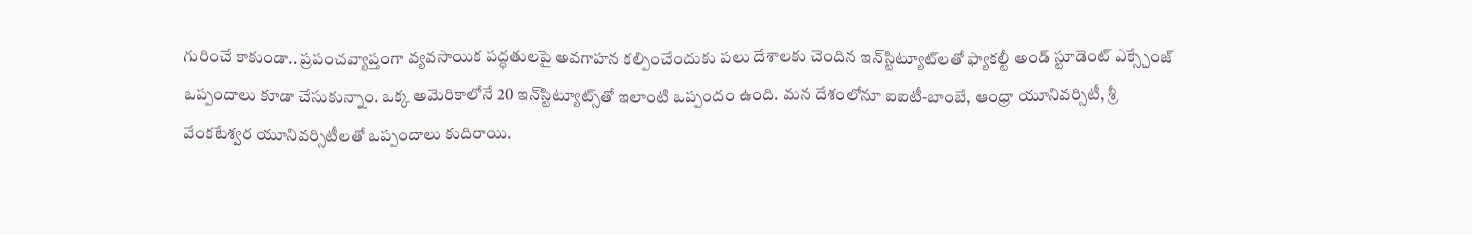గురించే కాకుండా.. ప్రపంచవ్యాప్తంగా వ్యవసాయిక పద్ధతులపై అవగాహన కల్పించేందుకు పలు దేశాలకు చెందిన ఇన్‌స్టిట్యూట్‌లతో ఫ్యాకల్టీ అండ్ స్టూడెంట్ ఎక్స్చేంజ్ ఒప్పందాలు కూడా చేసుకున్నాం. ఒక్క అమెరికాలోనే 20 ఇన్‌స్టిట్యూట్స్‌తో ఇలాంటి ఒప్పందం ఉంది. మన దేశంలోనూ ఐఐటీ-బాంబే, ఆంధ్రా యూనివర్సిటీ, శ్రీ వేంకటేశ్వర యూనివర్సిటీలతో ఒప్పందాలు కుదిరాయి.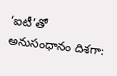‘ఐటీ’తో అనుసంధానం దిశగా: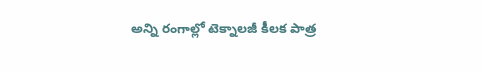అన్ని రంగాల్లో టెక్నాలజీ కీలక పాత్ర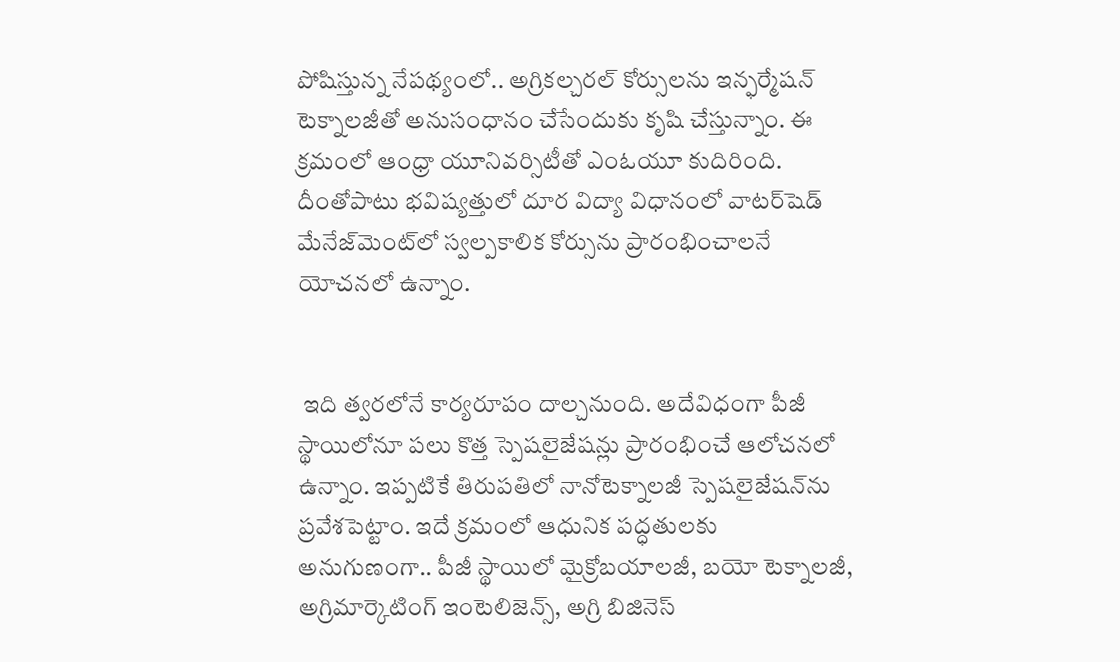పోషిస్తున్న నేపథ్యంలో.. అగ్రికల్చరల్ కోర్సులను ఇన్ఫర్మేషన్ టెక్నాలజీతో అనుసంధానం చేసేందుకు కృషి చేస్తున్నాం. ఈ క్రమంలో ఆంధ్రా యూనివర్సిటీతో ఎంఓయూ కుదిరింది. దీంతోపాటు భవిష్యత్తులో దూర విద్యా విధానంలో వాటర్‌షెడ్ మేనేజ్‌మెంట్‌లో స్వల్పకాలిక కోర్సును ప్రారంభించాలనే యోచనలో ఉన్నాం.


 ఇది త్వరలోనే కార్యరూపం దాల్చనుంది. అదేవిధంగా పీజీ స్థాయిలోనూ పలు కొత్త స్పెషలైజేషన్లు ప్రారంభించే ఆలోచనలో ఉన్నాం. ఇప్పటికే తిరుపతిలో నానోటెక్నాలజీ స్పెషలైజేషన్‌ను ప్రవేశపెట్టాం. ఇదే క్రమంలో ఆధునిక పద్ధతులకు అనుగుణంగా.. పీజీ స్థాయిలో మైక్రోబయాలజీ, బయో టెక్నాలజీ, అగ్రిమార్కెటింగ్ ఇంటెలిజెన్స్, అగ్రి బిజినెస్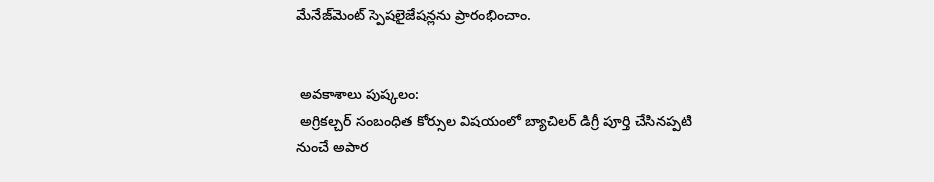మేనేజ్‌మెంట్ స్పెషలైజేషన్లను ప్రారంభించాం.


 అవకాశాలు పుష్కలం:
 అగ్రికల్చర్ సంబంధిత కోర్సుల విషయంలో బ్యాచిలర్ డిగ్రీ పూర్తి చేసినప్పటి నుంచే అపార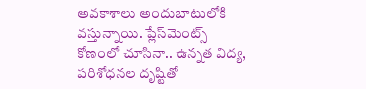అవకాశాలు అందుబాటులోకి వస్తున్నాయి. ప్లేస్‌మెంట్స్ కోణంలో చూసినా.. ఉన్నత విద్య, పరిశోధనల దృష్టితో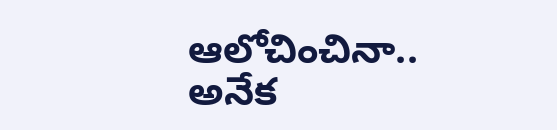ఆలోచించినా.. అనేక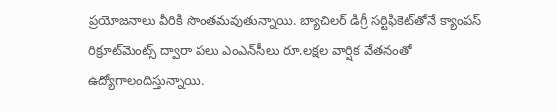ప్రయోజనాలు వీరికి సొంతమవుతున్నాయి. బ్యాచిలర్ డిగ్రీ సర్టిఫికెట్‌తోనే క్యాంపస్ రిక్రూట్‌మెంట్స్ ద్వారా పలు ఎంఎన్‌సీలు రూ.లక్షల వార్షిక వేతనంతో ఉద్యోగాలందిస్తున్నాయి.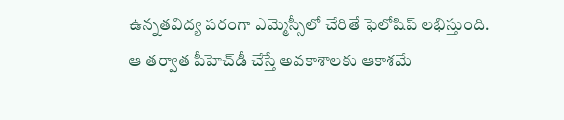ఉన్నతవిద్య పరంగా ఎమ్మెస్సీలో చేరితే ఫెలోషిప్ లభిస్తుంది. ఆ తర్వాత పీహెచ్‌డీ చేస్తే అవకాశాలకు ఆకాశమే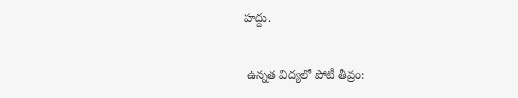హద్దు.


 ఉన్నత విద్యలో పోటీ తీవ్రం: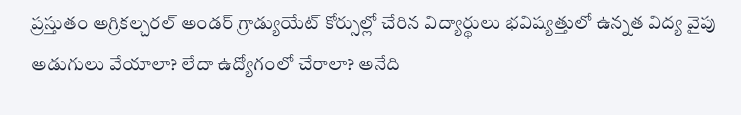ప్రస్తుతం అగ్రికల్చరల్ అండర్ గ్రాడ్యుయేట్ కోర్సుల్లో చేరిన విద్యార్థులు భవిష్యత్తులో ఉన్నత విద్య వైపు అడుగులు వేయాలా? లేదా ఉద్యోగంలో చేరాలా? అనేది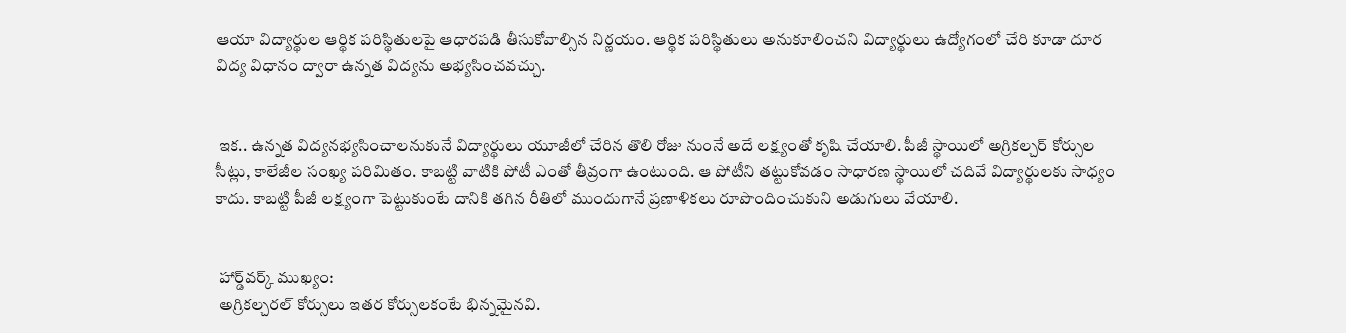ఆయా విద్యార్థుల ఆర్థిక పరిస్థితులపై ఆధారపడి తీసుకోవాల్సిన నిర్ణయం. ఆర్థిక పరిస్థితులు అనుకూలించని విద్యార్థులు ఉద్యోగంలో చేరి కూడా దూర విద్య విధానం ద్వారా ఉన్నత విద్యను అభ్యసించవచ్చు.


 ఇక.. ఉన్నత విద్యనభ్యసించాలనుకునే విద్యార్థులు యూజీలో చేరిన తొలి రోజు నుంనే అదే లక్ష్యంతో కృషి చేయాలి. పీజీ స్థాయిలో అగ్రికల్చర్ కోర్సుల సీట్లు, కాలేజీల సంఖ్య పరిమితం. కాబట్టి వాటికి పోటీ ఎంతో తీవ్రంగా ఉంటుంది. ఆ పోటీని తట్టుకోవడం సాధారణ స్థాయిలో చదివే విద్యార్థులకు సాధ్యం కాదు. కాబట్టి పీజీ లక్ష్యంగా పెట్టుకుంటే దానికి తగిన రీతిలో ముందుగానే ప్రణాళికలు రూపొందించుకుని అడుగులు వేయాలి.


 హార్డ్‌వర్క్ ముఖ్యం:
 అగ్రికల్చరల్ కోర్సులు ఇతర కోర్సులకంటే భిన్నమైనవి.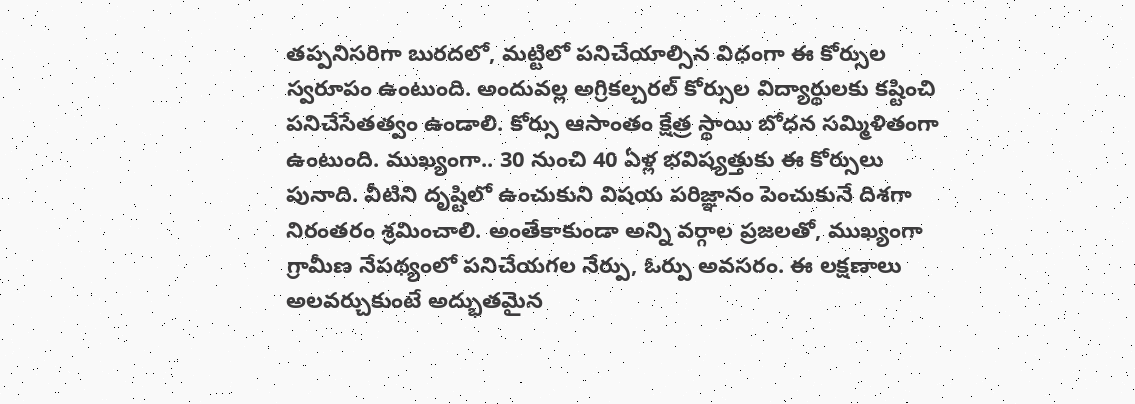తప్పనిసరిగా బురదలో, మట్టిలో పనిచేయాల్సిన విధంగా ఈ కోర్సుల స్వరూపం ఉంటుంది. అందువల్ల అగ్రికల్చరల్ కోర్సుల విద్యార్థులకు కష్టించి పనిచేసేతత్వం ఉండాలి. కోర్సు ఆసాంతం క్షేత్ర స్థాయి బోధన సమ్మిళితంగా ఉంటుంది. ముఖ్యంగా.. 30 నుంచి 40 ఏళ్ల భవిష్యత్తుకు ఈ కోర్సులు పునాది. వీటిని దృష్టిలో ఉంచుకుని విషయ పరిజ్ఞానం పెంచుకునే దిశగా నిరంతరం శ్రమించాలి. అంతేకాకుండా అన్ని వర్గాల ప్రజలతో, ముఖ్యంగా గ్రామీణ నేపథ్యంలో పనిచేయగల నేర్పు, ఓర్పు అవసరం. ఈ లక్షణాలు అలవర్చుకుంటే అద్భుతమైన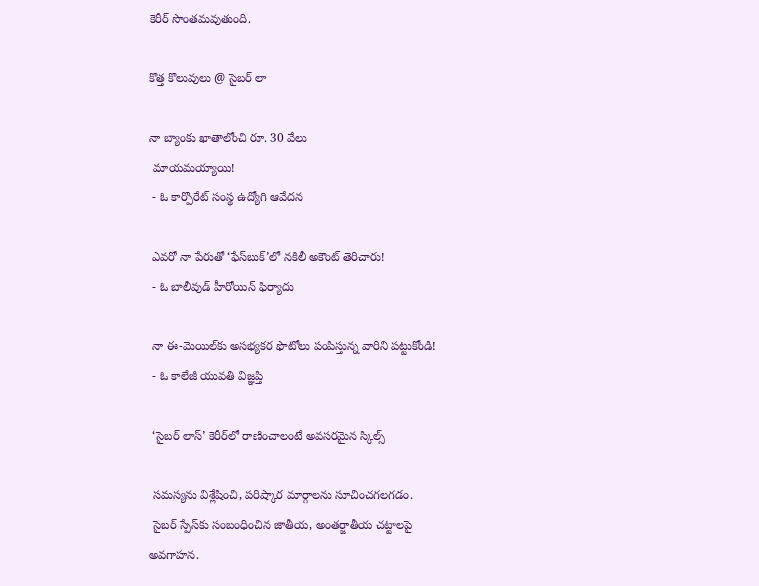కెరీర్ సొంతమవుతుంది.

కొత్త కొలువులు @ సైబర్ లా

నా బ్యాంకు ఖాతాలోంచి రూ. 30 వేలు
 మాయమయ్యాయి!
 - ఓ కార్పొరేట్ సంస్థ ఉద్యోగి ఆవేదన

 ఎవరో నా పేరుతో ‘ఫేస్‌బుక్’లో నకిలీ అకౌంట్ తెరిచారు!
 - ఓ బాలీవుడ్ హీరోయిన్ ఫిర్యాదు

 నా ఈ-మెయిల్‌కు అసభ్యకర ఫొటోలు పంపిస్తున్న వారిని పట్టుకోండి!
 - ఓ కాలేజీ యువతి విజ్ఞప్తి

 ‘సైబర్ లాస్’ కెరీర్‌లో రాణించాలంటే అవసరమైన స్కిల్స్

 సమస్యను విశ్లేషించి, పరిష్కార మార్గాలను సూచించగలగడం.
 సైబర్ స్పేస్‌కు సంబంధించిన జాతీయ, అంతర్జాతీయ చట్టాలపై అవగాహన.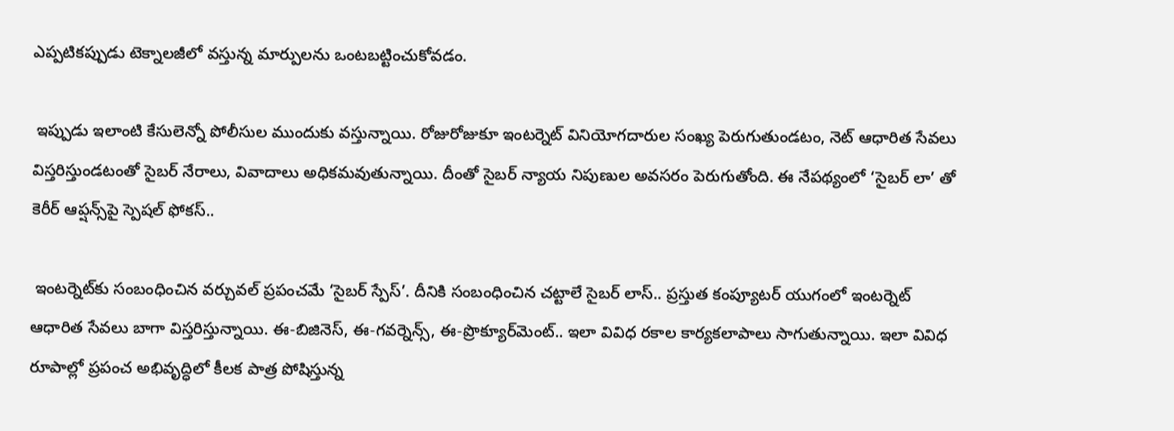ఎప్పటికప్పుడు టెక్నాలజీలో వస్తున్న మార్పులను ఒంటబట్టించుకోవడం.

 ఇప్పుడు ఇలాంటి కేసులెన్నో పోలీసుల ముందుకు వస్తున్నాయి. రోజురోజుకూ ఇంటర్నెట్ వినియోగదారుల సంఖ్య పెరుగుతుండటం, నెట్ ఆధారిత సేవలు విస్తరిస్తుండటంతో సైబర్ నేరాలు, వివాదాలు అధికమవుతున్నాయి. దీంతో సైబర్ న్యాయ నిపుణుల అవసరం పెరుగుతోంది. ఈ నేపథ్యంలో ‘సైబర్ లా’ తో కెరీర్ ఆప్షన్స్‌పై స్పెషల్ ఫోకస్..

 ఇంటర్నెట్‌కు సంబంధించిన వర్చువల్ ప్రపంచమే ‘సైబర్ స్పేస్’. దీనికి సంబంధించిన చట్టాలే సైబర్ లాస్.. ప్రస్తుత కంప్యూటర్ యుగంలో ఇంటర్నెట్ ఆధారిత సేవలు బాగా విస్తరిస్తున్నాయి. ఈ-బిజినెస్, ఈ-గవర్నెన్స్, ఈ-ప్రొక్యూర్‌మెంట్.. ఇలా వివిధ రకాల కార్యకలాపాలు సాగుతున్నాయి. ఇలా వివిధ రూపాల్లో ప్రపంచ అభివృద్ధిలో కీలక పాత్ర పోషిస్తున్న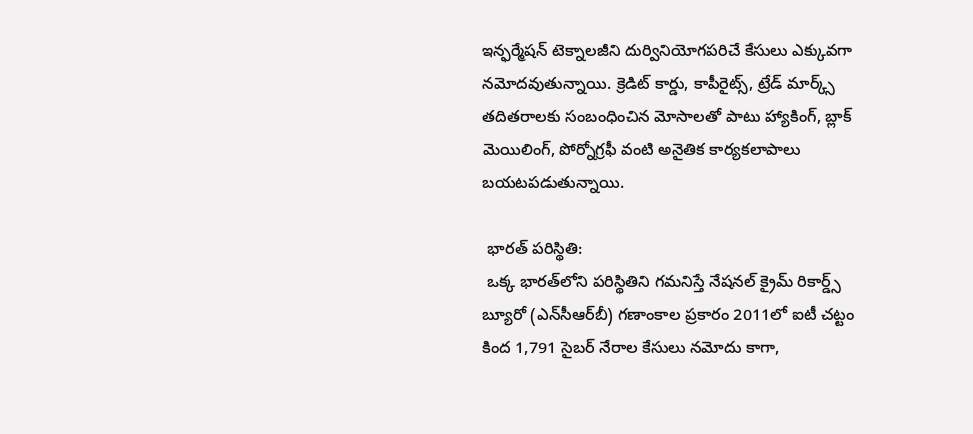ఇన్ఫర్మేషన్ టెక్నాలజీని దుర్వినియోగపరిచే కేసులు ఎక్కువగా నమోదవుతున్నాయి. క్రెడిట్ కార్డు, కాపీరైట్స్, ట్రేడ్ మార్క్స్ తదితరాలకు సంబంధించిన మోసాలతో పాటు హ్యాకింగ్, బ్లాక్ మెయిలింగ్, పోర్నోగ్రఫీ వంటి అనైతిక కార్యకలాపాలు బయటపడుతున్నాయి.

 భారత్ పరిస్థితి:
 ఒక్క భారత్‌లోని పరిస్థితిని గమనిస్తే నేషనల్ క్రైమ్ రికార్డ్స్ బ్యూరో (ఎన్‌సీఆర్‌బీ) గణాంకాల ప్రకారం 2011లో ఐటీ చట్టం కింద 1,791 సైబర్ నేరాల కేసులు నమోదు కాగా,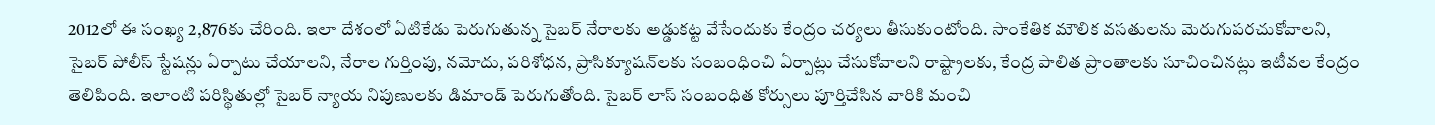2012లో ఈ సంఖ్య 2,876కు చేరింది. ఇలా దేశంలో ఏటికేడు పెరుగుతున్న సైబర్ నేరాలకు అడ్డుకట్ట వేసేందుకు కేంద్రం చర్యలు తీసుకుంటోంది. సాంకేతిక మౌలిక వసతులను మెరుగుపరచుకోవాలని, సైబర్ పోలీస్ స్టేషన్లు ఏర్పాటు చేయాలని, నేరాల గుర్తింపు, నమోదు, పరిశోధన, ప్రాసిక్యూషన్‌లకు సంబంధించి ఏర్పాట్లు చేసుకోవాలని రాష్ట్రాలకు, కేంద్ర పాలిత ప్రాంతాలకు సూచించినట్లు ఇటీవల కేంద్రం తెలిపింది. ఇలాంటి పరిస్థితుల్లో సైబర్ న్యాయ నిపుణులకు డిమాండ్ పెరుగుతోంది. సైబర్ లాస్ సంబంధిత కోర్సులు పూర్తిచేసిన వారికి మంచి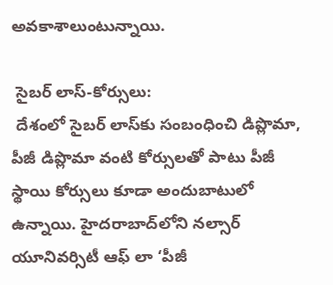అవకాశాలుంటున్నాయి.

 సైబర్ లాస్-కోర్సులు:
 దేశంలో సైబర్ లాస్‌కు సంబంధించి డిప్లొమా, పీజీ డిప్లొమా వంటి కోర్సులతో పాటు పీజీ స్థాయి కోర్సులు కూడా అందుబాటులో ఉన్నాయి. హైదరాబాద్‌లోని నల్సార్ యూనివర్సిటీ ఆఫ్ లా ‘పీజీ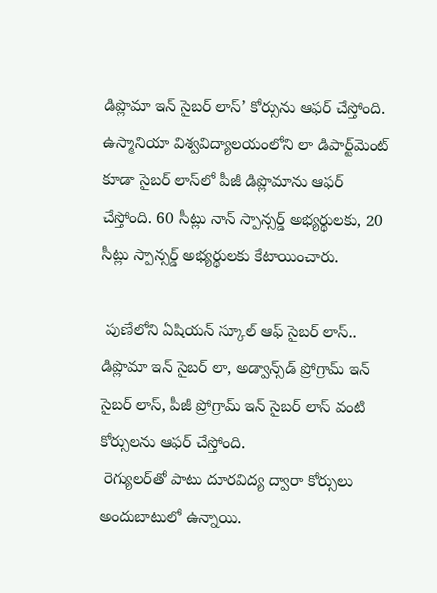డిప్లొమా ఇన్ సైబర్ లాస్’ కోర్సును ఆఫర్ చేస్తోంది. ఉస్మానియా విశ్వవిద్యాలయంలోని లా డిపార్ట్‌మెంట్ కూడా సైబర్ లాస్‌లో పీజీ డిప్లొమాను ఆఫర్ చేస్తోంది. 60 సీట్లు నాన్ స్పాన్సర్డ్ అభ్యర్థులకు, 20 సీట్లు స్పాన్సర్డ్ అభ్యర్థులకు కేటాయించారు.

 పుణేలోని ఏషియన్ స్కూల్ ఆఫ్ సైబర్ లాస్.. డిప్లొమా ఇన్ సైబర్ లా, అడ్వాన్స్‌డ్ ప్రోగ్రామ్ ఇన్ సైబర్ లాస్, పీజీ ప్రోగ్రామ్ ఇన్ సైబర్ లాస్ వంటి కోర్సులను ఆఫర్ చేస్తోంది.
 రెగ్యులర్‌తో పాటు దూరవిద్య ద్వారా కోర్సులు అందుబాటులో ఉన్నాయి.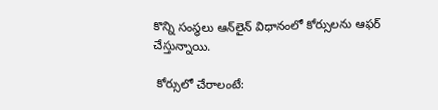కొన్ని సంస్థలు ఆన్‌లైన్ విధానంలో కోర్సులను ఆఫర్ చేస్తున్నాయి.

 కోర్సులో చేరాలంటే: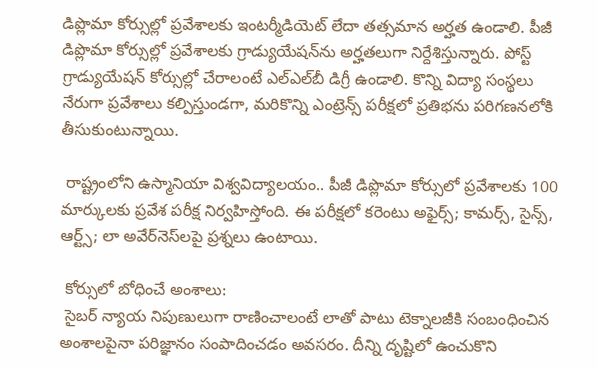డిప్లొమా కోర్సుల్లో ప్రవేశాలకు ఇంటర్మీడియెట్ లేదా తత్సమాన అర్హత ఉండాలి. పీజీ డిప్లొమా కోర్సుల్లో ప్రవేశాలకు గ్రాడ్యుయేషన్‌ను అర్హతలుగా నిర్దేశిస్తున్నారు. పోస్ట్ గ్రాడ్యుయేషన్ కోర్సుల్లో చేరాలంటే ఎల్‌ఎల్‌బీ డిగ్రీ ఉండాలి. కొన్ని విద్యా సంస్థలు నేరుగా ప్రవేశాలు కల్పిస్తుండగా, మరికొన్ని ఎంట్రెన్స్ పరీక్షలో ప్రతిభను పరిగణనలోకి తీసుకుంటున్నాయి.

 రాష్ట్రంలోని ఉస్మానియా విశ్వవిద్యాలయం.. పీజీ డిప్లొమా కోర్సులో ప్రవేశాలకు 100 మార్కులకు ప్రవేశ పరీక్ష నిర్వహిస్తోంది. ఈ పరీక్షలో కరెంటు అఫైర్స్; కామర్స్, సైన్స్, ఆర్ట్స్; లా అవేర్‌నెస్‌లపై ప్రశ్నలు ఉంటాయి.

 కోర్సులో బోధించే అంశాలు:
 సైబర్ న్యాయ నిపుణులుగా రాణించాలంటే లాతో పాటు టెక్నాలజీకి సంబంధించిన అంశాలపైనా పరిజ్ఞానం సంపాదించడం అవసరం. దీన్ని దృష్టిలో ఉంచుకొని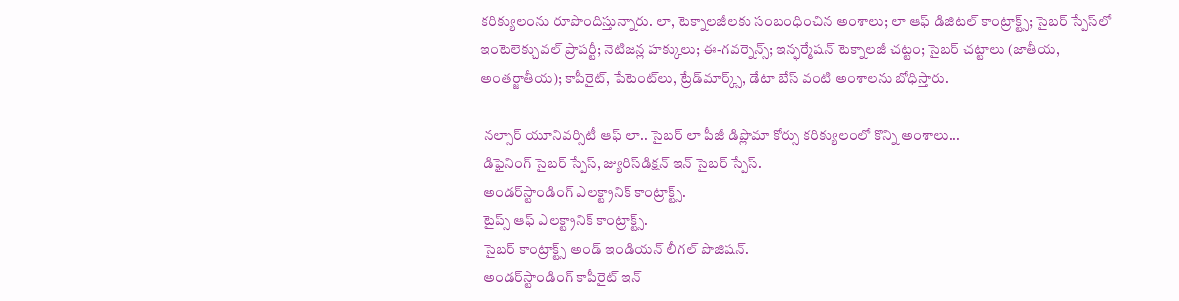కరిక్యులంను రూపొందిస్తున్నారు. లా, టెక్నాలజీలకు సంబంధించిన అంశాలు; లా ఆఫ్ డిజిటల్ కాంట్రాక్ట్స్; సైబర్ స్పేస్‌లో ఇంటెలెక్చువల్ ప్రాపర్టీ; నెటిజన్ల హక్కులు; ఈ-గవర్నెన్స్; ఇన్ఫర్మేషన్ టెక్నాలజీ చట్టం; సైబర్ చట్టాలు (జాతీయ, అంతర్జాతీయ); కాపీరైట్, పేటెంట్‌లు, ట్రేడ్‌మార్క్స్, డేటా బేస్ వంటి అంశాలను బోధిస్తారు.

 నల్సార్ యూనివర్సిటీ ఆఫ్ లా.. సైబర్ లా పీజీ డిప్లొమా కోర్సు కరిక్యులంలో కొన్ని అంశాలు...
 డిఫైనింగ్ సైబర్ స్పేస్, జ్యురిస్‌డిక్షన్ ఇన్ సైబర్ స్పేస్.
 అండర్‌స్టాండింగ్ ఎలక్ట్రానిక్ కాంట్రాక్ట్స్.
 టైప్స్ ఆఫ్ ఎలక్ట్రానిక్ కాంట్రాక్ట్స్.
 సైబర్ కాంట్రాక్ట్స్ అండ్ ఇండియన్ లీగల్ పొజిషన్.
 అండర్‌స్టాండింగ్ కాపీరైట్ ఇన్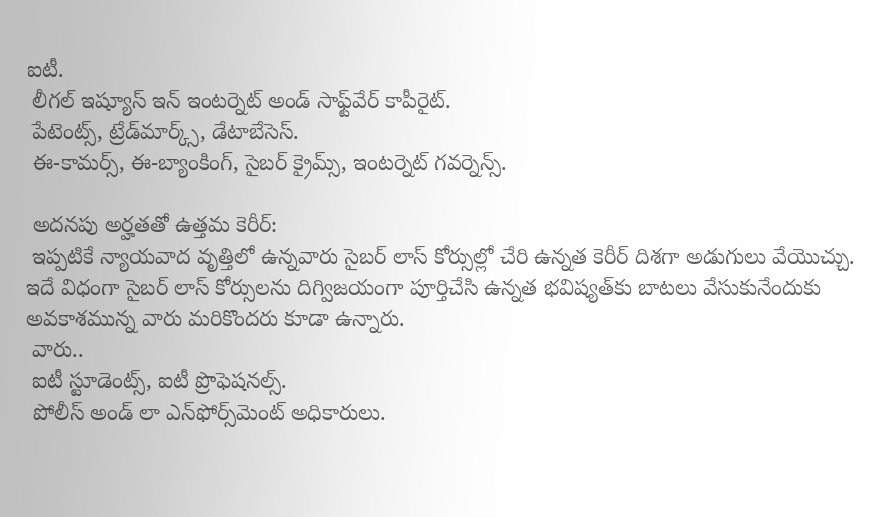ఐటీ.
 లీగల్ ఇష్యూస్ ఇన్ ఇంటర్నెట్ అండ్ సాఫ్ట్‌వేర్ కాపీరైట్.
 పేటెంట్స్, ట్రేడ్‌మార్క్స్, డేటాబేసెస్.
 ఈ-కామర్స్, ఈ-బ్యాంకింగ్, సైబర్ క్రైమ్స్, ఇంటర్నెట్ గవర్నెన్స్.

 అదనపు అర్హతతో ఉత్తమ కెరీర్:
 ఇప్పటికే న్యాయవాద వృత్తిలో ఉన్నవారు సైబర్ లాస్ కోర్సుల్లో చేరి ఉన్నత కెరీర్ దిశగా అడుగులు వేయొచ్చు. ఇదే విధంగా సైబర్ లాస్ కోర్సులను దిగ్విజయంగా పూర్తిచేసి ఉన్నత భవిష్యత్‌కు బాటలు వేసుకునేందుకు అవకాశమున్న వారు మరికొందరు కూడా ఉన్నారు.
 వారు..
 ఐటీ స్టూడెంట్స్, ఐటీ ప్రొఫెషనల్స్.
 పోలీస్ అండ్ లా ఎన్‌ఫోర్స్‌మెంట్ అధికారులు.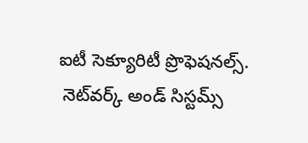ఐటీ సెక్యూరిటీ ప్రొఫెషనల్స్.
 నెట్‌వర్క్ అండ్ సిస్టమ్స్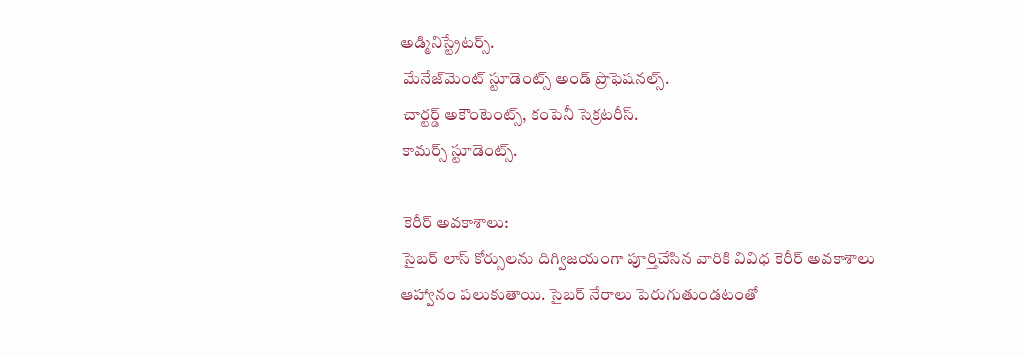అడ్మినిస్ట్రేటర్స్.
 మేనేజ్‌మెంట్ స్టూడెంట్స్ అండ్ ప్రొఫెషనల్స్.
 చార్టర్డ్ అకౌంటెంట్స్, కంపెనీ సెక్రటరీస్.
 కామర్స్ స్టూడెంట్స్.

 కెరీర్ అవకాశాలు:
 సైబర్ లాస్ కోర్సులను దిగ్విజయంగా పూర్తిచేసిన వారికి వివిధ కెరీర్ అవకాశాలు ఆహ్వానం పలుకుతాయి. సైబర్ నేరాలు పెరుగుతుండటంతో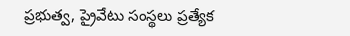ప్రభుత్వ, ప్రైవేటు సంస్థలు ప్రత్యేక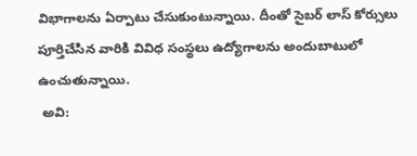విభాగాలను ఏర్పాటు చేసుకుంటున్నాయి. దీంతో సైబర్ లాస్ కోర్సులు పూర్తిచేసిన వారికి వివిధ సంస్థలు ఉద్యోగాలను అందుబాటులో ఉంచుతున్నాయి.
 అవి: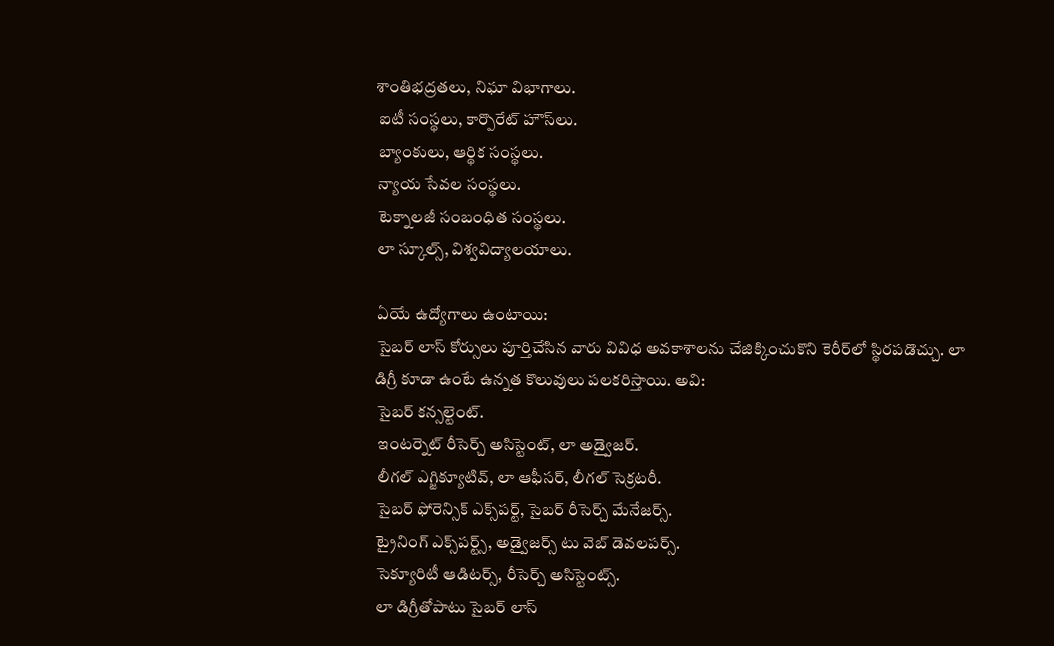శాంతిభద్రతలు, నిఘా విభాగాలు.
 ఐటీ సంస్థలు, కార్పొరేట్ హౌస్‌లు.
 బ్యాంకులు, ఆర్థిక సంస్థలు.
 న్యాయ సేవల సంస్థలు.
 టెక్నాలజీ సంబంధిత సంస్థలు.
 లా స్కూల్స్, విశ్వవిద్యాలయాలు.

 ఏయే ఉద్యోగాలు ఉంటాయి:
 సైబర్ లాస్ కోర్సులు పూర్తిచేసిన వారు వివిధ అవకాశాలను చేజిక్కించుకొని కెరీర్‌లో స్థిరపడొచ్చు. లా డిగ్రీ కూడా ఉంటే ఉన్నత కొలువులు పలకరిస్తాయి. అవి:
 సైబర్ కన్సల్టెంట్.
 ఇంటర్నెట్ రీసెర్చ్ అసిస్టెంట్, లా అడ్వైజర్.
 లీగల్ ఎగ్జిక్యూటివ్, లా ఆఫీసర్, లీగల్ సెక్రటరీ.
 సైబర్ ఫోరెన్సిక్ ఎక్స్‌పర్ట్, సైబర్ రీసెర్చ్ మేనేజర్స్.
 ట్రైనింగ్ ఎక్స్‌పర్ట్స్, అడ్వైజర్స్ టు వెబ్ డెవలపర్స్.
 సెక్యూరిటీ ఆడిటర్స్, రీసెర్చ్ అసిస్టెంట్స్.
 లా డిగ్రీతోపాటు సైబర్ లాస్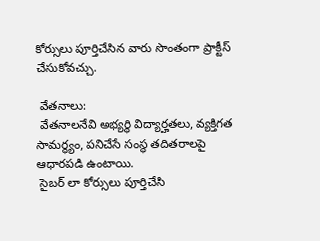కోర్సులు పూర్తిచేసిన వారు సొంతంగా ప్రాక్టీస్ చేసుకోవచ్చు.

 వేతనాలు:
 వేతనాలనేవి అభ్యర్థి విద్యార్హతలు, వ్యక్తిగత సామర్థ్యం, పనిచేసే సంస్థ తదితరాలపై ఆధారపడి ఉంటాయి.
 సైబర్ లా కోర్సులు పూర్తిచేసి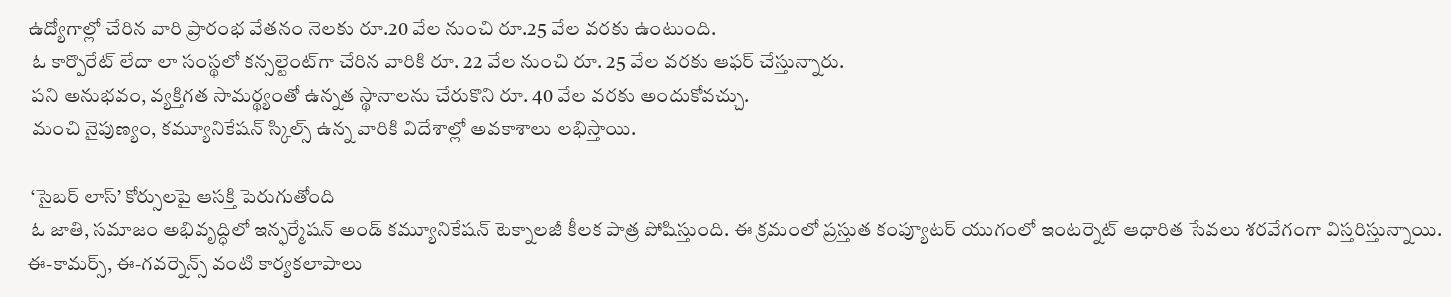ఉద్యోగాల్లో చేరిన వారి ప్రారంభ వేతనం నెలకు రూ.20 వేల నుంచి రూ.25 వేల వరకు ఉంటుంది.
 ఓ కార్పొరేట్ లేదా లా సంస్థలో కన్సల్టెంట్‌గా చేరిన వారికి రూ. 22 వేల నుంచి రూ. 25 వేల వరకు ఆఫర్ చేస్తున్నారు.
 పని అనుభవం, వ్యక్తిగత సామర్థ్యంతో ఉన్నత స్థానాలను చేరుకొని రూ. 40 వేల వరకు అందుకోవచ్చు.
 మంచి నైపుణ్యం, కమ్యూనికేషన్ స్కిల్స్ ఉన్న వారికి విదేశాల్లో అవకాశాలు లభిస్తాయి.

 ‘సైబర్ లాస్’ కోర్సులపై ఆసక్తి పెరుగుతోంది
 ఓ జాతి, సమాజం అభివృద్ధిలో ఇన్ఫర్మేషన్ అండ్ కమ్యూనికేషన్ టెక్నాలజీ కీలక పాత్ర పోషిస్తుంది. ఈ క్రమంలో ప్రస్తుత కంప్యూటర్ యుగంలో ఇంటర్నెట్ ఆధారిత సేవలు శరవేగంగా విస్తరిస్తున్నాయి. ఈ-కామర్స్, ఈ-గవర్నెన్స్ వంటి కార్యకలాపాలు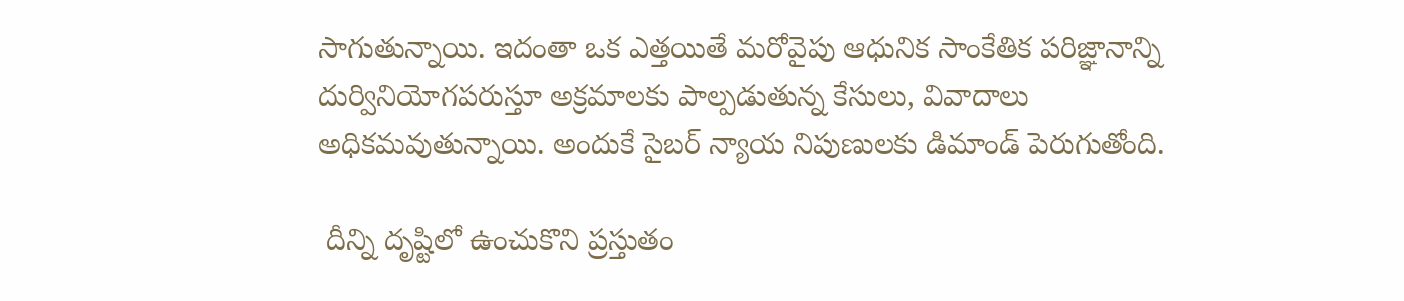సాగుతున్నాయి. ఇదంతా ఒక ఎత్తయితే మరోవైపు ఆధునిక సాంకేతిక పరిజ్ఞానాన్ని దుర్వినియోగపరుస్తూ అక్రమాలకు పాల్పడుతున్న కేసులు, వివాదాలు అధికమవుతున్నాయి. అందుకే సైబర్ న్యాయ నిపుణులకు డిమాండ్ పెరుగుతోంది.

 దీన్ని దృష్టిలో ఉంచుకొని ప్రస్తుతం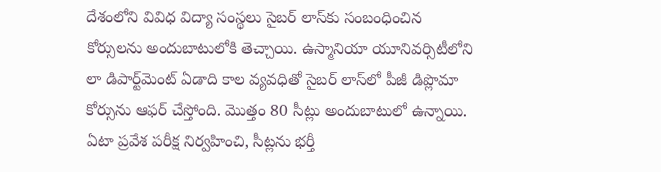దేశంలోని వివిధ విద్యా సంస్థలు సైబర్ లాస్‌కు సంబంధించిన కోర్సులను అందుబాటులోకి తెచ్చాయి. ఉస్మానియా యూనివర్సిటీలోని లా డిపార్ట్‌మెంట్ ఏడాది కాల వ్యవధితో సైబర్ లాస్‌లో పీజీ డిప్లొమా కోర్సును ఆఫర్ చేస్తోంది. మొత్తం 80 సీట్లు అందుబాటులో ఉన్నాయి. ఏటా ప్రవేశ పరీక్ష నిర్వహించి, సీట్లను భర్తీ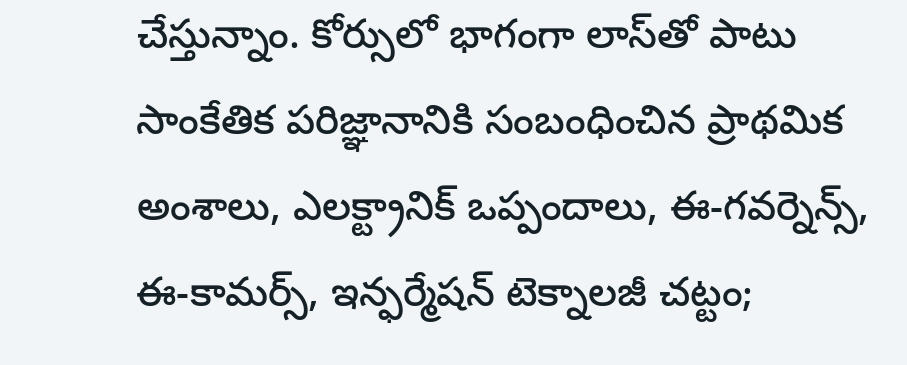చేస్తున్నాం. కోర్సులో భాగంగా లాస్‌తో పాటు సాంకేతిక పరిజ్ఞానానికి సంబంధించిన ప్రాథమిక అంశాలు, ఎలక్ట్రానిక్ ఒప్పందాలు, ఈ-గవర్నెన్స్, ఈ-కామర్స్, ఇన్ఫర్మేషన్ టెక్నాలజీ చట్టం;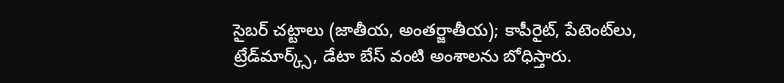సైబర్ చట్టాలు (జాతీయ, అంతర్జాతీయ); కాపీరైట్, పేటెంట్‌లు, ట్రేడ్‌మార్క్స్, డేటా బేస్ వంటి అంశాలను బోధిస్తారు.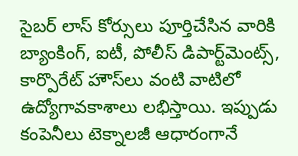సైబర్ లాస్ కోర్సులు పూర్తిచేసిన వారికి బ్యాంకింగ్, ఐటీ, పోలీస్ డిపార్ట్‌మెంట్స్, కార్పొరేట్ హౌస్‌లు వంటి వాటిలో ఉద్యోగావకాశాలు లభిస్తాయి. ఇప్పుడు కంపెనీలు టెక్నాలజీ ఆధారంగానే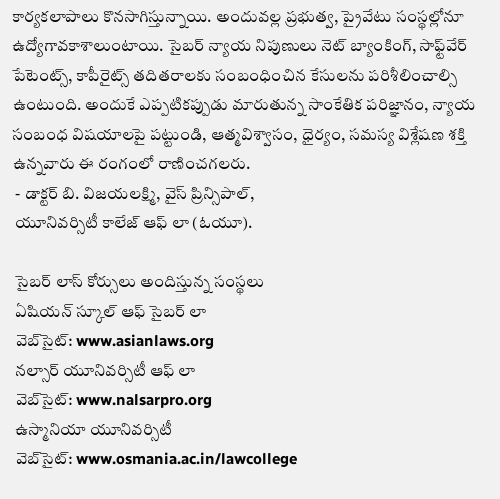కార్యకలాపాలు కొనసాగిస్తున్నాయి. అందువల్ల ప్రభుత్వ, ప్రైవేటు సంస్థల్లోనూ ఉద్యోగావకాశాలుంటాయి. సైబర్ న్యాయ నిపుణులు నెట్ బ్యాంకింగ్, సాఫ్ట్‌వేర్ పేటెంట్స్, కాపీరైట్స్ తదితరాలకు సంబంధించిన కేసులను పరిశీలించాల్సి ఉంటుంది. అందుకే ఎప్పటికప్పుడు మారుతున్న సాంకేతిక పరిజ్ఞానం, న్యాయ సంబంధ విషయాలపై పట్టుండి, ఆత్మవిశ్వాసం, ధైర్యం, సమస్య విశ్లేషణ శక్తి ఉన్నవారు ఈ రంగంలో రాణించగలరు.
 - డాక్టర్ బి. విజయలక్ష్మి, వైస్ ప్రిన్సిపాల్,
 యూనివర్సిటీ కాలేజ్ ఆఫ్ లా (ఓయూ).

 సైబర్ లాస్ కోర్సులు అందిస్తున్న సంస్థలు
 ఏషియన్ స్కూల్ ఆఫ్ సైబర్ లా
 వెబ్‌సైట్: www.asianlaws.org
 నల్సార్ యూనివర్సిటీ ఆఫ్ లా
 వెబ్‌సైట్: www.nalsarpro.org
 ఉస్మానియా యూనివర్సిటీ
 వెబ్‌సైట్: www.osmania.ac.in/lawcollege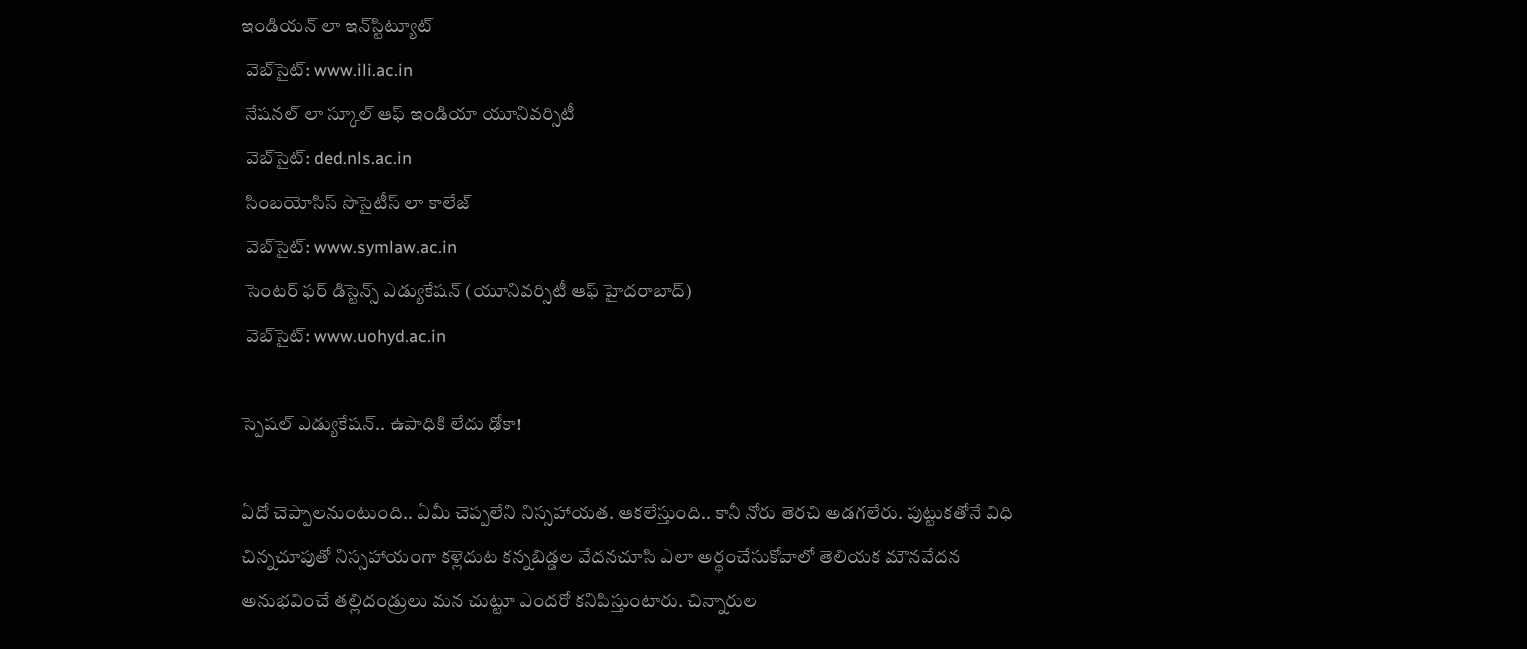ఇండియన్ లా ఇన్‌స్టిట్యూట్
 వెబ్‌సైట్: www.ili.ac.in
 నేషనల్ లా స్కూల్ ఆఫ్ ఇండియా యూనివర్సిటీ
 వెబ్‌సైట్: ded.nls.ac.in
 సింబయోసిస్ సొసైటీస్ లా కాలేజ్
 వెబ్‌సైట్: www.symlaw.ac.in
 సెంటర్ ఫర్ డిస్టెన్స్ ఎడ్యుకేషన్ (యూనివర్సిటీ ఆఫ్ హైదరాబాద్)
 వెబ్‌సైట్: www.uohyd.ac.in

స్పెషల్ ఎడ్యుకేషన్.. ఉపాధికి లేదు ఢోకా!

ఏదో చెప్పాలనుంటుంది.. ఏమీ చెప్పలేని నిస్సహాయత. ఆకలేస్తుంది.. కానీ నోరు తెరచి అడగలేరు. పుట్టుకతోనే విధి చిన్నచూపుతో నిస్సహాయంగా కళ్లెదుట కన్నబిడ్డల వేదనచూసి ఎలా అర్థంచేసుకోవాలో తెలియక మౌనవేదన అనుభవించే తల్లిదండ్రులు మన చుట్టూ ఎందరో కనిపిస్తుంటారు. చిన్నారుల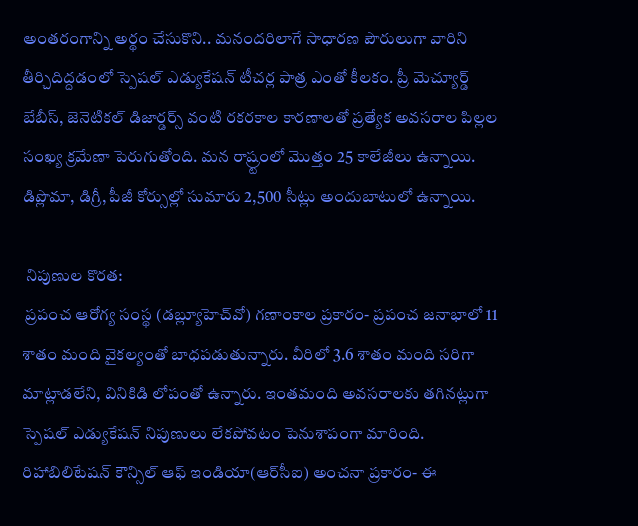అంతరంగాన్ని అర్థం చేసుకొని.. మనందరిలాగే సాధారణ పౌరులుగా వారిని తీర్చిదిద్దడంలో స్పెషల్ ఎడ్యుకేషన్ టీచర్ల పాత్ర ఎంతో కీలకం. ప్రీ మెచ్యూర్డ్ బేబీస్, జెనెటికల్ డిజార్డర్స్ వంటి రకరకాల కారణాలతో ప్రత్యేక అవసరాల పిల్లల సంఖ్య క్రమేణా పెరుగుతోంది. మన రాష్ర్టంలో మొత్తం 25 కాలేజీలు ఉన్నాయి. డిప్లొమా, డిగ్రీ, పీజీ కోర్సుల్లో సుమారు 2,500 సీట్లు అందుబాటులో ఉన్నాయి.

 నిపుణుల కొరత:
 ప్రపంచ ఆరోగ్య సంస్థ (డబ్ల్యూహెచ్‌వో) గణాంకాల ప్రకారం- ప్రపంచ జనాభాలో 11 శాతం మంది వైకల్యంతో బాధపడుతున్నారు. వీరిలో 3.6 శాతం మంది సరిగా మాట్లాడలేని, వినికిడి లోపంతో ఉన్నారు. ఇంతమంది అవసరాలకు తగినట్లుగా స్పెషల్ ఎడ్యుకేషన్ నిపుణులు లేకపోవటం పెనుశాపంగా మారింది. రిహాబిలిటేషన్ కౌన్సిల్ ఆఫ్ ఇండియా(ఆర్‌సీఐ) అంచనా ప్రకారం- ఈ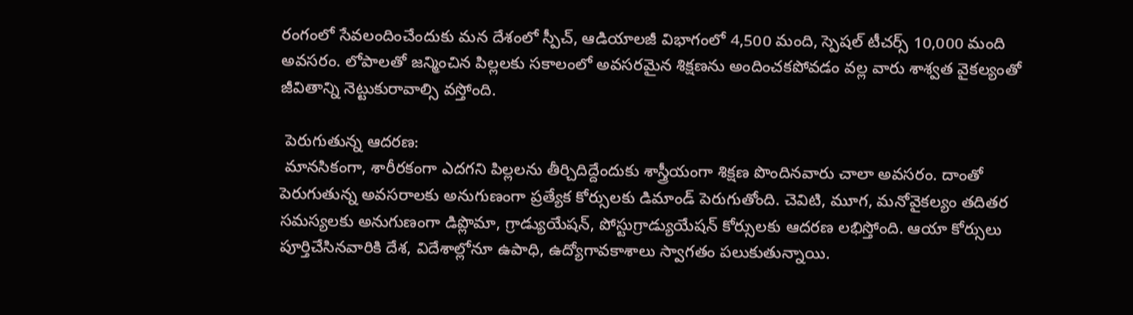రంగంలో సేవలందించేందుకు మన దేశంలో స్పీచ్, ఆడియాలజీ విభాగంలో 4,500 మంది, స్పెషల్ టీచర్స్ 10,000 మంది అవసరం. లోపాలతో జన్మించిన పిల్లలకు సకాలంలో అవసరమైన శిక్షణను అందించకపోవడం వల్ల వారు శాశ్వత వైకల్యంతో జీవితాన్ని నెట్టుకురావాల్సి వస్తోంది.

 పెరుగుతున్న ఆదరణ:
 మానసికంగా, శారీరకంగా ఎదగని పిల్లలను తీర్చిదిద్దేందుకు శాస్త్రీయంగా శిక్షణ పొందినవారు చాలా అవసరం. దాంతో పెరుగుతున్న అవసరాలకు అనుగుణంగా ప్రత్యేక కోర్సులకు డిమాండ్ పెరుగుతోంది. చెవిటి, మూగ, మనోవైకల్యం తదితర సమస్యలకు అనుగుణంగా డిప్లొమా, గ్రాడ్యుయేషన్, పోస్టుగ్రాడ్యుయేషన్ కోర్సులకు ఆదరణ లభిస్తోంది. ఆయా కోర్సులు పూర్తిచేసినవారికి దేశ, విదేశాల్లోనూ ఉపాధి, ఉద్యోగావకాశాలు స్వాగతం పలుకుతున్నాయి.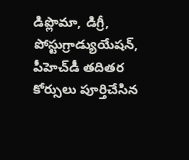డిప్లొమా, డిగ్రీ, పోస్టుగ్రాడ్యుయేషన్, పీహెచ్‌డీ తదితర కోర్సులు పూర్తిచేసిన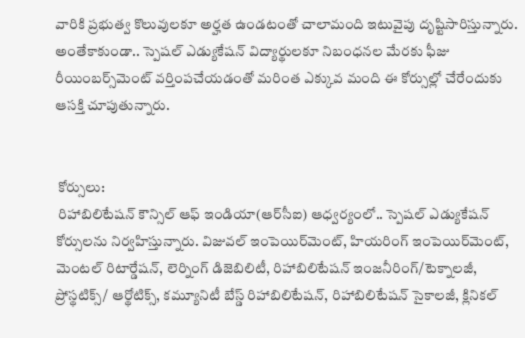వారికి ప్రభుత్వ కొలువులకూ అర్హత ఉండటంతో చాలామంది ఇటువైపు దృష్టిసారిస్తున్నారు. అంతేకాకుండా.. స్పెషల్ ఎడ్యుకేషన్ విద్యార్థులకూ నిబంధనల మేరకు ఫీజు రీయింబర్స్‌మెంట్ వర్తింపచేయడంతో మరింత ఎక్కువ మంది ఈ కోర్సుల్లో చేరేందుకు ఆసక్తి చూపుతున్నారు.


 కోర్సులు:
 రిహాబిలిటేషన్ కౌన్సిల్ ఆఫ్ ఇండియా(ఆర్‌సీఐ) ఆధ్వర్యంలో.. స్పెషల్ ఎడ్యుకేషన్ కోర్సులను నిర్వహిస్తున్నారు. విజువల్ ఇంపెయిర్‌మెంట్, హియరింగ్ ఇంపెయిర్‌మెంట్, మెంటల్ రిటార్డేషన్, లెర్నింగ్ డిజెబిలిటీ, రిహాబిలిటేషన్ ఇంజనీరింగ్/టెక్నాలజీ, ప్రోస్థటిక్స్/ ఆర్థోటిక్స్, కమ్యూనిటీ బేస్డ్ రిహాబిలిటేషన్, రిహాబిలిటేషన్ సైకాలజీ, క్లినికల్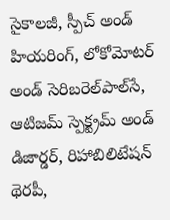సైకాలజీ, స్పీచ్ అండ్ హియరింగ్, లోకోమోటర్ అండ్ సెరిబరెల్‌పాల్‌సే, ఆటిజమ్ స్పెక్ట్రమ్ అండ్ డిజార్డర్, రిహాబిలిటేషన్ థెరపీ,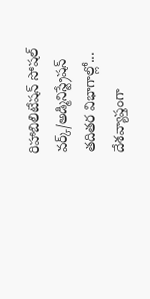రిహాబిలిటేషన్ సోషల్ వర్క్/అడ్మినిస్ట్రేషన్ తదితర విభాగాల్లో... దేశవ్యాప్తంగా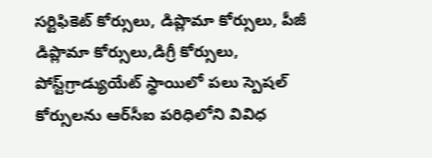సర్టిఫికెట్ కోర్సులు, డిప్లొమా కోర్సులు, పీజీ డిప్లొమా కోర్సులు,డిగ్రీ కోర్సులు, పోస్ట్‌గ్రాడ్యుయేట్ స్థాయిలో పలు స్పెషల్ కోర్సులను ఆర్‌సీఐ పరిధిలోని వివిధ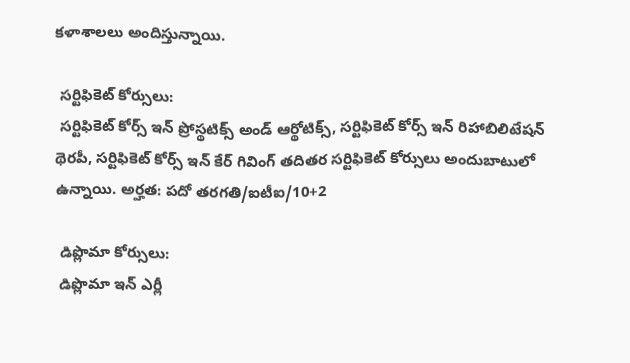కళాశాలలు అందిస్తున్నాయి.

 సర్టిఫికెట్ కోర్సులు:
 సర్టిఫికెట్ కోర్స్ ఇన్ ప్రోస్థటిక్స్ అండ్ ఆర్థోటిక్స్, సర్టిఫికెట్ కోర్స్ ఇన్ రిహాబిలిటేషన్ థెరపీ, సర్టిఫికెట్ కోర్స్ ఇన్ కేర్ గివింగ్ తదితర సర్టిఫికెట్ కోర్సులు అందుబాటులో ఉన్నాయి. అర్హత: పదో తరగతి/ఐటీఐ/10+2

 డిప్లొమా కోర్సులు:
 డిప్లొమా ఇన్ ఎర్లీ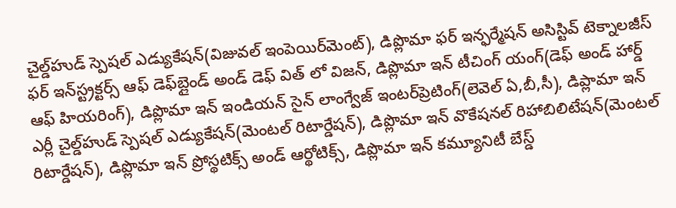చైల్డ్‌హుడ్ స్పెషల్ ఎడ్యుకేషన్(విజువల్ ఇంపెయిర్‌మెంట్), డిప్లొమా ఫర్ ఇన్ఫర్మేషన్ అసిస్టివ్ టెక్నాలజీస్ ఫర్ ఇన్‌స్ట్రక్టర్స్ ఆఫ్ డెఫ్‌బ్లైండ్ అండ్ డెఫ్ విత్ లో విజన్, డిప్లొమా ఇన్ టీచింగ్ యంగ్(డెఫ్ అండ్ హార్డ్ ఆఫ్ హియరింగ్), డిప్లొమా ఇన్ ఇండియన్ సైన్ లాంగ్వేజ్ ఇంటర్‌ప్రెటింగ్(లెవెల్ ఏ,బీ,సీ), డిప్లామా ఇన్ ఎర్లీ చైల్డ్‌హుడ్ స్పెషల్ ఎడ్యుకేషన్(మెంటల్ రిటార్డేషన్), డిప్లొమా ఇన్ వొకేషనల్ రిహాబిలిటేషన్(మెంటల్ రిటార్డేషన్), డిప్లొమా ఇన్ ప్రోస్థటిక్స్ అండ్ ఆర్థోటిక్స్, డిప్లొమా ఇన్ కమ్యూనిటీ బేస్డ్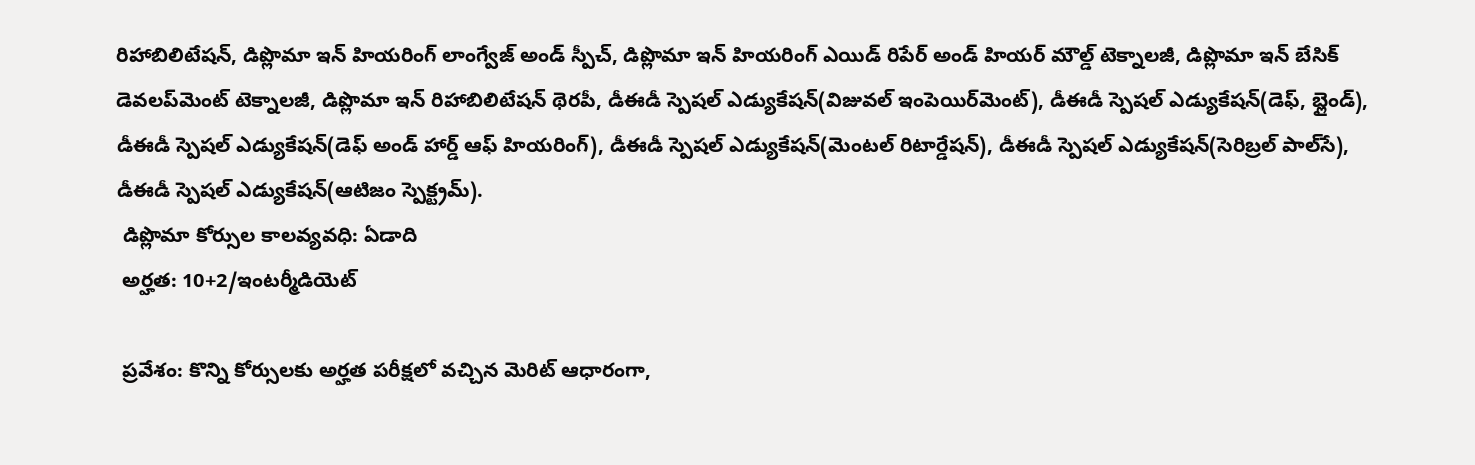రిహాబిలిటేషన్, డిప్లొమా ఇన్ హియరింగ్ లాంగ్వేజ్ అండ్ స్పీచ్, డిప్లొమా ఇన్ హియరింగ్ ఎయిడ్ రిపేర్ అండ్ హియర్ మౌల్డ్ టెక్నాలజీ, డిప్లొమా ఇన్ బేసిక్ డెవలప్‌మెంట్ టెక్నాలజీ, డిప్లొమా ఇన్ రిహాబిలిటేషన్ థెరపీ, డీఈడీ స్పెషల్ ఎడ్యుకేషన్(విజువల్ ఇంపెయిర్‌మెంట్), డీఈడీ స్పెషల్ ఎడ్యుకేషన్(డెఫ్, బ్లైండ్), డీఈడీ స్పెషల్ ఎడ్యుకేషన్(డెఫ్ అండ్ హార్డ్ ఆఫ్ హియరింగ్), డీఈడీ స్పెషల్ ఎడ్యుకేషన్(మెంటల్ రిటార్డేషన్), డీఈడీ స్పెషల్ ఎడ్యుకేషన్(సెరిబ్రల్ పాల్‌సే), డీఈడీ స్పెషల్ ఎడ్యుకేషన్(ఆటిజం స్పెక్ట్రమ్).
 డిప్లొమా కోర్సుల కాలవ్యవధి: ఏడాది
 అర్హత: 10+2/ఇంటర్మీడియెట్

 ప్రవేశం: కొన్ని కోర్సులకు అర్హత పరీక్షలో వచ్చిన మెరిట్ ఆధారంగా,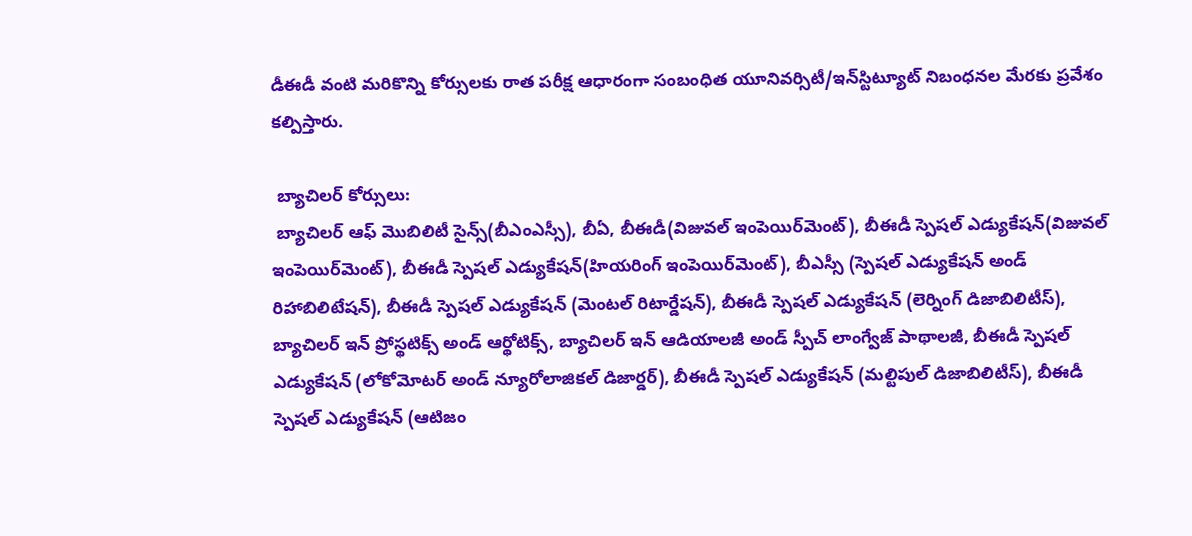డీఈడీ వంటి మరికొన్ని కోర్సులకు రాత పరీక్ష ఆధారంగా సంబంధిత యూనివర్సిటీ/ఇన్‌స్టిట్యూట్ నిబంధనల మేరకు ప్రవేశం కల్పిస్తారు.

 బ్యాచిలర్ కోర్సులు:
 బ్యాచిలర్ ఆఫ్ మొబిలిటీ సైన్స్(బీఎంఎస్సీ), బీఏ, బీఈడీ(విజువల్ ఇంపెయిర్‌మెంట్), బీఈడీ స్పెషల్ ఎడ్యుకేషన్(విజువల్ ఇంపెయిర్‌మెంట్), బీఈడీ స్పెషల్ ఎడ్యుకేషన్(హియరింగ్ ఇంపెయిర్‌మెంట్), బీఎస్సీ (స్పెషల్ ఎడ్యుకేషన్ అండ్ రిహాబిలిటేషన్), బీఈడీ స్పెషల్ ఎడ్యుకేషన్ (మెంటల్ రిటార్డేషన్), బీఈడీ స్పెషల్ ఎడ్యుకేషన్ (లెర్నింగ్ డిజాబిలిటీస్), బ్యాచిలర్ ఇన్ ప్రోస్థటిక్స్ అండ్ ఆర్థోటిక్స్, బ్యాచిలర్ ఇన్ ఆడియాలజీ అండ్ స్పీచ్ లాంగ్వేజ్ పాథాలజీ, బీఈడీ స్పెషల్ ఎడ్యుకేషన్ (లోకోమోటర్ అండ్ న్యూరోలాజికల్ డిజార్డర్), బీఈడీ స్పెషల్ ఎడ్యుకేషన్ (మల్టిపుల్ డిజాబిలిటీస్), బీఈడీ స్పెషల్ ఎడ్యుకేషన్ (ఆటిజం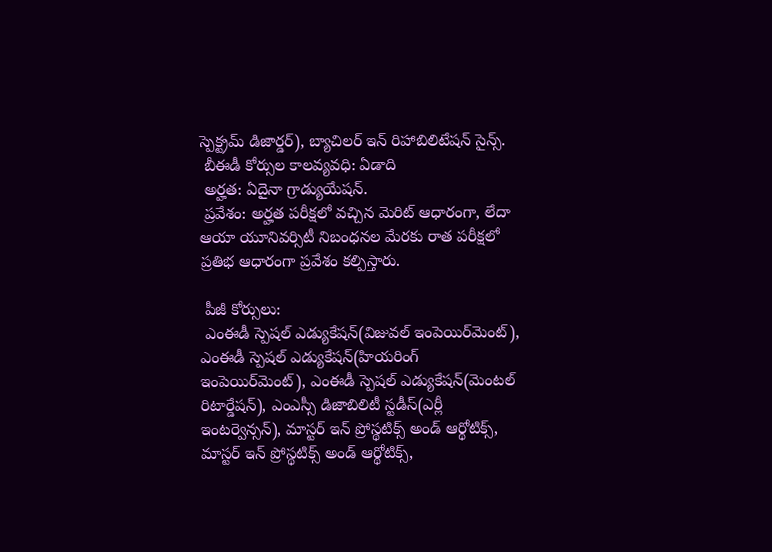స్పెక్ట్రమ్ డిజార్డర్), బ్యాచిలర్ ఇన్ రిహాబిలిటేషన్ సైన్స్.
 బీఈడీ కోర్సుల కాలవ్యవధి: ఏడాది
 అర్హత: ఏదైనా గ్రాడ్యుయేషన్.
 ప్రవేశం: అర్హత పరీక్షలో వచ్చిన మెరిట్ ఆధారంగా, లేదా ఆయా యూనివర్సిటీ నిబంధనల మేరకు రాత పరీక్షలో ప్రతిభ ఆధారంగా ప్రవేశం కల్పిస్తారు.

 పీజీ కోర్సులు:
 ఎంఈడీ స్పెషల్ ఎడ్యుకేషన్(విజువల్ ఇంపెయిర్‌మెంట్), ఎంఈడీ స్పెషల్ ఎడ్యుకేషన్(హియరింగ్ ఇంపెయిర్‌మెంట్), ఎంఈడీ స్పెషల్ ఎడ్యుకేషన్(మెంటల్ రిటార్డేషన్), ఎంఎస్సీ డిజాబిలిటీ స్టడీస్(ఎర్లీ ఇంటర్వెన్సన్), మాస్టర్ ఇన్ ప్రోస్థటిక్స్ అండ్ ఆర్థోటిక్స్, మాస్టర్ ఇన్ ప్రోస్థటిక్స్ అండ్ ఆర్థోటిక్స్,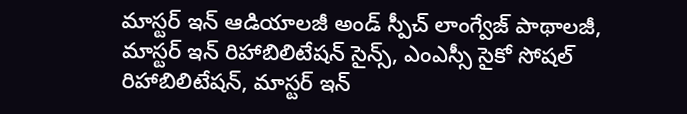మాస్టర్ ఇన్ ఆడియాలజీ అండ్ స్పీచ్ లాంగ్వేజ్ పాథాలజీ, మాస్టర్ ఇన్ రిహాబిలిటేషన్ సైన్స్, ఎంఎస్సీ సైకో సోషల్ రిహాబిలిటేషన్, మాస్టర్ ఇన్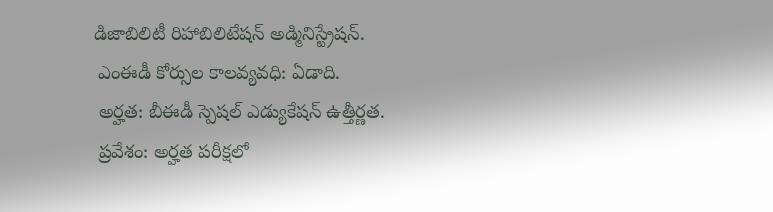డిజాబిలిటీ రిహాబిలిటేషన్ అడ్మినిస్ట్రేషన్.
 ఎంఈడీ కోర్సుల కాలవ్యవధి: ఏడాది.
 అర్హత: బీఈడీ స్పెషల్ ఎడ్యుకేషన్ ఉత్తీర్ణత.
 ప్రవేశం: అర్హత పరీక్షలో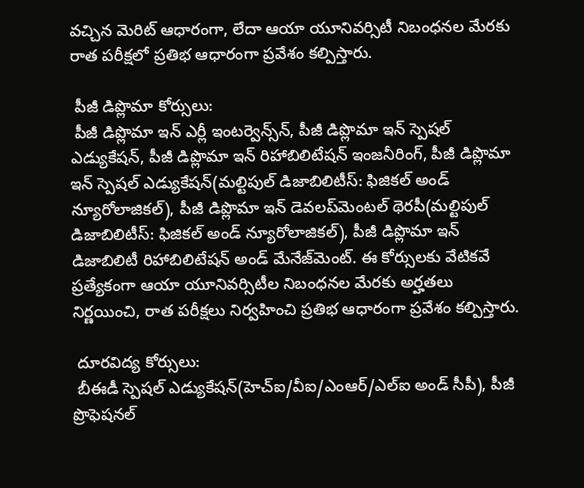వచ్చిన మెరిట్ ఆధారంగా, లేదా ఆయా యూనివర్సిటీ నిబంధనల మేరకు రాత పరీక్షలో ప్రతిభ ఆధారంగా ప్రవేశం కల్పిస్తారు.

 పీజీ డిప్లొమా కోర్సులు:
 పీజీ డిప్లొమా ఇన్ ఎర్లీ ఇంటర్వెన్స్‌న్, పీజీ డిప్లొమా ఇన్ స్పెషల్ ఎడ్యుకేషన్, పీజీ డిప్లొమా ఇన్ రిహాబిలిటేషన్ ఇంజనీరింగ్, పీజీ డిప్లొమా ఇన్ స్పెషల్ ఎడ్యుకేషన్(మల్టిపుల్ డిజాబిలిటీస్: ఫిజికల్ అండ్ న్యూరోలాజికల్), పీజీ డిప్లొమా ఇన్ డెవలప్‌మెంటల్ థెరపీ(మల్టిపుల్ డిజాబిలిటీస్: ఫిజికల్ అండ్ న్యూరోలాజికల్), పీజీ డిప్లొమా ఇన్ డిజాబిలిటీ రిహాబిలిటేషన్ అండ్ మేనేజ్‌మెంట్. ఈ కోర్సులకు వేటికవే ప్రత్యేకంగా ఆయా యూనివర్సిటీల నిబంధనల మేరకు అర్హతలు నిర్ణయించి, రాత పరీక్షలు నిర్వహించి ప్రతిభ ఆధారంగా ప్రవేశం కల్పిస్తారు.

 దూరవిద్య కోర్సులు:
 బీఈడీ స్పెషల్ ఎడ్యుకేషన్(హెచ్‌ఐ/వీఐ/ఎంఆర్/ఎల్‌ఐ అండ్ సీపీ), పీజీ ప్రొఫెషనల్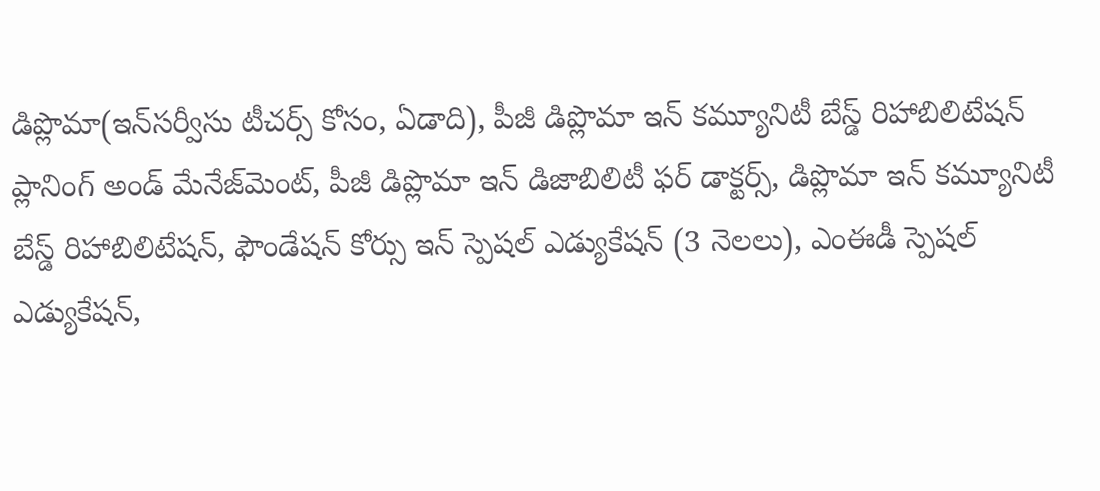డిప్లొమా(ఇన్‌సర్వీసు టీచర్స్ కోసం, ఏడాది), పీజీ డిప్లొమా ఇన్ కమ్యూనిటీ బేస్డ్ రిహాబిలిటేషన్ ప్లానింగ్ అండ్ మేనేజ్‌మెంట్, పీజీ డిప్లొమా ఇన్ డిజాబిలిటీ ఫర్ డాక్టర్స్, డిప్లొమా ఇన్ కమ్యూనిటీ బేస్డ్ రిహాబిలిటేషన్, ఫౌండేషన్ కోర్సు ఇన్ స్పెషల్ ఎడ్యుకేషన్ (3 నెలలు), ఎంఈడీ స్పెషల్ ఎడ్యుకేషన్,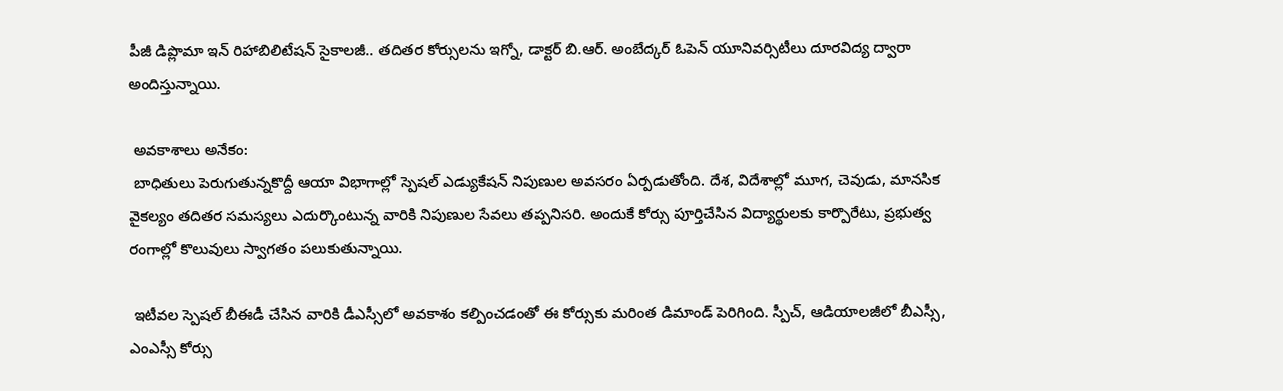పీజీ డిప్లొమా ఇన్ రిహాబిలిటేషన్ సైకాలజీ.. తదితర కోర్సులను ఇగ్నో, డాక్టర్ బి.ఆర్. అంబేద్కర్ ఓపెన్ యూనివర్సిటీలు దూరవిద్య ద్వారా అందిస్తున్నాయి.

 అవకాశాలు అనేకం:
 బాధితులు పెరుగుతున్నకొద్దీ ఆయా విభాగాల్లో స్పెషల్ ఎడ్యుకేషన్ నిపుణుల అవసరం ఏర్పడుతోంది. దేశ, విదేశాల్లో మూగ, చెవుడు, మానసిక వైకల్యం తదితర సమస్యలు ఎదుర్కొంటున్న వారికి నిపుణుల సేవలు తప్పనిసరి. అందుకే కోర్సు పూర్తిచేసిన విద్యార్థులకు కార్పొరేటు, ప్రభుత్వ రంగాల్లో కొలువులు స్వాగతం పలుకుతున్నాయి.

 ఇటీవల స్పెషల్ బీఈడీ చేసిన వారికి డీఎస్సీలో అవకాశం కల్పించడంతో ఈ కోర్సుకు మరింత డిమాండ్ పెరిగింది. స్పీచ్, ఆడియాలజీలో బీఎస్సీ, ఎంఎస్సీ కోర్సు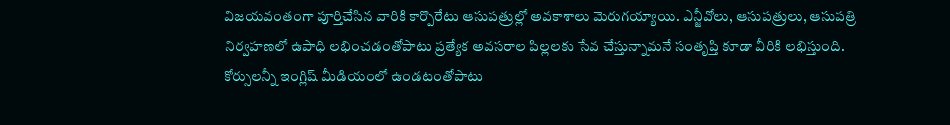విజయవంతంగా పూర్తిచేసిన వారికి కార్పొరేటు ఆసుపత్రుల్లో అవకాశాలు మెరుగయ్యాయి. ఎన్జీవోలు, ఆసుపత్రులు, ఆసుపత్రి నిర్వహణలో ఉపాధి లభించడంతోపాటు ప్రత్యేక అవసరాల పిల్లలకు సేవ చేస్తున్నామనే సంతృప్తి కూడా వీరికి లభిస్తుంది. కోర్సులన్నీ ఇంగ్లిష్ మీడియంలో ఉండటంతోపాటు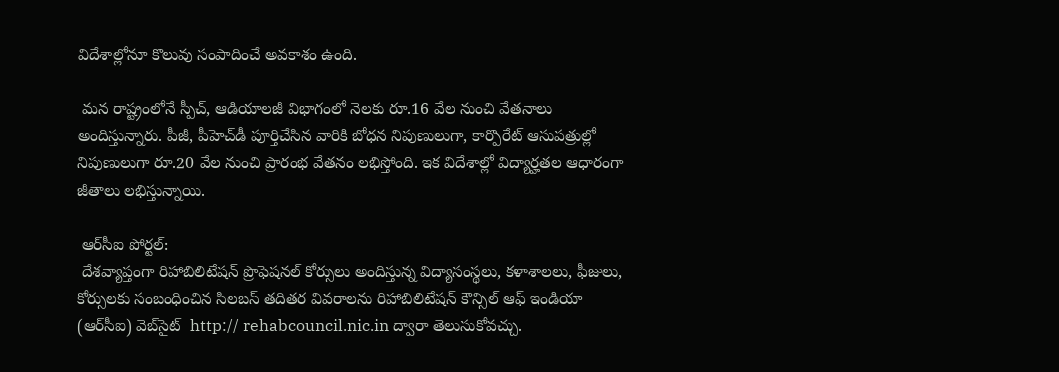విదేశాల్లోనూ కొలువు సంపాదించే అవకాశం ఉంది.

 మన రాష్ట్రంలోనే స్పీచ్, ఆడియాలజీ విభాగంలో నెలకు రూ.16 వేల నుంచి వేతనాలు అందిస్తున్నారు. పీజీ, పీహెచ్‌డీ పూర్తిచేసిన వారికి బోధన నిపుణులుగా, కార్పొరేట్ ఆసుపత్రుల్లో నిపుణులుగా రూ.20 వేల నుంచి ప్రారంభ వేతనం లభిస్తోంది. ఇక విదేశాల్లో విద్యార్హతల ఆధారంగా జీతాలు లభిస్తున్నాయి.

 ఆర్‌సీఐ పోర్టల్:
 దేశవ్యాప్తంగా రిహాబిలిటేషన్ ప్రొఫెషనల్ కోర్సులు అందిస్తున్న విద్యాసంస్థలు, కళాశాలలు, ఫీజులు, కోర్సులకు సంబంధించిన సిలబస్ తదితర వివరాలను రిహాబిలిటేషన్ కౌన్సిల్ ఆఫ్ ఇండియా (ఆర్‌సీఐ) వెబ్‌సైట్  http:// rehabcouncil.nic.in ద్వారా తెలుసుకోవచ్చు.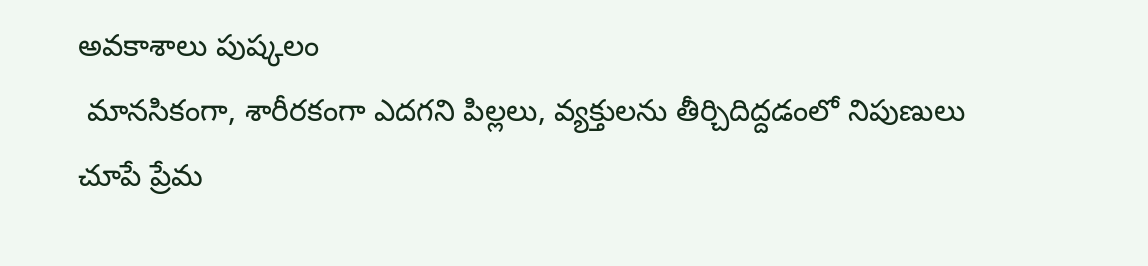అవకాశాలు పుష్కలం
 మానసికంగా, శారీరకంగా ఎదగని పిల్లలు, వ్యక్తులను తీర్చిదిద్దడంలో నిపుణులు చూపే ప్రేమ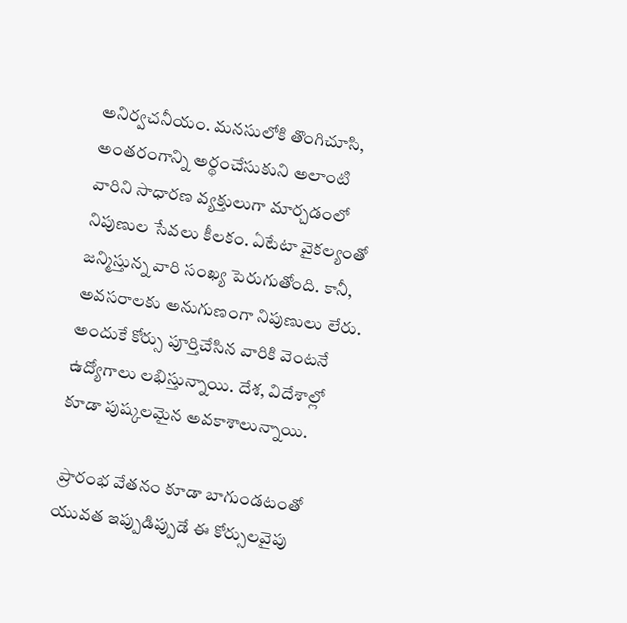అనిర్వచనీయం. మనసులోకి తొంగిచూసి, అంతరంగాన్ని అర్థంచేసుకుని అలాంటి వారిని సాధారణ వ్యక్తులుగా మార్చడంలో నిపుణుల సేవలు కీలకం. ఏటేటా వైకల్యంతో జన్మిస్తున్న వారి సంఖ్య పెరుగుతోంది. కానీ, అవసరాలకు అనుగుణంగా నిపుణులు లేరు. అందుకే కోర్సు పూర్తిచేసిన వారికి వెంటనే ఉద్యోగాలు లభిస్తున్నాయి. దేశ, విదేశాల్లో కూడా పుష్కలమైన అవకాశాలున్నాయి.

 ప్రారంభ వేతనం కూడా బాగుండటంతో యువత ఇప్పుడిప్పుడే ఈ కోర్సులవైపు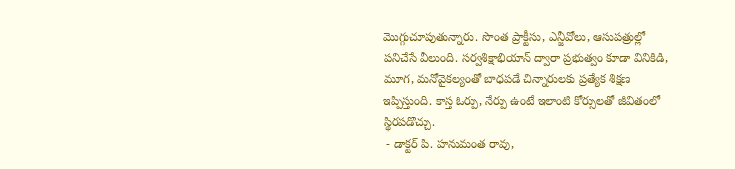మొగ్గుచూపుతున్నారు. సొంత ప్రాక్టీసు, ఎన్జీవోలు, ఆసుపత్రుల్లో పనిచేసే వీలుంది. సర్వశిక్షాభియాన్ ద్వారా ప్రభుత్వం కూడా వినికిడి, మూగ, మనోవైకల్యంతో బాధపడే చిన్నారులకు ప్రత్యేక శిక్షణ ఇప్పిస్తుంది. కాస్త ఓర్పు, నేర్పు ఉంటే ఇలాంటి కోర్సులతో జీవితంలో స్థిరపడొచ్చు.
 - డాక్టర్ పి. హనుమంత రావు,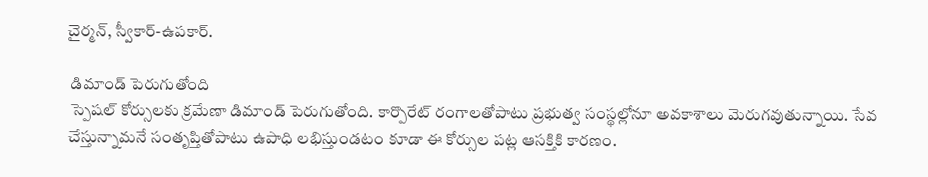చైర్మన్, స్వీకార్-ఉపకార్.

 డిమాండ్ పెరుగుతోంది
 స్పెషల్ కోర్సులకు క్రమేణా డిమాండ్ పెరుగుతోంది. కార్పొరేట్ రంగాలతోపాటు ప్రభుత్వ సంస్థల్లోనూ అవకాశాలు మెరుగవుతున్నాయి. సేవ చేస్తున్నామనే సంతృప్తితోపాటు ఉపాధి లభిస్తుండటం కూడా ఈ కోర్సుల పట్ల ఆసక్తికి కారణం.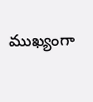ముఖ్యంగా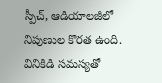స్పీచ్, ఆడియాలజీలో నిపుణుల కొరత ఉంది. వినికిడి సమస్యతో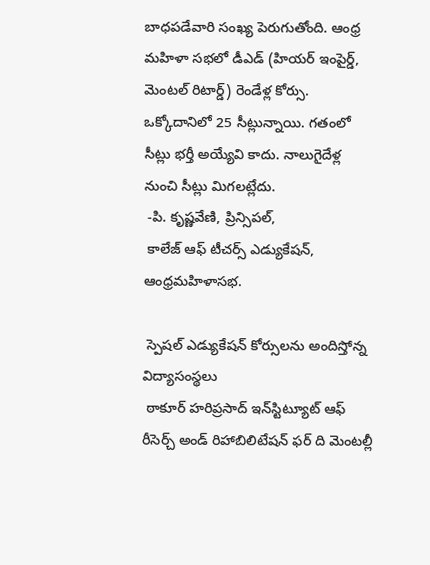బాధపడేవారి సంఖ్య పెరుగుతోంది. ఆంధ్ర మహిళా సభలో డీఎడ్ (హియర్ ఇంపైర్డ్, మెంటల్ రిటార్డ్) రెండేళ్ల కోర్సు. ఒక్కోదానిలో 25 సీట్లున్నాయి. గతంలో సీట్లు భర్తీ అయ్యేవి కాదు. నాలుగైదేళ్ల నుంచి సీట్లు మిగలట్లేదు.
 -పి. కృష్ణవేణి, ప్రిన్సిపల్,
 కాలేజ్ ఆఫ్ టీచర్స్ ఎడ్యుకేషన్, ఆంధ్రమహిళాసభ.

 స్పెషల్ ఎడ్యుకేషన్ కోర్సులను అందిస్తోన్న  విద్యాసంస్థలు
 ఠాకూర్ హరిప్రసాద్ ఇన్‌స్టిట్యూట్ ఆఫ్ రీసెర్చ్ అండ్ రిహాబిలిటేషన్ ఫర్ ది మెంటల్లీ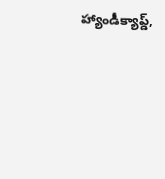హ్యాండీక్యాప్డ్,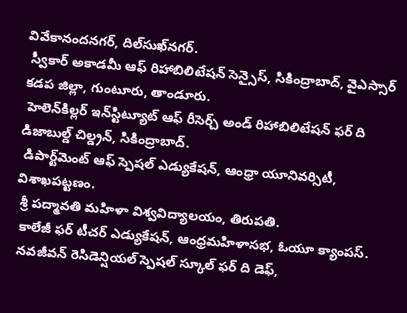వివేకానందనగర్, దిల్‌సుఖ్‌నగర్.
 స్వీకార్ అకాడమీ ఆఫ్ రిహాబిలిటేషన్ సెన్సైస్, సికింద్రాబాద్, వైఎస్సార్ కడప జిల్లా, గుంటూరు, తాండూరు.
 హెలెన్‌కిల్లర్ ఇన్‌స్టిట్యూట్ ఆఫ్ రీసెర్చ్ అండ్ రిహాబిలిటేషన్ ఫర్ ది డిజాబుల్డ్ చిల్డ్రన్, సికింద్రాబాద్.
 డిపార్ట్‌మెంట్ ఆఫ్ స్పెషల్ ఎడ్యుకేషన్, ఆంధ్రా యూనివర్సిటీ, విశాఖపట్టణం.
 శ్రీ పద్మావతి మహిళా విశ్వవిద్యాలయం, తిరుపతి.
 కాలేజీ ఫర్ టీచర్ ఎడ్యుకేషన్, ఆంధ్రమహిళాసభ, ఓయూ క్యాంపస్.
 నవజీవన్ రెసిడెన్షియల్ స్పెషల్ స్కూల్ ఫర్ ది డెఫ్,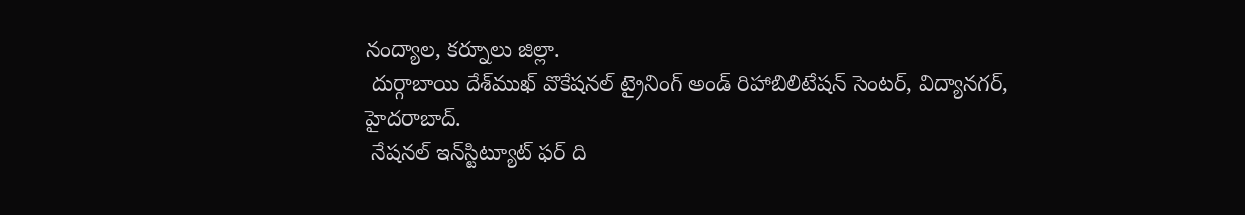నంద్యాల, కర్నూలు జిల్లా.
 దుర్గాబాయి దేశ్‌ముఖ్ వొకేషనల్ ట్రైనింగ్ అండ్ రిహాబిలిటేషన్ సెంటర్, విద్యానగర్, హైదరాబాద్.
 నేషనల్ ఇన్‌స్టిట్యూట్ ఫర్ ది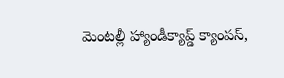మెంటల్లీ హ్యాండీక్యాప్డ్ క్యాంపస్,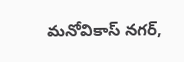మనోవికాస్ నగర్,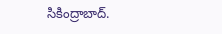సికింద్రాబాద్.